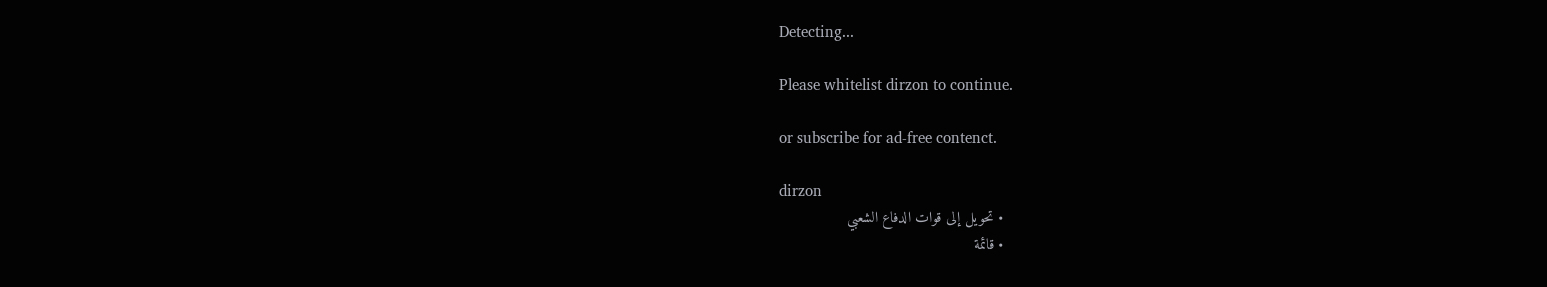Detecting...

Please whitelist dirzon to continue.

or subscribe for ad-free contenct.

dirzon
  • تحويل إلى قوات الدفاع الشعبي
  • قائمة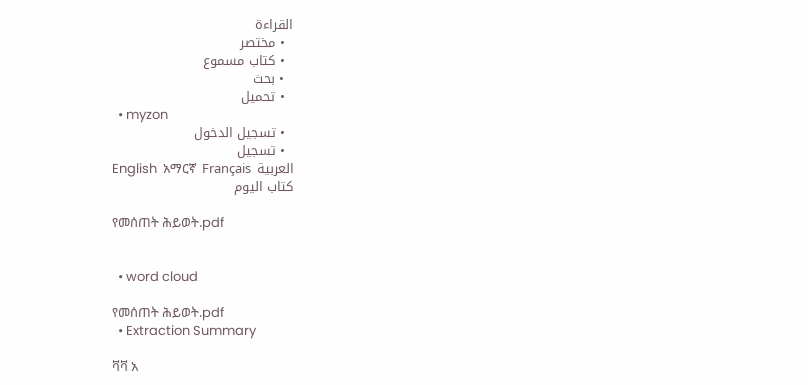القراءة
  • مختصر
  • كتاب مسموع
  • بحث
  • تحميل
  • myzon
  • تسجيل الدخول
  • تسجيل
English  አማርኛ  Français  العربية
كتاب اليوم

የመሰጠት ሕይወት.pdf


  • word cloud

የመሰጠት ሕይወት.pdf
  • Extraction Summary

ቫቫ አ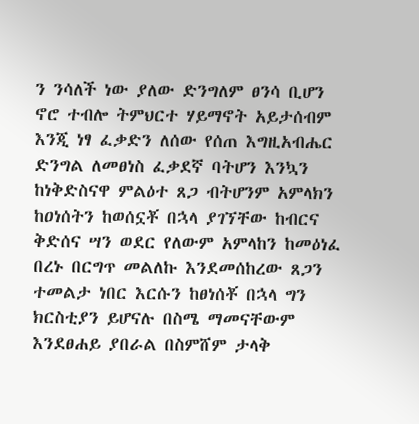ን ንሳለች ነው ያለው ድንግለም ፀንሳ ቢሆን ኖሮ ተብሎ ትምህርተ ሃይማኖት አይታሰብም እንጂ ነፃ ፈቃድን ለሰው የሰጠ እግዚአብሔር ድንግል ለመፀነስ ፈቃደኛ ባትሆን እንኳን ከነቅድስናዋ ምልዕተ ጸጋ ብትሆንም አምላክን ከዐነሰትን ከወሰኗቾ በኋላ ያገኘቸው ከብርና ቅድሰና ሣን ወደር የለውም አምላከን ከመዕነፈ በረኑ በርግጥ መልለኩ እንደመሰከረው ጸጋን ተመልታ ነበር እርሱን ከፀነሰቾ በኋላ ግን ክርስቲያን ይሆናሉ በስሜ ማመናቸውም እንደፀሐይ ያበራል በስምሸም ታላቅ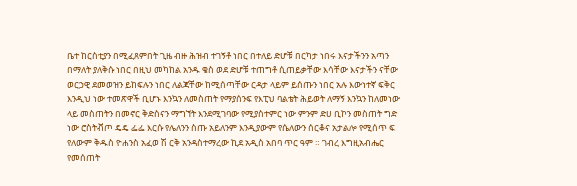ቤተ ከርስቲያን በሚፈጸምበት ጊዜ ብዙ ሕዝብ ተገኝቶ ነበር በተለይ ድሆቹ በርካታ ነበሩ እናታችንን አጣን በማለት ያለቅሱ ነበር በዚህ መካከል አንዱ ቄስ ወደ ድሆቹ ተጠግቶ ሲጠይቃቸው እሳቸው እናታችን ናቸው ወርኃዊ ደመወዝን ይከፍሉን ነበር ለልጃቸው ከሚሰጣቸው ርዳታ ላይም ይሰጡን ነበር አሉ እውነተኛ ፍቅር እንዲህ ነው ተመጽዋች ቢሆኑ እንኳን ለመስጠት የማያሰንፍ የእፒህ ባልቴት ሕይወት ለማኝ እንኳን ከለመነው ላይ መስጠትን በመኖር ቅድስናን ማግኘት እንደሚገባው የሚያስተምር ነው ምንም ድሀ ቢኮን መስጠት ግድ ነው ሮስትቭጦ ዴዴ ፌፌ እርሱ የሌለንን ስጡ አይለንም እንዲያውም የሴለውን ሰርቆና አታልሎ የሚሰጥ ፍ የለውም ቅዱስ ዮሐንስ አፈወ ሽ ርቅ አንዳስተማረው ኪደ አዲስ አበባ ጥር ዓም ። ገብረ እግዚአብሔር የመሰጠት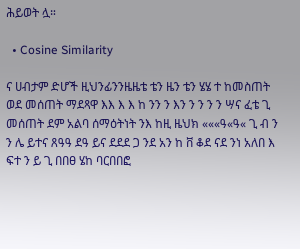ሕይወት ሏ።

  • Cosine Similarity

ና ሀብታም ድሆች ዚህንፊንንዜዜቴ ቴን ዜን ቴን ሄሄ ተ ከመስጠት ወደ መሰጠት ማደጻዋ እእ እ እ ከ ንን ን እን ን ን ን ን ሣና ፈቴ ጊ መሰጠት ደም አልባ ሰማዕትነት ንእ ከዚ ዜህክ «««ዓ«ዓ« ጊ ብ ን ን ሌ ይተና ጸዓዓ ደዓ ይና ደደደ ጋ ንደ አን ከ ቨ ቆደ ናደ ንነ አለበ እ ፍተ ን ይ ጊ በበፀ ሄከ ባርበበፎ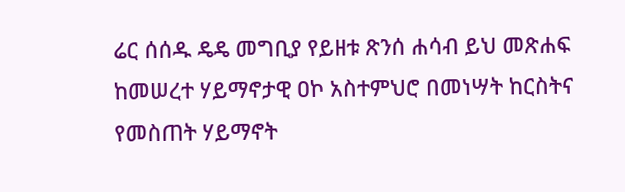ሬር ሰሰዱ ዴዴ መግቢያ የይዘቱ ጽንሰ ሐሳብ ይህ መጽሐፍ ከመሠረተ ሃይማኖታዊ ዐኮ አስተምህሮ በመነሣት ከርስትና የመስጠት ሃይማኖት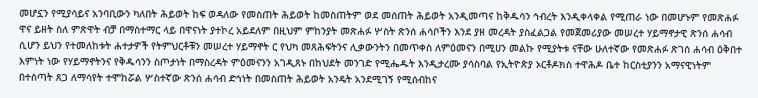መሆኗን የሚያሳይና አንባቢውን ካለበት ሕይወት ከፍ ወዳለው የመስጠት ሕይወት ከመስጠትም ወደ መሰጠት ሕይወት አንዲመጣና ከቅዱሳን ኅብረት እንዲቀላቀል የሚጠራ ነው በመሆኑም የመጽሐፉ ዋና ይዘት ስለ ምጽዋት ብቻ በማስተማር ላይ በዋናነት ያተኮረ አይደለም በዚህም ምከንያት መጽሐፉ ሦስት ጽንሰ ሐሳቦችን እንደ ያዘ መረዳት ያስፈልጋል የመጀመሪያው መሠረተ ሃይማኖታዊ ጽንሰ ሐሳብ ሲሆን ይህን የተመለከቱት ሐተታዎች የትምህርቶቹን መሠረተ ሃይማኖት ር የህካ መጸሕፍትንና ሊቃውንትን በመጥቀስ ለምዕመናን በሚሀን መልኩ የሚያትቱ ናቸው ሁለተኛው የመጽሐፉ ጽገሰ ሐሳብ ዕቅበተ እምነት ነው የሃይማኖትንና የቅዱሳንን ስጦታነት በማስረዳት ምዕመናንን አገዲጸኑ በከህደት መንገድ የሚሔዱት እንዲታረሙ ያሳስባል የኢትዮጵያ ኦርቶዶክስ ተዋሕዶ ቤተ ከርስቲያንን አማናዊነትም በተሰጣት ጸጋ ለማሳየት ተሞከሯል ሦስተኛው ጽንሰ ሐሳብ ድኅነት በመስጠት ሕይወት አንዴት አንደሚገኝ የሚሰብከና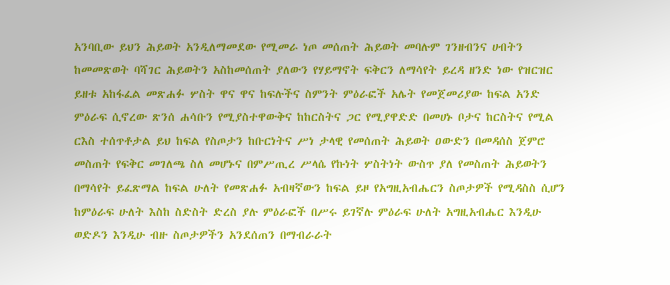አንባቢው ይህን ሕይወት አንዲለማመደው የሚመራ ነጦ መሰጠት ሕይወት መባሉም ገንዘብንና ሀብትን ከመመጽወት ባሻገር ሕይወትን አስከመሰጠት ያለውን የሃይማኖት ፍቅርን ለማሳየት ይረዳ ዘንድ ነው የዝርዝር ይዘቱ አከፋፈል መጽሐፉ ሦስት ዋና ዋና ከፍሉችና ስምንት ምዕራፎች አሌት የመጀመሪያው ከፍል አንድ ምዕራፍ ሲኖረው ጽንሰ ሐሳቡን የሚያስተዋውቅና ከከርስትና ጋር የሚያዋድድ በመሀኑ ቦታና ከርስትና የሚል ርእስ ተሰጥቶታል ይህ ከፍል የስጦታን ከቡርነትና ሥነ ታላዊ የመሰጠት ሕይወት ዐውድን በመዳሰስ ጀምሮ መስጠት የፍቅር መገለጫ ስለ መሆኑና በምሥጢረ ሥላሴ የኩነት ሦስትነት ውስጥ ያለ የመስጠት ሕይወትን በማሳየት ይፈጽማል ከፍል ሁለት የመጽሐፉ አብዛኛውን ከፍል ይዞ የአግዚአብሔርን ስጦታዎች የሚዳስስ ሲሆን ከምዕራፍ ሁለት እስከ ስድስት ድረስ ያሉ ምዕራፎች በሥሩ ይገኛሉ ምዕራፍ ሁለት አግዚአብሔር እንዲሁ ወድዶን እንዲሁ ብዙ ስጦታዎችን አንደሰጠን በማብራራት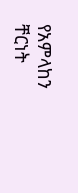የአምላከን ቸርነት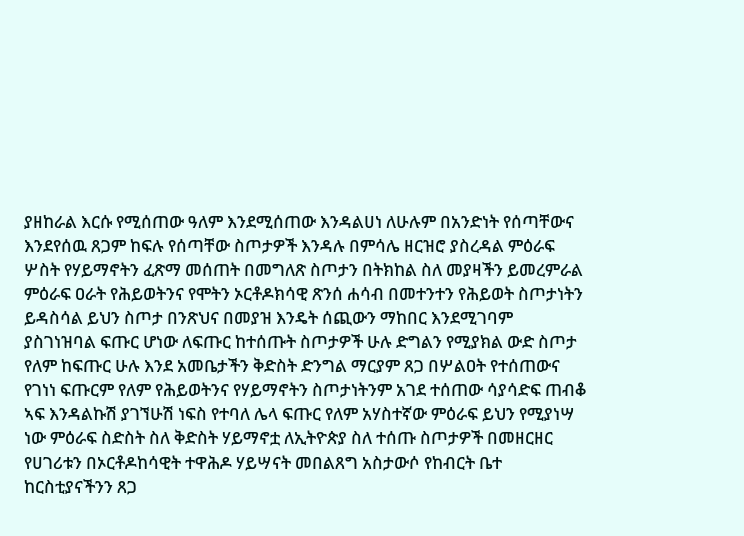ያዘከራል እርሱ የሚሰጠው ዓለም እንደሚሰጠው እንዳልሀነ ለሁሉም በአንድነት የሰጣቸውና እንደየሰዉ ጸጋም ከፍሉ የሰጣቸው ስጦታዎች እንዳሉ በምሳሌ ዘርዝሮ ያስረዳል ምዕራፍ ሦስት የሃይማኖትን ፈጽማ መሰጠት በመግለጽ ስጦታን በትክከል ስለ መያዛችን ይመረምራል ምዕራፍ ዐራት የሕይወትንና የሞትን ኦርቶዶክሳዊ ጽንሰ ሐሳብ በመተንተን የሕይወት ስጦታነትን ይዳስሳል ይህን ስጦታ በንጽህና በመያዝ እንዴት ሰጪውን ማከበር እንደሚገባም ያስገነዝባል ፍጡር ሆነው ለፍጡር ከተሰጡት ስጦታዎች ሁሉ ድግልን የሚያክል ውድ ስጦታ የለም ከፍጡር ሁሉ እንደ አመቤታችን ቅድስት ድንግል ማርያም ጸጋ በሦልዐት የተሰጠውና የገነነ ፍጡርም የለም የሕይወትንና የሃይማኖትን ስጦታነትንም አገደ ተሰጠው ሳያሳድፍ ጠብቆ ኣፍ እንዳልኩሽ ያገኘሁሽ ነፍስ የተባለ ሌላ ፍጡር የለም አሃስተኛው ምዕራፍ ይህን የሚያነሣ ነው ምዕራፍ ስድስት ስለ ቅድስት ሃይማኖቷ ለኢትዮጵያ ስለ ተሰጡ ስጦታዎች በመዘርዘር የሀገሪቱን በኦርቶዶከሳዊት ተዋሕዶ ሃይሣናት መበልጸግ አስታውሶ የከብርት ቤተ ከርስቲያናችንን ጸጋ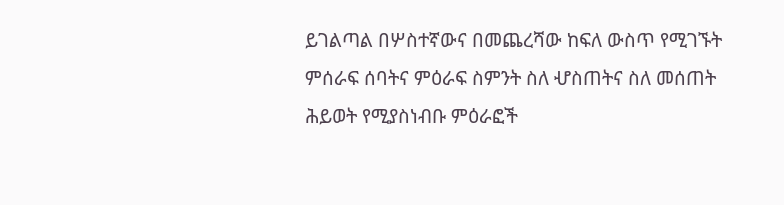ይገልጣል በሦስተኛውና በመጨረሻው ከፍለ ውስጥ የሚገኙት ምሰራፍ ሰባትና ምዕራፍ ስምንት ስለ ሇስጠትና ስለ መሰጠት ሕይወት የሚያስነብቡ ምዕራፎች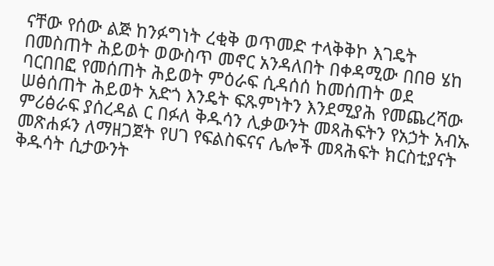ናቸው የሰው ልጅ ከንፉግነት ረቂቅ ወጥመድ ተላቅቅኮ እገዴት በመስጠት ሕይወት ወውስጥ መኖር አንዳለበት በቀዳሚው በበፀ ሄከ ባርበበፎ የመሰጠት ሕይወት ምዕራፍ ሲዳሰሰ ከመሰጠት ወደ ሠፅሰጠት ሕይወት አድጎ እንዴት ፍጹምነትን እንደሚያሕ የመጨረሻው ምሪፅራፍ ያሰረዳል ር በፉለ ቅዱሳን ሊቃውንት መጻሕፍትን የአኃት አብኡ መጽሐፉን ለማዘጋጀት የሀገ የፍልስፍናና ሌሎች መጻሕፍት ክርስቲያናት ቅዱሳት ሲታውንት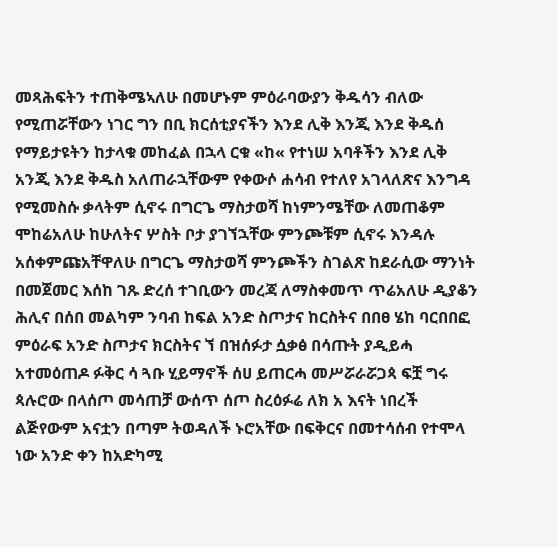መጻሕፍትን ተጠቅሜኣለሁ በመሆኑም ምዕራባውያን ቅዱሳን ብለው የሚጠሯቸውን ነገር ግን በቢ ክርሰቲያናችን እንደ ሊቅ እንጂ እንደ ቅዱሰ የማይታዩትን ከታላቁ መከፈል በኋላ ርቁ «ከ« የተነሠ አባቶችን እንደ ሊቅ አንጂ እንደ ቅዱስ አለጠራኋቸውም የቀውሶ ሐሳብ የተለየ አገላለጽና እንግዳ የሚመስሱ ቃላትም ሲኖሩ በግርጌ ማስታወሻ ከነምንሜቸው ለመጠቆም ሞከሬአለሁ ከሁለትና ሦስት ቦታ ያገኘኋቸው ምንጮቹም ሲኖሩ እንዳሉ አሰቀምጩአቸዋለሁ በግርጌ ማስታወሻ ምንጮችን ስገልጽ ከደራሲው ማንነት በመጀመር እሰከ ገጹ ድረሰ ተገቢውን መረጃ ለማስቀመጥ ጥሬአለሁ ዲያቆን ሕሊና በሰበ መልካም ንባብ ከፍል አንድ ስጦታና ከርስትና በበፀ ሄከ ባርበበፎ ምዕራፍ አንድ ስጦታና ክርስትና ኘ በዝሰፉታ ሷቃፅ በሳጡት ያዲይሓ አተመዕጠዶ ፉቅር ሳ ጓቡ ሂይማኖች ሰሀ ይጠርሓ መሥሯራሯጋጳ ፍቿ ግሩ ጳሉሮው በላሰጦ መሳጠቻ ውሰጥ ሰጦ ስረዕፉሬ ለክ አ እናት ነበረች ልጅየውም አናቷን በጣም ትወዳለች ኑሮአቸው በፍቅርና በመተሳሰብ የተሞላ ነው አንድ ቀን ከአድካሚ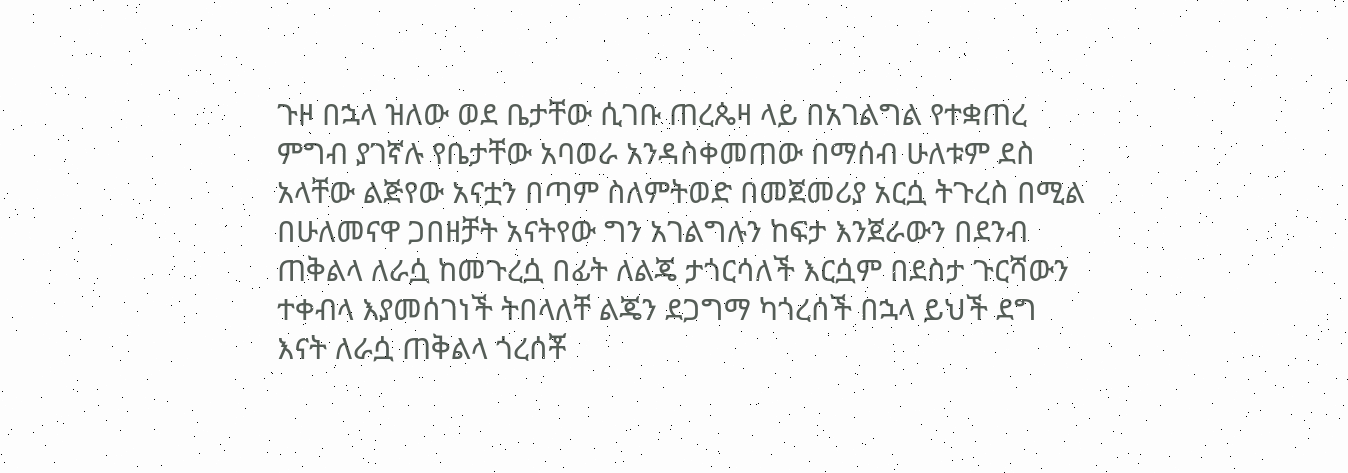ጉዞ በኋላ ዝለው ወደ ቤታቸው ሲገቡ ጠረጴዛ ላይ በአገልግል የተቋጠረ ምግብ ያገኛሉ የቤታቸው አባወራ አንዳስቀመጠው በማሰብ ሁለቱም ደስ አላቸው ልጅየው አናቷን በጣም ስለምትወድ በመጀመሪያ አርሷ ትጉረስ በሚል በሁለመናዋ ጋበዘቻት አናትየው ግን አገልግሉን ከፍታ እንጀራውን በደንብ ጠቅልላ ለራሷ ከመጉረሷ በፊት ለልጄ ታጎርሳለች እርሷም በደስታ ጉርሻውን ተቀብላ እያመሰገነች ትበላለቸ ልጄን ደጋግማ ካጎረሰች በኋላ ይህች ደግ እናት ለራሷ ጠቅልላ ጎረሰቾ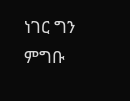ነገር ግን ምግቡ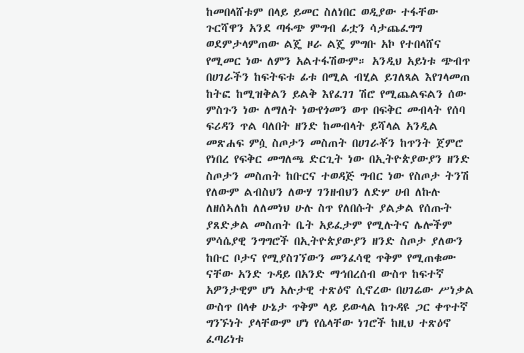ከመበላሸቱም በላይ ይመር ስለነበር ወዲያው ተፋቸው ጉርሻዋን አንደ ጣፋጭ ምግብ ፊቷን ሳታጨፈግግ ወደምታላምጠው ልጄ ዞራ ልጄ ምግቡ አኮ የተበላሸና የሚመር ነው ለምን አልተፋሽውም። አንዲህ አይነቱ ጭብጥ በሀገራችን ከፍትፍቱ ፊቱ በሚል ብሂል ይገለጻል እየገላመጠ ከትፎ ከሚዝቅልን ይልቅ እየፈገገ ሽሮ የሚጨልፍልን ሰው ምስጉን ነው ለማለት ነውየጎመን ወጥ በፍቅር መብላት የሰባ ፍሪዳን ጥል ባለበት ዘንድ ከመብላት ይሻላል አንዲል መጽሐፍ ምሷ ስጦታን መስጠት በሀገራቾን ከጥንት ጀምሮ የነበረ የፍቅር መግለጫ ድርጊት ነው በኢትዮጵያውያን ዘንድ ስጦታን መስጠት ከቡርና ተወዳጅ ግብር ነው የስጦታ ትንሽ የለውም ልብስህን ለውሃ ገንዘብህን ለድሦ ሀብ ለኩሉ ለዘሰኣለከ ለለመነህ ሁሉ ስጥ የለበሱት ያልቃል የሰጡት ያጸድቃል መስጠት ቤት አይፈታም የሚሉትና ሌሎችም ምሳሴያዊ ንግግሮች በኢትዮጵያውያን ዘንድ ስጦታ ያለውን ከቡር ቦታና የሚያስገኘውን መንፈሳዊ ጥቅም የሚጠቁሙ ናቸው አንድ ጉዳይ በአንድ ማኅበረሰብ ውስጥ ከፍተኛ አዎንታዊም ሆነ አሉታዊ ተጽዕኖ ሲኖረው በሀገሬው ሥነቃል ውስጥ በላቀ ሁኔታ ጥቅም ላይ ይውላል ከጉዳዩ ጋር ቀጥተኛ ግንኙነት ያላቸውም ሆነ የሴላቸው ነገሮች ከዚህ ተጽዕኖ ፈጣሪነቱ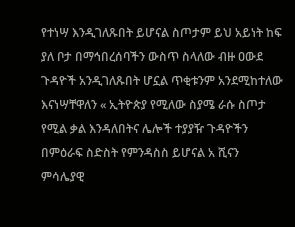የተነሣ እንዲገለጹበት ይሆናል ስጦታም ይህ አይነት ከፍ ያለ ቦታ በማኅበረሰባችን ውስጥ ስላለው ብዙ ዐውደ ጉዳዮች አንዲገለጹበት ሆኗል ጥቂቱንም አንደሚከተለው እናነሣቸዋለን « ኢትዮጵያ የሚለው ስያሜ ራሱ ስጦታ የሚል ቃል እንዳለበትና ሌሎች ተያያዥ ጉዳዮችን በምዕራፍ ስድስት የምንዳስስ ይሆናል አ ሺናን ምሳሌያዊ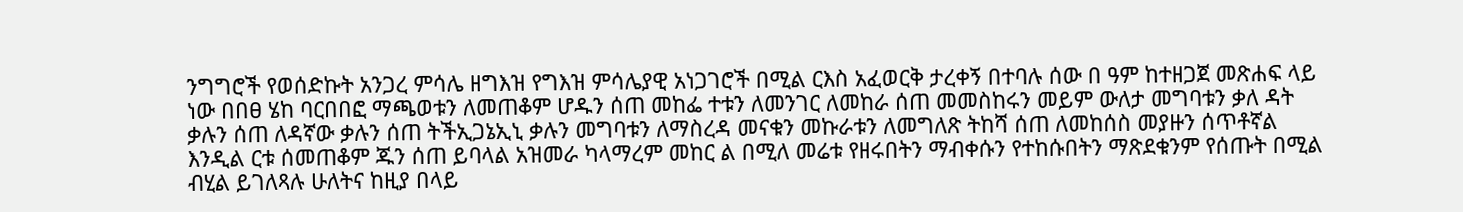ንግግሮች የወሰድኩት አንጋረ ምሳሌ ዘግእዝ የግእዝ ምሳሌያዊ አነጋገሮች በሚል ርእስ አፈወርቅ ታረቀኝ በተባሉ ሰው በ ዓም ከተዘጋጀ መጽሐፍ ላይ ነው በበፀ ሄከ ባርበበፎ ማጫወቱን ለመጠቆም ሆዱን ሰጠ መከፌ ተቱን ለመንገር ለመከራ ሰጠ መመስከሩን መይም ውለታ መግባቱን ቃለ ዳት ቃሉን ሰጠ ለዳኛው ቃሉን ሰጠ ትችኢጋኔኢኒ ቃሉን መግባቱን ለማስረዳ መናቁን መኩራቱን ለመግለጽ ትከሻ ሰጠ ለመከሰስ መያዙን ሰጥቶኛል እንዲል ርቱ ሰመጠቆም ጁን ሰጠ ይባላል አዝመራ ካላማረም መከር ል በሚለ መሬቱ የዘሩበትን ማብቀሱን የተከሱበትን ማጽደቁንም የሰጡት በሚል ብሂል ይገለጻሉ ሁለትና ከዚያ በላይ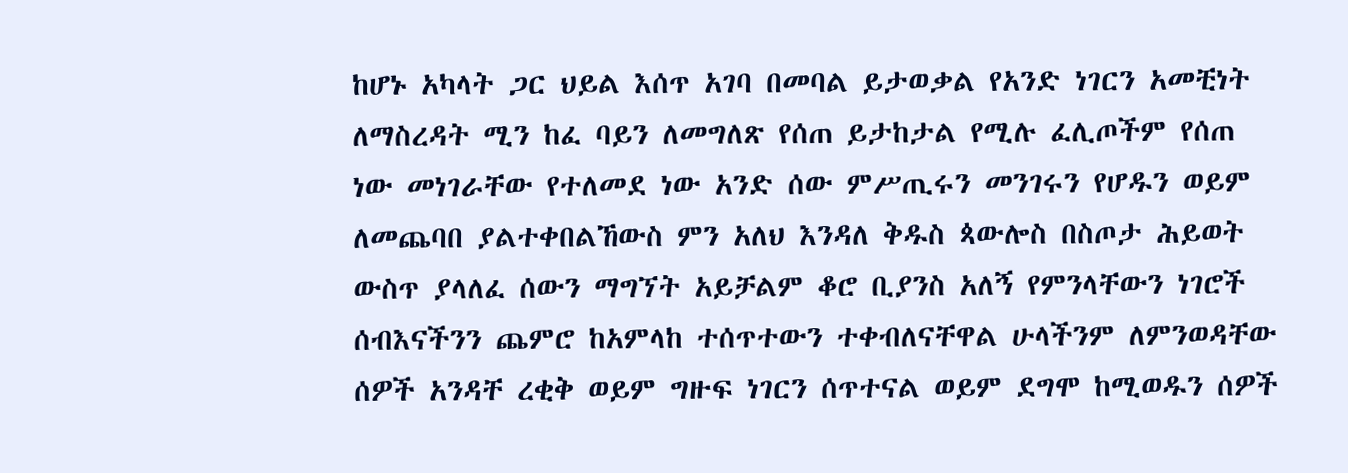ከሆኑ አካላት ጋር ህይል እሰጥ አገባ በመባል ይታወቃል የአንድ ነገርን አመቺነት ለማስረዳት ሚን ከፈ ባይን ለመግለጽ የሰጠ ይታከታል የሚሉ ፈሊጦችም የሰጠ ነው መነገራቸው የተለመደ ነው አንድ ሰው ምሥጢሩን መንገሩን የሆዱን ወይም ለመጨባበ ያልተቀበልኸውስ ምን አለህ እንዳለ ቅዱስ ጳውሎስ በስጦታ ሕይወት ውስጥ ያላለፈ ሰውን ማግኘት አይቻልም ቆሮ ቢያንስ አለኝ የምንላቸውን ነገሮች ሰብእናችንን ጨምሮ ከአምላከ ተሰጥተውን ተቀብለናቸዋል ሁላችንም ለምንወዳቸው ሰዎች አንዳቸ ረቂቅ ወይም ግዙፍ ነገርን ሰጥተናል ወይም ደግሞ ከሚወዱን ሰዎች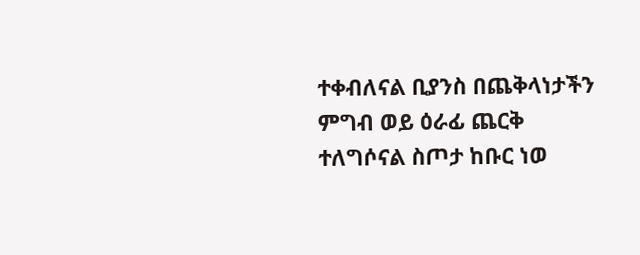ተቀብለናል ቢያንስ በጨቅላነታችን ምግብ ወይ ዕራፊ ጨርቅ ተለግሶናል ስጦታ ከቡር ነወ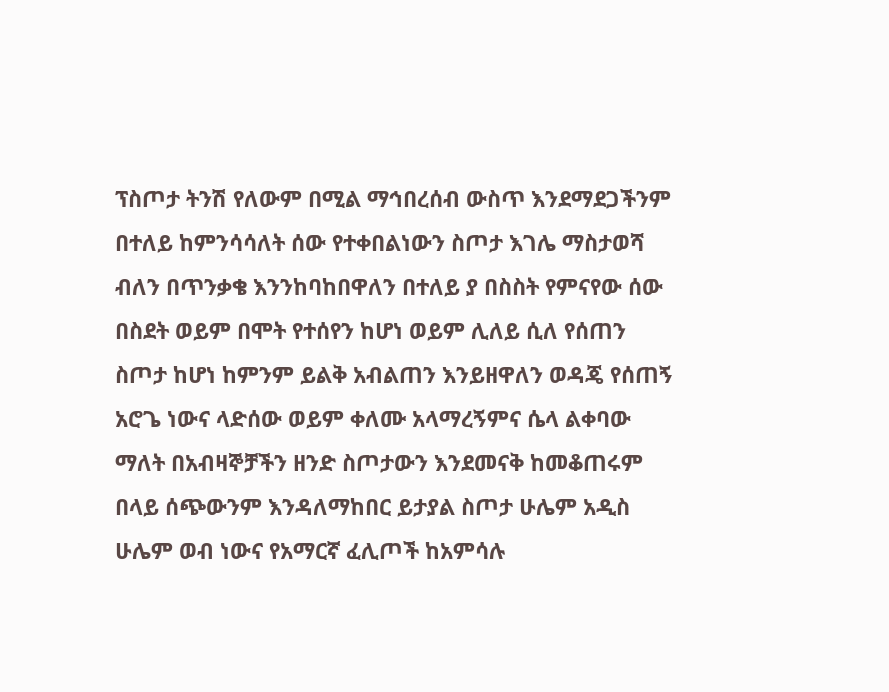ፕስጦታ ትንሽ የለውም በሚል ማኅበረሰብ ውስጥ እንደማደጋችንም በተለይ ከምንሳሳለት ሰው የተቀበልነውን ስጦታ እገሌ ማስታወሻ ብለን በጥንቃቄ እንንከባከበዋለን በተለይ ያ በስስት የምናየው ሰው በስደት ወይም በሞት የተሰየን ከሆነ ወይም ሊለይ ሲለ የሰጠን ስጦታ ከሆነ ከምንም ይልቅ አብልጠን እንይዘዋለን ወዳጄ የሰጠኝ አሮጌ ነውና ላድሰው ወይም ቀለሙ አላማረኝምና ሴላ ልቀባው ማለት በአብዛኞቻችን ዘንድ ስጦታውን እንደመናቅ ከመቆጠሩም በላይ ሰጭውንም እንዳለማከበር ይታያል ስጦታ ሁሌም አዲስ ሁሌም ወብ ነውና የአማርኛ ፈሊጦች ከአምሳሉ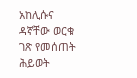አከሊሱና ዳኛቸው ወርቁ ገጽ የመሰጠት ሕይወት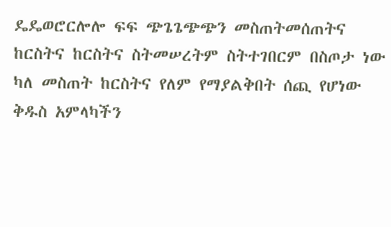ዴዴወሮርሎሎ ፍፍ ጭጌጌጭጭን መስጠትመሰጠትና ከርስትና ከርስትና ስትመሠረትም ስትተገበርም በስጦታ ነው ካለ መስጠት ከርስትና የለም የማያልቅበት ሰጪ የሆነው ቅዱስ አምላካችን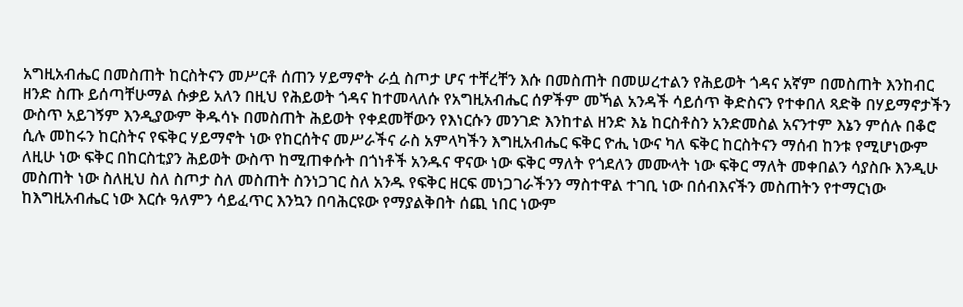አግዚአብሔር በመስጠት ከርስትናን መሥርቶ ሰጠን ሃይማኖት ራሷ ስጦታ ሆና ተቸረቸን እሱ በመስጠት በመሠረተልን የሕይወት ጎዳና አኛም በመስጠት እንከብር ዘንድ ስጡ ይሰጣቸሁማል ሱቃይ አለን በዚህ የሕይወት ጎዳና ከተመላለሱ የአግዚአብሔር ሰዎችም መኻል አንዳች ሳይሰጥ ቅድስናን የተቀበለ ጻድቅ በሃይማኖታችን ውስጥ አይገኝም እንዲያውም ቅዱሳኑ በመስጠት ሕይወት የቀደመቸውን የእነርሱን መንገድ እንከተል ዘንድ እኔ ከርስቶስን አንድመስል አናንተም እኔን ምሰሉ በቆሮ ሲሉ መከሩን ከርስትና የፍቅር ሃይማኖት ነው የከርሰትና መሥራችና ራስ አምላካችን እግዚአብሔር ፍቅር ዮሒ ነውና ካለ ፍቅር ከርስትናን ማሰብ ከንቱ የሚሆነውም ለዚሁ ነው ፍቅር በከርስቲያን ሕይወት ውስጥ ከሚጠቀሱት በጎነቶች አንዱና ዋናው ነው ፍቅር ማለት የጎደለን መሙላት ነው ፍቅር ማለት መቀበልን ሳያስቡ እንዲሁ መስጠት ነው ስለዚህ ስለ ስጦታ ስለ መስጠት ስንነጋገር ስለ አንዱ የፍቅር ዘርፍ መነጋገራችንን ማስተዋል ተገቢ ነው በሰብእናችን መስጠትን የተማርነው ከእግዚአብሔር ነው እርሱ ዓለምን ሳይፈጥር እንኳን በባሕርዩው የማያልቅበት ሰጪ ነበር ነውም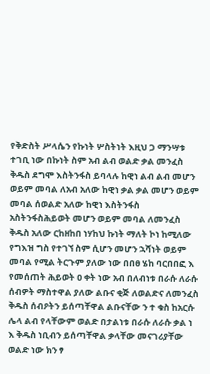የቅድስት ሥላሴን የኩነት ሦስትነት እዚህ ጋ ማንሣቱ ተገቢ ነው በኩነት ስም አብ ልብ ወልድ ቃል መንፈስ ቅዱስ ደግሞ እስትንፋስ ይባላሉ ከዊነ ልብ ልብ መሆን ወይም መባል ለአብ አለው ከዊነ ቃል ቃል መሆን ወይም መባል ሰወልድ አለው ከዊነ እስትንፋስ አስትንፋስሕይወት መሆን ወይም መባል ለመንፈስ ቅዱስ አለው ርከዘከበ ነሃከህ ኩነት ማለት ኮነ ከሚለው የግእዝ ግስ የተገኘ ስም ሲሆን መሆን ኋሻነት ወይም መባል የሚል ትርጉም ያለው ነው በበፀ ሄከ ባርበበፎ እ የመሰጠት ሕይወት ዐ ቀት ነው አብ በለብነቱ በራሱ ለራሱ ሰብዎት ማስተዋል ያለው ልቡና ቂጅ ለወልድና ለመንፈስ ቅዱስ ሰብዖትን ይሰጣቸዋል ልቡናቸው ን ተ ቁስ ከአርሱ ሌላ ልብ የላቸውም ወልድ በታልነቱ በራሱ ለራሱ ቃል ነ እ ቅዱስ ነቢብን ይሰጣቸዋል ቃላቸው መናገሪያቸው ወልድ ነው ክን ፃ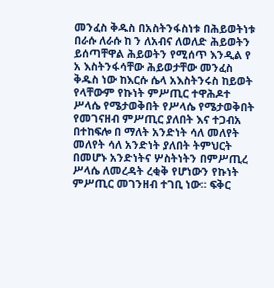መንፈስ ቅዱስ በአስትንፋስነቱ በሕይወትነቱ በራሱ ለራሱ ከ ን ለአብና ለወለድ ሕይወትን ይሰጣቸዋል ሕይወትን የሚሰጥ እንዲል የ አ እስትንፋሳቸው ሕይወታቸው መንፈስ ቅዱስ ነው ከእርሱ ሴላ አእስትንሩስ ከይወት የላቸውም የኩነት ምሥጢር ተዋሕዶተ ሥላሴ የሜታወቅበት የሥላሴ የሜታወቅበት የመገናዘብ ምሥጢር ያለበት እና ተጋብአ በተከፍሎ በ ማለት አንድነት ሳለ መለየት መለየት ሳለ አንድነት ያለበት ትምህርት በመሆኑ አንድነትና ሦስትነትን በምሥጢረ ሥላሴ ለመረዳት ረቂቅ የሆነውን የኩነት ምሥጢር መገንዘብ ተገቢ ነው። ፍቅር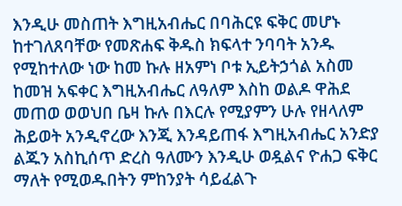እንዲሁ መስጠት እግዚአብሔር በባሕርዩ ፍቅር መሆኑ ከተገለጸባቸው የመጽሐፍ ቅዱስ ክፍላተ ንባባት አንዱ የሚከተለው ነው ከመ ኩሉ ዘአምነ ቦቱ ኢይትኃጎል አስመ ከመዝ አፍቀር እግዚአብሔር ለዓለም እስከ ወልዶ ዋሕደ መጠወ ወወህበ ቤዛ ኩሉ በእርሉ የሚያምን ሁሉ የዘላለም ሕይወት አንዲኖረው እንጂ እንዳይጠፋ እግዚአብሔር አንድያ ልጁን አስኪሰጥ ድረስ ዓለሙን እንዲሁ ወዷልና ዮሐጋ ፍቅር ማለት የሚወዱበትን ምከንያት ሳይፈልጉ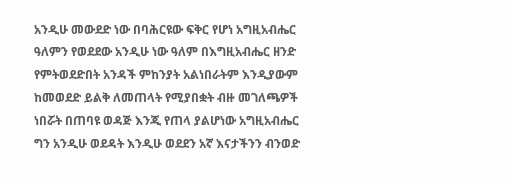አንዲሁ መውደድ ነው በባሕርዩው ፍቅር የሆነ አግዚአብሔር ዓለምን የወደደው አንዲሁ ነው ዓለም በእግዚአብሔር ዘንድ የምትወደድበት አንዳች ምከንያት አልነበራትም እንዲያውም ከመወደድ ይልቅ ለመጠላት የሚያበቋት ብዙ መገለጫዎች ነበሯት በጠባዩ ወዳጅ እንጂ የጠላ ያልሆነው አግዚአብሔር ግን አንዲሁ ወደዳት እንዲሁ ወደደን አኛ እናታችንን ብንወድ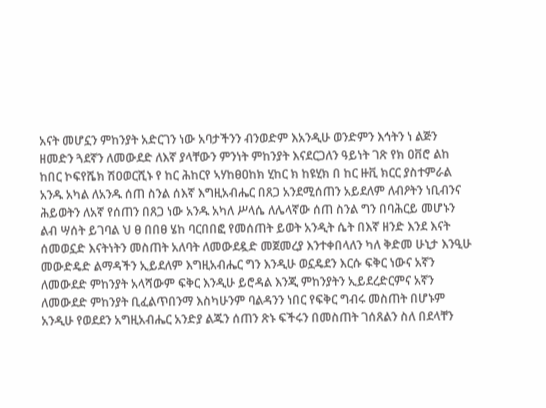አናት መሆኗን ምከንያት አድርገን ነው አባታችንን ብንወድም እአንዲሁ ወንድምን እኅትን ነ ልጅን ዘመድን ጓደኛን ለመውደድ ለእኛ ያላቸውን ምንነት ምከንያት እናደርጋለን ዓይነት ገጽ የክ ዐቨሮ ልከ ከበር ኮፍየሼክ ሽዐወርሺኑ የ ከር ሕከርየ ኣሃከፀዐከክ ሂከር ክ ከዩሂክ በ ከር ዙቪ ክርር ያስተምራል አንዱ አካል ለአንዱ ሰጠ ስንል ሰእኛ እግዚአብሔር በጸጋ አንደሚሰጠን አይደለም ለብዖትን ነቢብንና ሕይወትን ለአኛ የሰጠን በጸጋ ነው አንዱ አካለ ሥላሴ ለሌላኛው ሰጠ ስንል ግን በባሕርይ መሆኑን ልብ ሣሰት ይገባል ህ ፀ በበፀ ሄከ ባርበበፎ የመሰጠት ይወት አንዲት ሴት በእኛ ዘንድ እንደ እናት ሰመወኗድ እናትነትን መስጠት አለባት ለመውደዷድ መጀመረያ እንተቀበላለን ካለ ቅድመ ሁኒታ እንዒሁ መውድዴድ ልማዳችን ኢይደለም እግዚአብሔር ግን እንዲሁ ወኗዴደን እርሱ ፍቅር ነውና አኛን ለመውደድ ምከንያት አላሻውም ፍቅር እንዲሁ ይሮዳል እንጂ ምከንያትን ኢይደረድርምና አኛን ለመውደድ ምከንያት ቢፈልጥበንማ እስካሁንም ባልዳንን ነበር የፍቅር ግብሩ መስጠት በሆኑም አንዲሁ የወደደን አግዚአብሔር አንድያ ልጁን ሰጠን ጽኑ ፍችሩን በመስጠት ገሰጸልን ስለ በደላቸን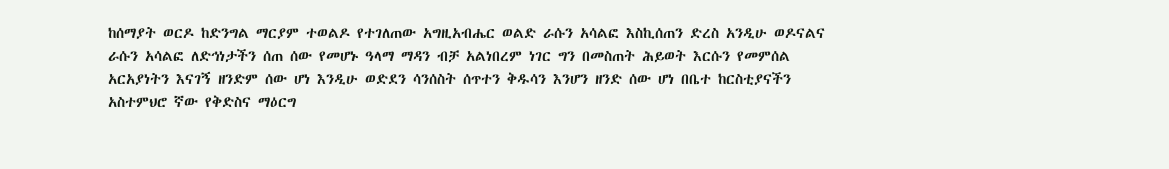ከሰማያት ወርዶ ከድንግል ማርያም ተወልዶ የተገለጠው አግዚአብሔር ወልድ ራሱን አሳልፎ እስኪሰጠን ድረስ አንዲሁ ወዶናልና ራሱን አሳልፎ ለድኅነታችን ሰጠ ሰው የመሆኑ ዓላማ ማዳን ብቻ አልነበረም ነገር ግን በመስጠት ሕይወት እርሱን የመምሰል አርአያነትን እናገኝ ዘንድም ሰው ሆነ እንዲሁ ወድደን ሳንሰስት ሰጥተን ቅዱሳን እንሆን ዘንድ ሰው ሆነ በቤተ ከርስቲያናችን አስተምህሮ ኛው የቅድስና ማዕርግ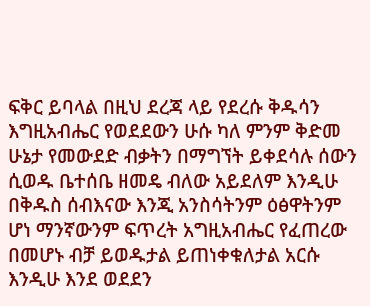ፍቅር ይባላል በዚህ ደረጃ ላይ የደረሱ ቅዱሳን እግዚአብሔር የወደደውን ሁሱ ካለ ምንም ቅድመ ሁኔታ የመውደድ ብቃትን በማግኘት ይቀደሳሉ ሰውን ሲወዱ ቤተሰቤ ዘመዴ ብለው አይደለም እንዲሁ በቅዱስ ሰብእናው እንጂ አንስሳትንም ዕፅዋትንም ሆነ ማንኛውንም ፍጥረት አግዚአብሔር የፈጠረው በመሆኑ ብቻ ይወዱታል ይጠነቀቁለታል አርሱ እንዲሁ እንደ ወደደን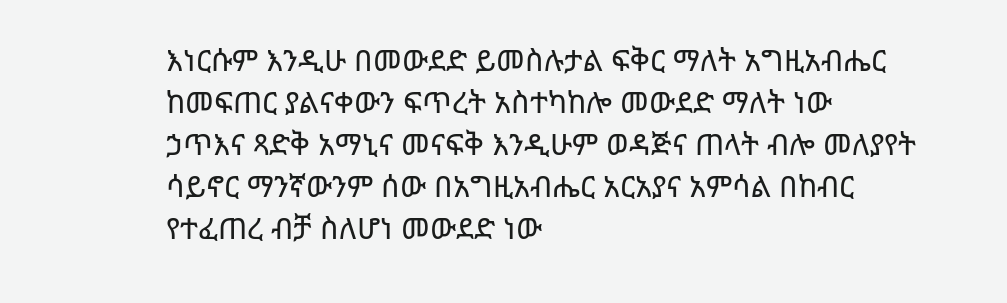እነርሱም እንዲሁ በመውደድ ይመስሉታል ፍቅር ማለት አግዚአብሔር ከመፍጠር ያልናቀውን ፍጥረት አስተካከሎ መውደድ ማለት ነው ኃጥእና ጻድቅ አማኒና መናፍቅ እንዲሁም ወዳጅና ጠላት ብሎ መለያየት ሳይኖር ማንኛውንም ሰው በአግዚአብሔር አርአያና አምሳል በከብር የተፈጠረ ብቻ ስለሆነ መውደድ ነው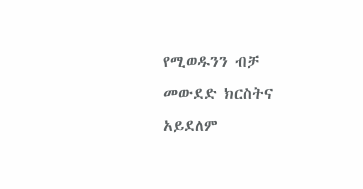የሚወዱንን ብቻ መውደድ ክርስትና አይደለም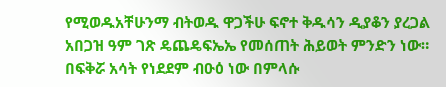የሚወዱአቸሁንማ ብትወዱ ዋጋችሁ ፍኖተ ቅዱሳን ዲያቆን ያረጋል አበጋዝ ዓም ገጽ ዴጨዴፍኤኤ የመሰጠት ሕይወት ምንድን ነው። በፍቅሯ አሳት የነደደም ብዑዕ ነው በምላሱ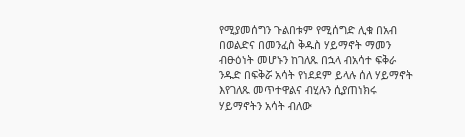የሚያመሰግን ጉልበቱም የሚሰግድ ሊቁ በአብ በወልድና በመንፈስ ቅዱስ ሃይማኖት ማመን ብፁዕነት መሆኑን ከገለጹ በኋላ ብአሳተ ፍቅራ ንዱድ በፍቅሯ አሳት የነደደም ይላሉ ሰለ ሃይማኖት እየገለጹ መጥተዋልና ብሂሉን ሲያጠነክሩ ሃይማኖትን አሳት ብለው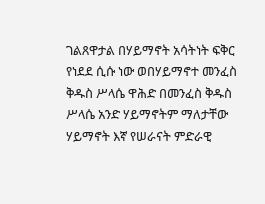ገልጸዋታል በሃይማኖት አሳትነት ፍቅር የነደደ ሲሱ ነው ወበሃይማኖተ መንፈስ ቅዱስ ሥላሴ ዋሕድ በመንፈስ ቅዱስ ሥላሴ አንድ ሃይማኖትም ማለታቸው ሃይማኖት እኛ የሠራናት ምድራዊ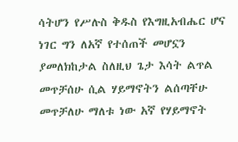ሳትሆን የሥሉስ ቅዱስ የእግዚአብሔር ሆና ነገር ግን ለአኛ የተሰጠች መሆኗን ያመለክከታል ስለዚህ ጌታ እሳት ልጥል መጥቻሰሁ ሲል ሃይማኖትን ልሰጣቸሁ መጥቻለሁ ማለቱ ነው አኛ የሃይማኖት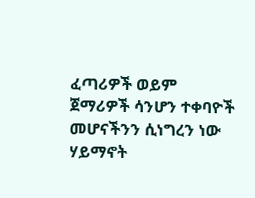ፈጣሪዎች ወይም ጀማሪዎች ሳንሆን ተቀባዮች መሆናችንን ሲነግረን ነው ሃይማኖት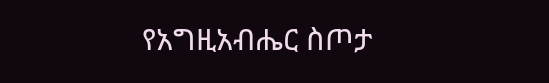የአግዚአብሔር ስጦታ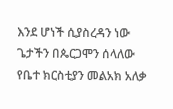እንደ ሆነች ሲያስረዳን ነው ጌታችን በጴርጋሞን ሰላለው የቤተ ክርስቲያን መልአክ አለቃ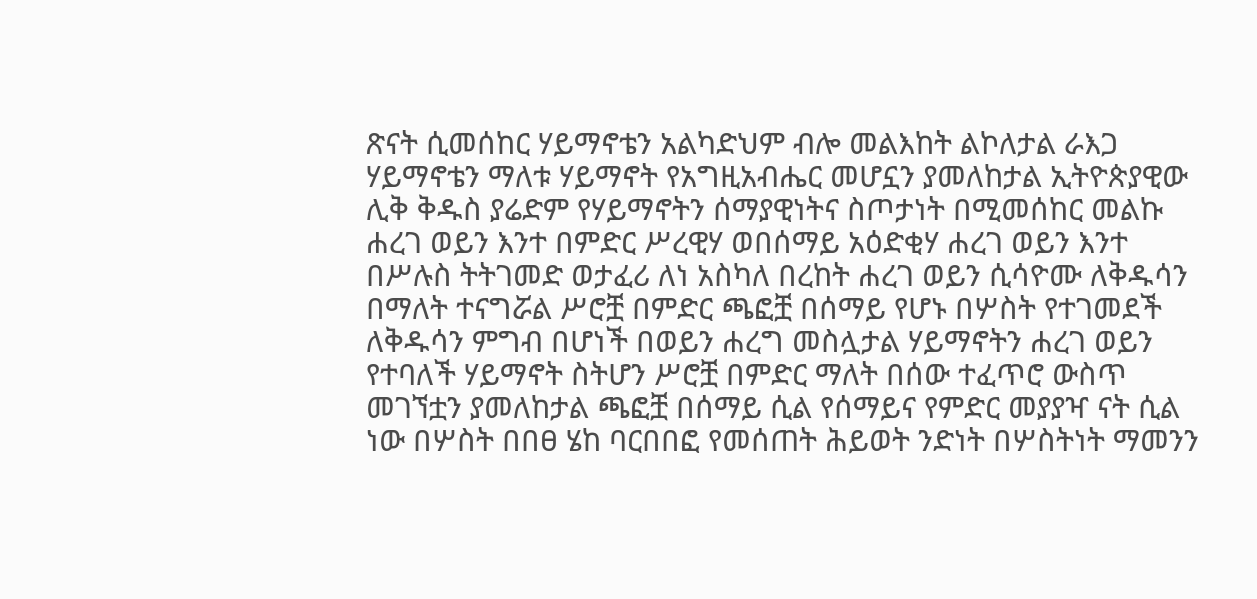ጽናት ሲመሰከር ሃይማኖቴን አልካድህም ብሎ መልእከት ልኮለታል ራእጋ ሃይማኖቴን ማለቱ ሃይማኖት የአግዚአብሔር መሆኗን ያመለከታል ኢትዮጵያዊው ሊቅ ቅዱስ ያሬድም የሃይማኖትን ሰማያዊነትና ስጦታነት በሚመሰከር መልኩ ሐረገ ወይን እንተ በምድር ሥረዊሃ ወበሰማይ አዕድቂሃ ሐረገ ወይን እንተ በሥሉስ ትትገመድ ወታፈሪ ለነ አስካለ በረከት ሐረገ ወይን ሲሳዮሙ ለቅዱሳን በማለት ተናግሯል ሥሮቿ በምድር ጫፎቿ በሰማይ የሆኑ በሦስት የተገመደች ለቅዱሳን ምግብ በሆነች በወይን ሐረግ መስሏታል ሃይማኖትን ሐረገ ወይን የተባለች ሃይማኖት ስትሆን ሥሮቿ በምድር ማለት በሰው ተፈጥሮ ውስጥ መገኘቷን ያመለከታል ጫፎቿ በሰማይ ሲል የሰማይና የምድር መያያዣ ናት ሲል ነው በሦስት በበፀ ሄከ ባርበበፎ የመሰጠት ሕይወት ንድነት በሦስትነት ማመንን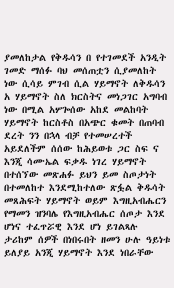ያመለከታል የቅዱሳን በ የተገመደች አንዲት ገመድ ማሰፉ ባህ መሰጠቷን ሲያመለከት ነው ሲሳይ ምገብ ሲል ሃይማኖት ለቅዱሳን አ ሃይማኖት ስለ ክርስትና መነጋገር አግባብ ነው በሚል አሦጐሰው አከደ መልከባት ሃይማኖት ከርስቶስ በአጭር ቁመት በጠባብ ደረት ንን በኋላ ብቻ የተመሠረተች አይደለችም ሰሰው ከሕይወቱ ጋር ስፍ ና እንጂ ሳሙኤል ፍቃዱ ነገረ ሃይማኖት በተሰኘው መጽሐፉ ይህን ይመ ስጦታነት በተመለከተ እንደሚከተለው ጽፏል ቅዱሳት መጸሕፍት ሃይማኖት ወይም እግዚአብሔርን የማመን ዝንባሌ የእግዚአብሔር ሰጦታ እንደ ሆነና ተፈጥሯዊ እንደ ሆነ ይገልጻሉ ታሪከም ሰዎች በነበሩበት ዘመን ሁሉ ዓይነቱ ይለያይ አንጂ ሃይማኖት እንደ ነበራቸው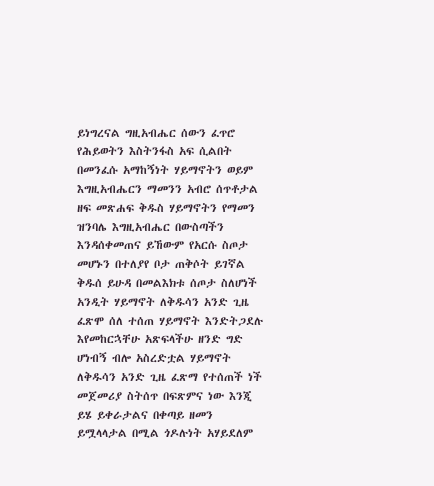ይነግረናል ግዚአብሔር ሰውን ፈጥሮ የሕይወትን እስትንፋስ አፍ ሲልበት በመንፈሱ አማከኝነት ሃይማኖትን ወይም እግዚአብሔርን ማመንን አብሮ ሰጥቶታል ዘፍ መጽሐፍ ቅዱስ ሃይማኖትን የማመን ዝንባሌ እግዚአብሔር በውስጣችን እንዳሰቀመጠና ይኸውም የአርሱ ስጦታ መሆኑን በተለያየ ቦታ ጠቅሶት ይገኛል ቅዱሰ ይሁዳ በመልእክቱ ሰጦታ ስለሆነች አንዲት ሃይማኖት ለቅዱሳን አንድ ጊዜ ፈጽሞ ሰለ ተሰጠ ሃይማኖት እንድትጋደሉ እየመከርኋቸሁ አጽፍላችሁ ዘንድ ግድ ሆነብኝ ብሎ አስረድቷል ሃይማኖት ለቅዱሳን አንድ ጊዜ ፈጽማ የተሰጠች ነች መጀመሪያ ስትሰጥ በፍጽምና ነው እንጂ ይሄ ይቀራታልና በቀጣይ ዘመን ይሟላላታል በሚል ጎዶሉነት አሃይደለም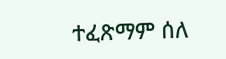ተፈጽማም ሰለ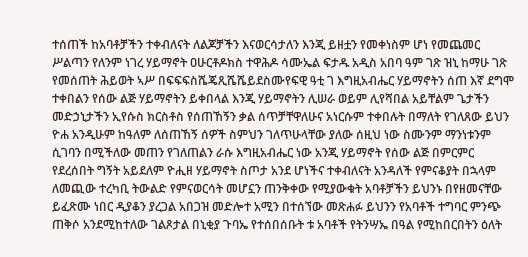ተሰጠች ከአባቶቻችን ተቀብለናት ለልጆቻችን እናወርሳታለን እንጂ ይዘቷን የመቀነስም ሆነ የመጨመር ሥልጣን የለንም ነገረ ሃይማኖት ዐሁርቶዶክስ ተዋሕዶ ሳሙኤል ፍታዱ አዲስ አበባ ዓም ገጽ ዝኒ ከማሁ ገጽ የመሰጠት ሕይወት ኣሥ በፍፍፍስሼጄጺሼሼይደስሙየፍዊ ዓቲ ገ እግዚአብሔር ሃይማኖትን ሰጠ እኛ ደግሞ ተቀበልን የሰው ልጅ ሃይማኖትን ይቀበላል እንጂ ሃይማኖትን ሊሠራ ወይም ሊየሻበል አይቸልም ጌታችን መድኃኒታችን ኢየሱስ ክርስቶስ የሰጠኸኝን ቃል ሰጥቻቸዋለሁና አነርሱም ተቀበሉት በማለት የገለጸው ይህን ዮሐ አንዲሁም ከዓለም ለሰጠኸኝ ሰዎች ስምህን ገለጥሁላቸው ያለው ሰዚህ ነው ስሙንም ማንነቱንም ሲገባን በሚችለው መጠን የገለጠልን ራሱ እግዚአብሔር ነው አንጂ ሃይማኖት የሰው ልጅ በምርምር የደረሰበት ግኝት አይደለም ዮሒዘ ሃይማኖት ስጦታ አንደ ሆነችና ተቀብለናት አንዳለች የምናቆያት በኋላም ለመጪው ተረካቢ ትውልድ የምናወርሳት መሆኗን ጠንቅቀው የሚያውቁት አባቶቻችን ይህንኑ በየዘመናቸው ይፈጽሙ ነበር ዲያቆን ያረጋል አበጋዝ መድሎተ አሚን በተሰኘው መጽሐፉ ይህንን የአባቶች ተግባር ምንጭ ጠቅሶ አንደሚከተለው ገልጾታል በኒቂያ ጉባኤ የተሰበሰቡት ቱ አባቶች የትንሣኤ በዓል የሚከበርበትን ዕለት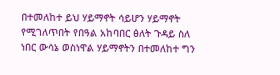በተመለከተ ይህ ሃይማኖት ሳይሆን ሃይማኖት የሚገለጥበት የበዓል አከባበር ፅለት ጉዳይ ስለ ነበር ውሳኔ ወስነዋል ሃይማኖትን በተመለከተ ግን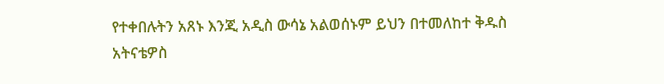የተቀበሉትን አጸኑ እንጂ አዲስ ውሳኔ አልወሰኑም ይህን በተመለከተ ቅዱስ አትናቴዎስ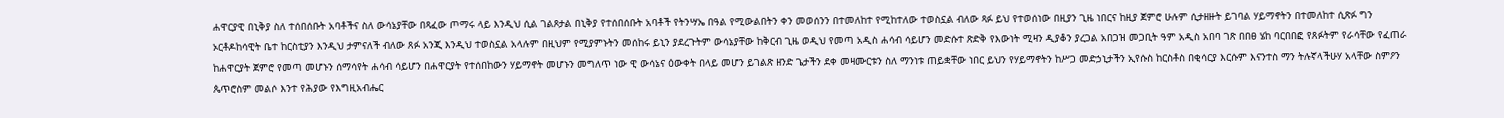ሐዋርያዊ በኒቅያ ስለ ተሰበሰቡት አባቶችና ስለ ውሳኔያቸው በጻፈው ጦማሩ ላይ እንዲህ ሲል ገልጾታል በኒቅያ የተሰበሰቡት አባቶች የትንሣኤ በዓል የሚውልበትን ቀን መወሰንን በተመለከተ የሚከተለው ተወስኗል ብለው ጻፉ ይህ የተወሰነው በዚያን ጊዜ ነበርና ከዚያ ጀምሮ ሁሉም ሲታዘዙት ይገባል ሃይማኖትን በተመለከተ ሲጽፉ ግን ኦርቶዶከሳዊት ቤተ ከርስቲያን እንዲህ ታምናለች ብለው ጸፉ አንጂ እንዲህ ተወስኗል አላሉም በዚህም የሚያምኑትን መሰከሩ ይኒን ያደረጉትም ውሳኔያቸው ከቅርብ ጊዜ ወዲህ የመጣ አዲስ ሐሳብ ሳይሆን መድሱተ ጽድቅ የእውነት ሚዛን ዲያቆን ያረጋል አበጋዝ መጋቢት ዓም አዲስ አበባ ገጽ በበፀ ሄከ ባርበበፎ የጸፉትም የራሳቸው የፈጠራ ከሐዋርያት ጀምሮ የመጣ መሆኑን ሰማሳየት ሐሳብ ሳይሆን በሐዋርያት የተሰበከውን ሃይማኖት መሆኑን መግለጥ ነው ዊ ውሳኔና ዕውቀት በላይ መሆን ይገልጽ ዘንድ ጌታችን ደቀ መዛሙርቱን ስለ ማንነቱ ጠይቋቸው ነበር ይህን የሃይማኖትን ከሥጋ መድኃኒታችን ኢየሱስ ከርስቶስ በቂሳርያ እርሱም እናንተስ ማን ትሉኛላችሁሃ አላቸው ስምዖን ጴጥሮስም መልሶ እንተ የሕያው የእግዚአብሔር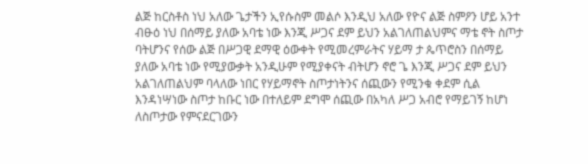ልጅ ከርስቶስ ነህ አለው ጌታችን ኢየሱስም መልሶ እንዲህ አለው የዮና ልጅ ስምዖን ሆይ አንተ ብፁዕ ነህ በሰማይ ያለው አባቴ ነው እንጂ ሥጋና ደም ይህን አልገለጠልህምና ማቴ ኖት ስጦታ ባትሆንና የሰው ልጅ በሥጋዊ ደማዊ ዕውቀት የሚመረምራትና ሃይማ ታ ጴጥሮስን በሰማይ ያለው አባቴ ነው የሚያውቃት አንዲሁም የሚያቀናት ብትሆን ኖሮ ጌ እንጂ ሥጋና ደም ይህን አልገለጠልህም ባላለው ነበር የሃይማኖት ስጦታነትንና ሰጪውን የሚንቁ ቀደም ሲል እንዳነሣነው ስጦታ ከቡር ነው በተለይም ደግሞ ሰጪው በአካለ ሥጋ አብሮ የማይገኝ ከሆነ ለስጦታው የምናደርገውን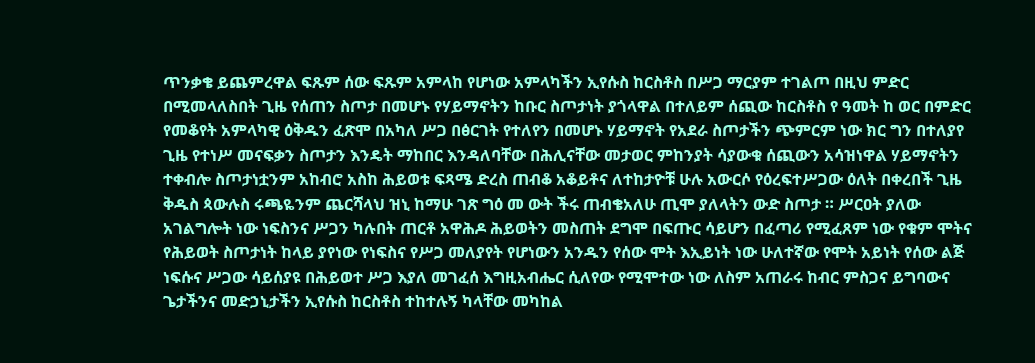ጥንቃቄ ይጨምረዋል ፍጹም ሰው ፍጹም አምላከ የሆነው አምላካችን ኢየሱስ ከርስቶስ በሥጋ ማርያም ተገልጦ በዚህ ምድር በሚመላለስበት ጊዜ የሰጠን ስጦታ በመሆኑ የሃይማኖትን ከቡር ስጦታነት ያጎላዋል በተለይም ሰጪው ከርስቶስ የ ዓመት ከ ወር በምድር የመቆየት አምላካዊ ዕቅዱን ፈጽሞ በአካለ ሥጋ በፅርገት የተለየን በመሆኑ ሃይማኖት የአደራ ስጦታችን ጭምርም ነው ክር ግን በተለያየ ጊዜ የተነሥ መናፍቃን ስጦታን እንዴት ማከበር እንዳለባቸው በሕሊናቸው መታወር ምከንያት ሳያውቁ ሰጪውን አሳዝነዋል ሃይማኖትን ተቀብሎ ስጦታነቷንም አከብሮ አስከ ሕይወቱ ፍጻሜ ድረስ ጠብቆ አቆይቶና ለተከታዮቹ ሁሉ አውርሶ የዕረፍተሥጋው ዕለት በቀረበች ጊዜ ቅዱስ ጳውሉስ ሩጫዬንም ጨርሻላህ ዝኒ ከማሁ ገጽ ግዕ መ ውት ችሩ ጠብቄአለሁ ጢሞ ያለላትን ውድ ስጦታ ። ሥርዐት ያለው አገልግሎት ነው ነፍስንና ሥጋን ካሉበት ጠርቶ አዋሕዶ ሕይወትን መስጠት ደግሞ በፍጡር ሳይሆን በፈጣሪ የሚፈጸም ነው የቁም ሞትና የሕይወት ስጦታነት ከላይ ያየነው የነፍስና የሥጋ መለያየት የሆነውን አንዱን የሰው ሞት እኢይነት ነው ሁለተኛው የሞት አይነት የሰው ልጅ ነፍሱና ሥጋው ሳይሰያዩ በሕይወተ ሥጋ እያለ መገፈሰ እግዚአብሔር ሲለየው የሚሞተው ነው ለስም አጠራሩ ከብር ምስጋና ይግባውና ጌታችንና መድኃኒታችን ኢየሱስ ከርስቶስ ተከተሉኝ ካላቸው መካከል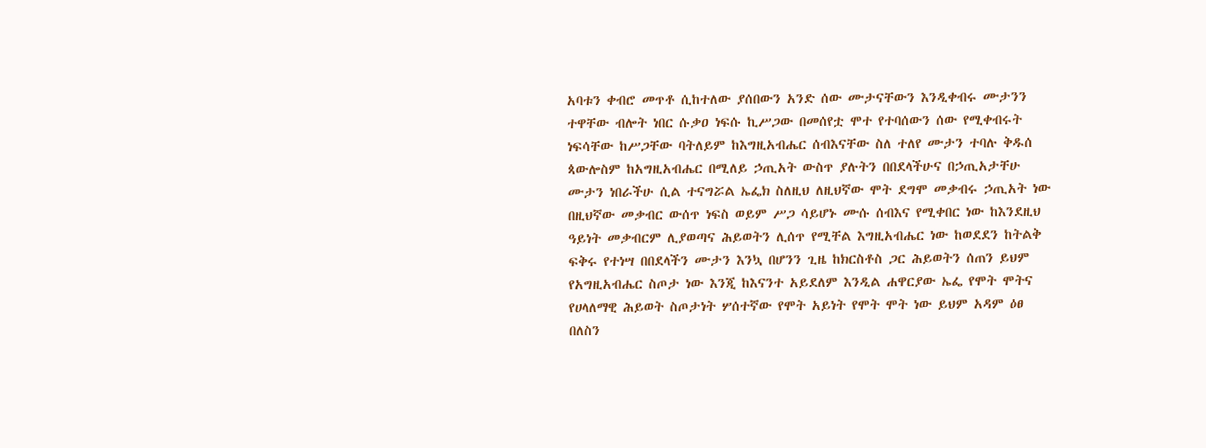አባቱን ቀብሮ መጥቶ ሲከተለው ያሰበውን አንድ ሰው ሙታናቸውን እንዲቀብሩ ሙታንን ተዋቸው ብሎት ነበር ሱቃዐ ነፍሱ ኪሥጋው በመሰየቷ ሞተ የተባሰውን ሰው የሚቀብሩት ነፍሳቸው ከሥጋቸው ባትለይም ከእግዚአብሔር ሰብእናቸው ስለ ተለየ ሙታን ተባሉ ቅዱሰ ጳውሎስም ከአግዚአብሔር በሚለይ ኃጢአት ውስጥ ያሉትን በበደላችሁና በኃጢአታቸሁ ሙታን ነበራችሁ ሲል ተናግሯል ኤፌክ ስለዚህ ለዚህኛው ሞት ደግሞ መቃብሩ ኃጢአት ነው በዚህኛው መቃብር ውሰጥ ነፍስ ወይም ሥጋ ሳይሆኑ ሙሱ ሰብእና የሚቀበር ነው ከእንደዚህ ዓይነት መቃብርም ሊያወጣና ሕይወትን ሊሰጥ የሚቸል እግዚአብሔር ነው ከወደደን ከትልቅ ፍቅሩ የተነሣ በበደላችን ሙታን እንኳ በሆንን ጊዜ ከክርስቶስ ጋር ሕይወትን ሰጠን ይህም የአግዚአብሔር ስጦታ ነው እንጂ ከእናንተ አይደለም እንዲል ሐዋርያው ኤፌ የሞት ሞትና የሀላለማዊ ሕይወት ስጦታነት ሦሰተኛው የሞት አይነት የሞት ሞት ነው ይህም አዳም ዕፀ በለስን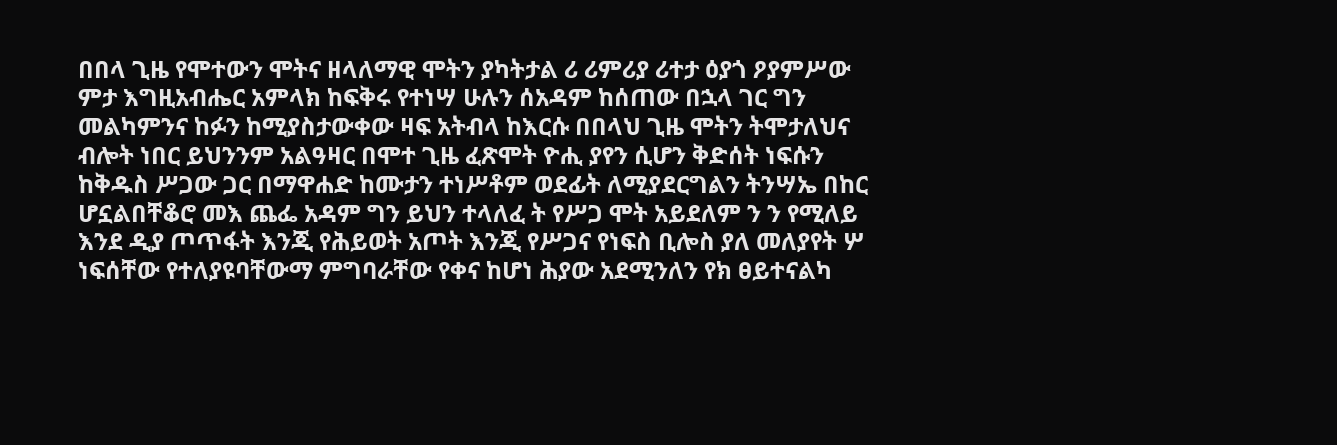በበላ ጊዜ የሞተውን ሞትና ዘላለማዊ ሞትን ያካትታል ሪ ሪምሪያ ሪተታ ዕያጎ ዖያምሥው ምታ እግዚአብሔር አምላክ ከፍቅሩ የተነሣ ሁሉን ሰአዳም ከሰጠው በኋላ ገር ግን መልካምንና ከፉን ከሚያስታውቀው ዛፍ አትብላ ከእርሱ በበላህ ጊዜ ሞትን ትሞታለህና ብሎት ነበር ይህንንም አልዓዛር በሞተ ጊዜ ፈጽሞት ዮሒ ያየን ሲሆን ቅድሰት ነፍሱን ከቅዱስ ሥጋው ጋር በማዋሐድ ከሙታን ተነሥቶም ወደፊት ለሚያደርግልን ትንሣኤ በከር ሆኗልበቸቆሮ መእ ጨፌ አዳም ግን ይህን ተላለፈ ት የሥጋ ሞት አይደለም ን ን የሚለይ እንደ ዲያ ጦጥፋት እንጂ የሕይወት አጦት እንጂ የሥጋና የነፍስ ቢሎስ ያለ መለያየት ሦ ነፍሰቸው የተለያዩባቸውማ ምግባራቸው የቀና ከሆነ ሕያው አደሚንለን የክ ፀይተናልካ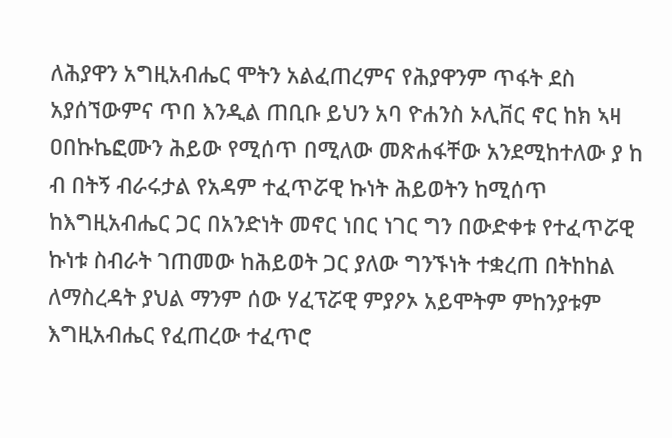ለሕያዋን አግዚአብሔር ሞትን አልፈጠረምና የሕያዋንም ጥፋት ደስ አያሰኘውምና ጥበ እንዲል ጠቢቡ ይህን አባ ዮሐንስ ኦሊቨር ኖር ከክ ኣዛ ዐበኩኬፎሙን ሕይው የሚሰጥ በሚለው መጽሐፋቸው አንደሚከተለው ያ ከ ብ በትኝ ብራሩታል የአዳም ተፈጥሯዊ ኩነት ሕይወትን ከሚሰጥ ከእግዚአብሔር ጋር በአንድነት መኖር ነበር ነገር ግን በውድቀቱ የተፈጥሯዊ ኩነቱ ስብራት ገጠመው ከሕይወት ጋር ያለው ግንኙነት ተቋረጠ በትከከል ለማስረዳት ያህል ማንም ሰው ሃፈፕሯዊ ምያዖኦ አይሞትም ምከንያቱም እግዚአብሔር የፈጠረው ተፈጥሮ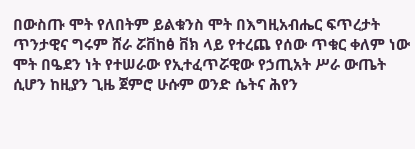በውስጡ ሞት የለበትም ይልቁንስ ሞት በእግዚአብሔር ፍጥረታት ጥንታዊና ግሩም ሸራ ሯቨከፅ ቨክ ላይ የተረጨ የሰው ጥቁር ቀለም ነው ሞት በዔደን ነት የተሠራው የኢተፈጥሯዊው የኃጢአት ሥራ ውጤት ሲሆን ከዚያን ጊዜ ጀምሮ ሁሱም ወንድ ሴትና ሕየን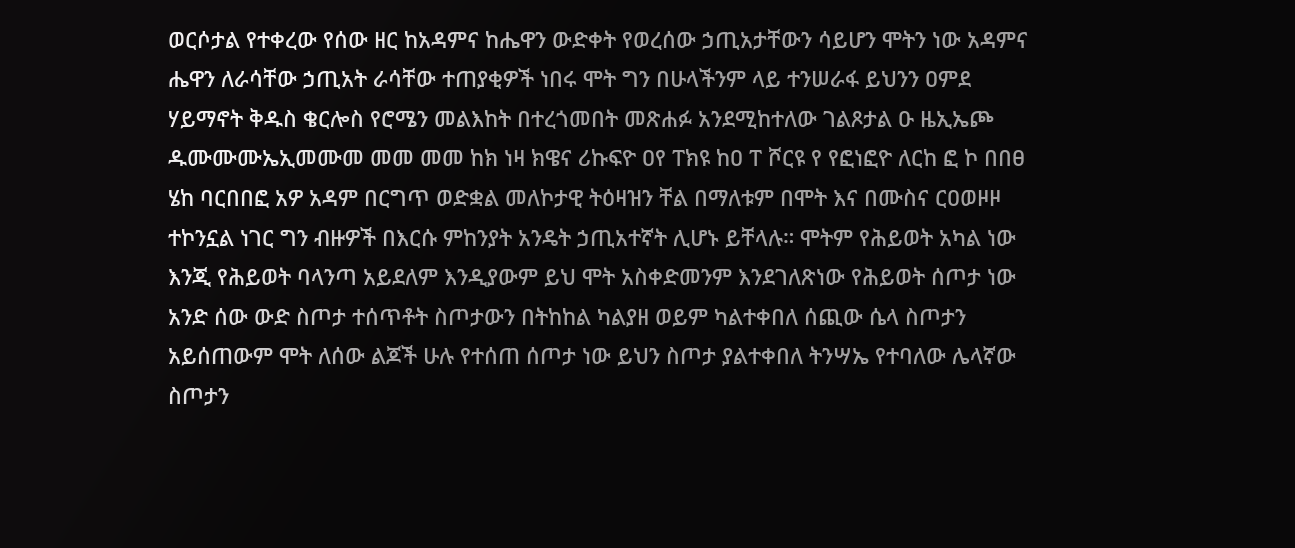ወርሶታል የተቀረው የሰው ዘር ከአዳምና ከሔዋን ውድቀት የወረሰው ኃጢአታቸውን ሳይሆን ሞትን ነው አዳምና ሔዋን ለራሳቸው ኃጢአት ራሳቸው ተጠያቂዎች ነበሩ ሞት ግን በሁላችንም ላይ ተንሠራፋ ይህንን ዐምደ ሃይማኖት ቅዱስ ቄርሎስ የሮሜን መልእከት በተረጎመበት መጽሐፉ አንደሚከተለው ገልጾታል ዑ ዜኢኤጮ ዱሙሙሙኤኢመሙመ መመ መመ ከክ ነዛ ክዌና ሪኩፍዮ ዐየ ፐክዩ ከዐ ፐ ሾርዩ የ የፎነፎዮ ለርከ ፎ ኮ በበፀ ሄከ ባርበበፎ አዎ አዳም በርግጥ ወድቋል መለኮታዊ ትዕዛዝን ቸል በማለቱም በሞት እና በሙስና ርዐወዞዞ ተኮንኗል ነገር ግን ብዙዎች በእርሱ ምከንያት አንዴት ኃጢአተኛት ሊሆኑ ይቸላሉ። ሞትም የሕይወት አካል ነው እንጂ የሕይወት ባላንጣ አይደለም እንዲያውም ይህ ሞት አስቀድመንም እንደገለጽነው የሕይወት ሰጦታ ነው አንድ ሰው ውድ ስጦታ ተሰጥቶት ስጦታውን በትከከል ካልያዘ ወይም ካልተቀበለ ሰጪው ሴላ ስጦታን አይሰጠውም ሞት ለሰው ልጆች ሁሉ የተሰጠ ሰጦታ ነው ይህን ስጦታ ያልተቀበለ ትንሣኤ የተባለው ሌላኛው ስጦታን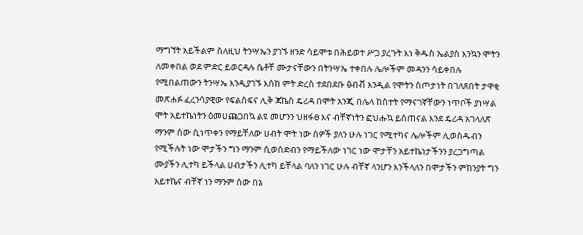ማግኘት አይችልም ስለዚህ ትንሣኤን ያገኙ ዘንድ ሳይሞቱ በሕይወተ ሥጋ ያረጉት እነ ቅዱስ ኤልያስ እንኳን ሞትን ለመቀበል ወደ ምድር ይወርዳሉ ሴቶቸ ሙታናቸውን በትንሣኤ ተቀበሉ ሌሎችም መዳንን ሳይቀበሉ የሚበልጠውን ትንሣኤ እንዲያገኙ እሰከ ምት ድረስ ተደበደቡ ፅብቭ እንዲል የሞትን ስጦታነት በገለጸበት ታዋቂ መጽሐፉ ፈረንሳያዊው የፍልስፍና ሊቅ ጃኬስ ዴሪዳ በሞት አንጂ በሌላ ከስተት የማናገኛቸውን ነጥቦች ያነሣል ሞት አይተኬነትን ዕመሀጩጋበኳ ልዩ መሆንን ህዘፋፀ እና ብቸኛነትን ፎህሑኳ ይሰጠናል እንደ ዴሪዳ አገላለጽ ማንም ሰው ሲነጥቀን የማይቸለው ሀብት ሞት ነው ሰዎች ያለን ሁሉ ነገር የሚተካና ሌሎችም ሊወስዱብን የሚችሉት ነው ሞታችን ግን ማንም ሲወሰድብን የማይችለው ነገር ነው ሞታቸን አይተኬነታችንን ያረጋግጣል ሙያችን ሊተካ ይችላል ሀብታችን ሊተካ ይቸላል ባለን ነገር ሁሉ ብቸኛ ላንሆን እንችላለን በሞታችን ምከንያት ግን አይተኬና ብቸኛ ነን ማንም ሰው በኔ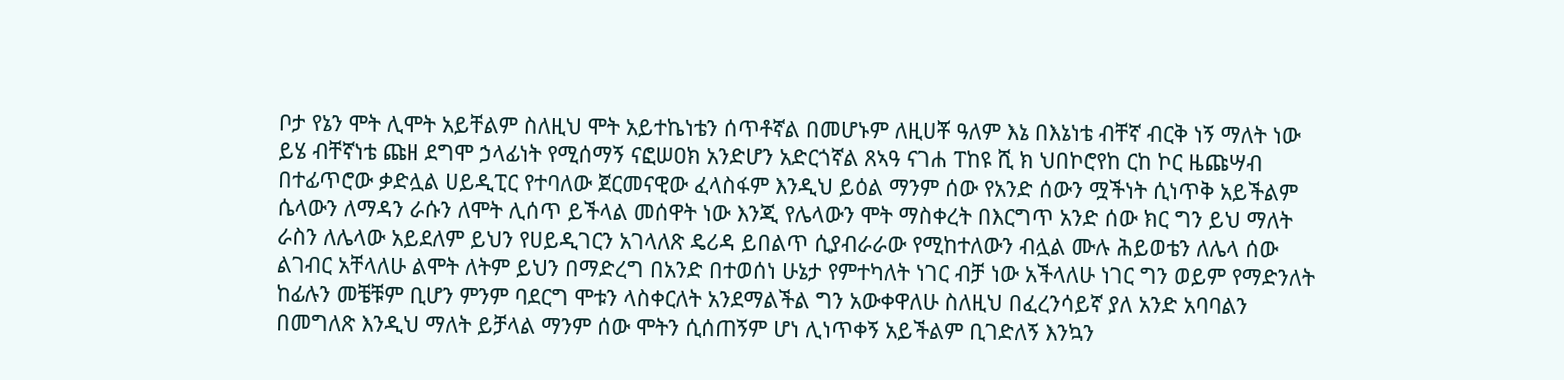ቦታ የኔን ሞት ሊሞት አይቸልም ስለዚህ ሞት አይተኬነቴን ሰጥቶኛል በመሆኑም ለዚሀቾ ዓለም እኔ በእኔነቴ ብቸኛ ብርቅ ነኝ ማለት ነው ይሄ ብቸኛነቴ ጩዘ ደግሞ ኃላፊነት የሚሰማኝ ናፎሠዐክ አንድሆን አድርጎኛል ጸኣዓ ናገሐ ፐከዩ ሺ ክ ህበኮሮየከ ርከ ኮር ዜጩሣብ በተፊጥሮው ቃድሏል ሀይዲፒር የተባለው ጀርመናዊው ፈላስፋም እንዲህ ይዕል ማንም ሰው የአንድ ሰውን ሟችነት ሲነጥቅ አይችልም ሴላውን ለማዳን ራሱን ለሞት ሊሰጥ ይችላል መሰዋት ነው እንጂ የሌላውን ሞት ማስቀረት በእርግጥ አንድ ሰው ክር ግን ይህ ማለት ራስን ለሌላው አይደለም ይህን የሀይዲገርን አገላለጽ ዴሪዳ ይበልጥ ሲያብራራው የሚከተለውን ብሏል ሙሉ ሕይወቴን ለሌላ ሰው ልገብር አቸላለሁ ልሞት ለትም ይህን በማድረግ በአንድ በተወሰነ ሁኔታ የምተካለት ነገር ብቻ ነው አችላለሁ ነገር ግን ወይም የማድንለት ከፊሉን መቼቹም ቢሆን ምንም ባደርግ ሞቱን ላስቀርለት አንደማልችል ግን አውቀዋለሁ ስለዚህ በፈረንሳይኛ ያለ አንድ አባባልን በመግለጽ እንዲህ ማለት ይቻላል ማንም ሰው ሞትን ሲሰጠኝም ሆነ ሊነጥቀኝ አይችልም ቢገድለኝ እንኳን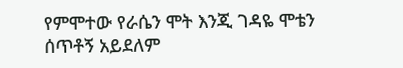የምሞተው የራሴን ሞት እንጂ ገዳዬ ሞቴን ሰጥቶኝ አይደለም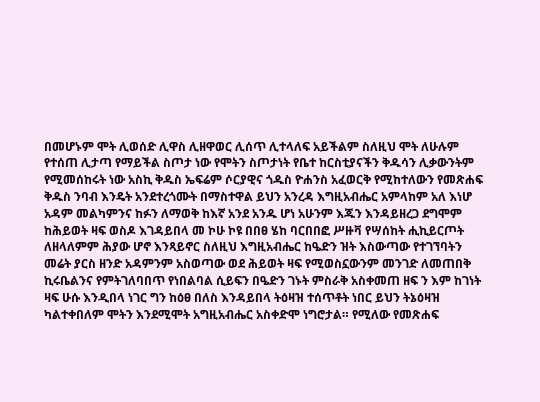በመሆኑም ሞት ሊወሰድ ሊዋስ ሊዘዋወር ሊሰጥ ሊተላለፍ አይችልም ስለዚህ ሞት ለሁሉም የተሰጠ ሊታጣ የማይችል ስጦታ ነው የሞትን ስጦታነት የቤተ ከርስቲያናችን ቅዱሳን ሊቃውንትም የሚመሰከሩት ነው አስኪ ቅዱስ ኤፍሬም ሶርያዊና ጎዱስ ዮሐንስ አፈወርቅ የሚከተለውን የመጽሐፍ ቅዱስ ንባብ እንዴት አንደተረጎሙት በማስተዋል ይህን አንረዳ እግዚአብሔር አምላከም አለ እነሆ አዳም መልካምንና ከፉን ለማወቅ ከእኛ አንደ አንዱ ሆነ አሁንም እጁን እንዳይዘረጋ ደግሞም ከሕይወት ዛፍ ወስዶ እገዳይበላ መ ኮሁ ኮዩ በበፀ ሄከ ባርበበፎ ሥዙቫ የሣሰከት ሒኪይርጦት ለዘላለምም ሕያው ሆኖ እንጻይኖር ስለዚህ እግዚአብሔር ከዔድን ዝት እስውጣው የተገኘባትን መሬት ያርስ ዘንድ አዳምንም አስወጣው ወደ ሕይወት ዛፍ የሚወስኗውንም መንገድ ለመጠበቅ ኪሩቤልንና የምትገለባበጥ የነበልባል ሲይፍን በዔድን ገኑት ምስራቅ አስቀመጠ ዘፍ ን እም ከገነት ዛፍ ሁሱ እንዲበላ ነገር ግን ከዕፀ በለስ እንዳይበላ ትዕዛዝ ተሰጥቶት ነበር ይህን ትኔዕዛዝ ካልተቀበለም ሞትን እንደሚሞት አግዚአብሔር አስቀድሞ ነግሮታል። የሚለው የመጽሐፍ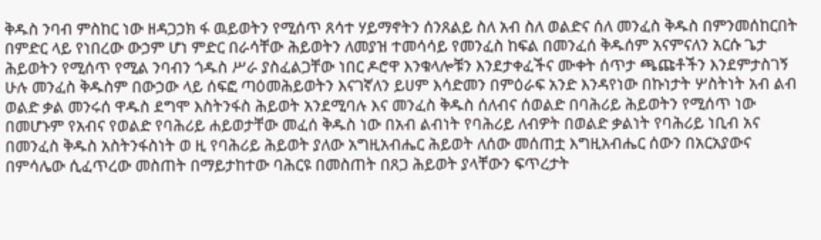ቅዱስ ንባብ ምስከር ነው ዘዳጋኃክ ፋ ዉይወትን የሚሰጥ ጸሳተ ሃይማኖትን ሰንጸልይ ስለ አብ ስለ ወልድና ሰለ መንፈስ ቅዱስ በምንመሰከርበት በምድር ላይ የነበረው ውኃም ሆነ ምድር በራሳቸው ሕይወትን ለመያዝ ተመሳሳይ የመንፈስ ከፍል በመንፈሰ ቅዱሰም አናምናለን አርሱ ጌታ ሕይወትን የሚሰጥ የሚል ንባብን ጎዱስ ሥራ ያስፈልጋቸው ነበር ዶሮዋ እንቁላሎቹን እንደታቀፈችና ሙቀት ሰጥታ ጫጩቶችን እንደምታስገኝ ሁሉ መንፈስ ቅዱስም በውኃው ላይ ሰፍፎ ጣዕመሕይወትን እናገኛለን ይሀም እሳድመን በምዕራፍ አንድ እንዳየነው በኩነታት ሦስትነት አብ ልብ ወልድ ቃል መንሩሰ ዋዱስ ደግሞ እስትንፋስ ሕይወት አንደሚባሉ እና መንፈስ ቅዱስ ሰለብና ሰወልድ በባሕሪይ ሕይወትን የሚሰጥ ነው በመሆኑም የአብና የወልድ የባሕሪይ ሐይወታቸው መፈሰ ቅዱስ ነው በአብ ልብነት የባሕሪይ ለብዎት በወልድ ቃልነት የባሕሪይ ነቢብ አና በመንፈስ ቅዱስ አስትንፋስነት ወ ዚ የባሕሪይ ሕይወት ያለው አግዚአብሔር ሕይወት ለሰው መሰጠቷ እግዚአብሔር ሰውን በአርአያውና በምሳሌው ሲፈጥረው መስጠት በማይታከተው ባሕርዩ በመስጠት በጸጋ ሕይወት ያላቸውን ፍጥረታት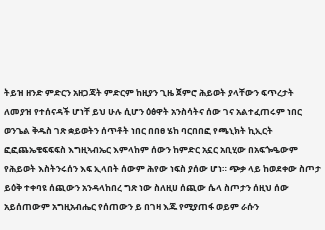ትይዝ ዘንድ ምድርን አዘጋጃት ምድርም ከዚያን ጊዜ ጀምሮ ሕይወት ያላቸውን ፍጥረታት ለመያዝ የተሰናዳች ሆነቸ ይህ ሁሉ ሲሆን ዕፅዋት አንስሳትና ሰው ገና አልተፈጠሩም ነበር ወንጌል ቅዱስ ገጽ ቋይወትን ሰጥቶት ነበር በበፀ ሄከ ባርበበፎ የጫኒክት ኪኢርት ፎፎጨኤቄፍፍፍስ እግዚኣብኤር እምላከም ሰውን ከምድር አኗር አቢሂው በአፍጐዔውም የሕይወት እስትንሩሰን እፍ ኢላበት ሰውም ሕየው ነፍስ ያሰው ሆነ። ጭቃ ላይ ከወደቀው ስጦታ ይዕቅ ተቀባዩ ሰጪውን አንዳላከበረ ግጽ ነው ስለዚሀ ሰጪው ሴላ ስጦታን ሰዚህ ሰው አይሰጠውም አግዚአብሔር የሰጠውን ይ በገዛ እጁ የሚያጠፋ ወይም ራሱን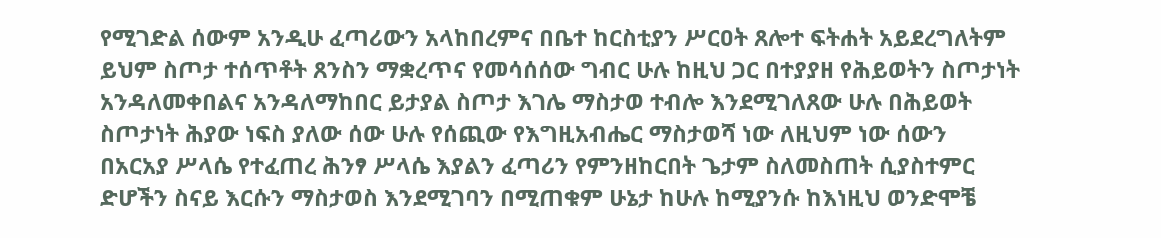የሚገድል ሰውም አንዲሁ ፈጣሪውን አላከበረምና በቤተ ከርስቲያን ሥርዐት ጸሎተ ፍትሐት አይደረግለትም ይህም ስጦታ ተሰጥቶት ጸንስን ማቋረጥና የመሳሰሰው ግብር ሁሉ ከዚህ ጋር በተያያዘ የሕይወትን ስጦታነት አንዳለመቀበልና አንዳለማከበር ይታያል ስጦታ እገሌ ማስታወ ተብሎ እንደሚገለጸው ሁሉ በሕይወት ስጦታነት ሕያው ነፍስ ያለው ሰው ሁሉ የሰጪው የእግዚአብሔር ማስታወሻ ነው ለዚህም ነው ሰውን በአርአያ ሥላሴ የተፈጠረ ሕንፃ ሥላሴ እያልን ፈጣሪን የምንዘከርበት ጌታም ስለመስጠት ሲያስተምር ድሆችን ስናይ እርሱን ማስታወስ እንደሚገባን በሚጠቁም ሁኔታ ከሁሉ ከሚያንሱ ከእነዚህ ወንድሞቼ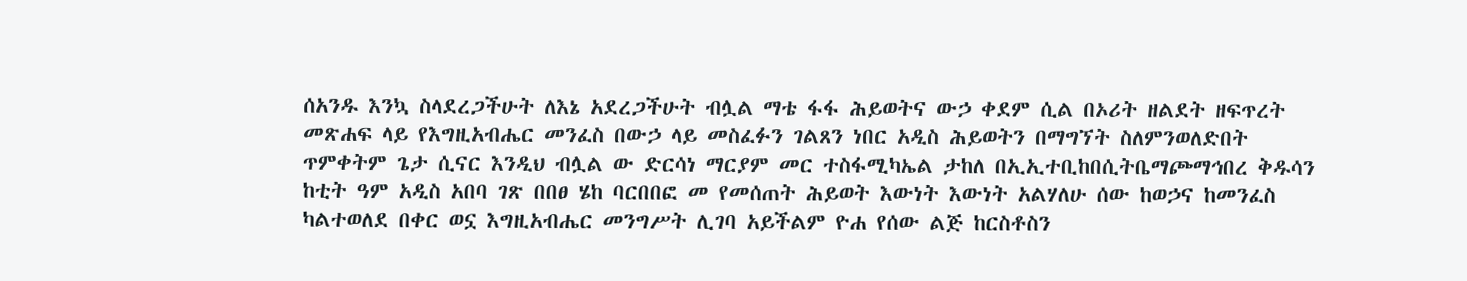ሰአንዱ እንኳ ስላደረጋችሁት ለእኔ አደረጋችሁት ብሏል ማቴ ፋፋ ሕይወትና ውኃ ቀደም ሲል በኦሪት ዘልደት ዘፍጥረት መጽሐፍ ላይ የእግዚአብሔር መንፈስ በውኃ ላይ መስፈፉን ገልጸን ነበር አዲስ ሕይወትን በማግኘት ስለምንወለድበት ጥምቀትም ጌታ ሲናር እንዲህ ብሏል ው ድርሳነ ማርያም መር ተስፋሚካኤል ታከለ በኢኢተቢከበሲትቤማጮማኅበረ ቅዱሳን ከቲት ዓም አዲስ አበባ ገጽ በበፀ ሄከ ባርበበፎ መ የመሰጠት ሕይወት እውነት እውነት አልሃለሁ ሰው ከወኃና ከመንፈስ ካልተወለደ በቀር ወኗ እግዚአብሔር መንግሥት ሊገባ አይችልም ዮሐ የሰው ልጅ ከርስቶስን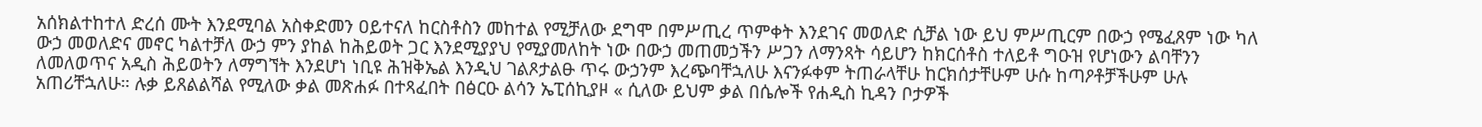አሰክልተከተለ ድረሰ ሙት እንደሚባል አስቀድመን ዐይተናለ ከርስቶስን መከተል የሚቻለው ደግሞ በምሥጢረ ጥምቀት እንደገና መወለድ ሲቻል ነው ይህ ምሥጢርም በውኃ የሜፈጸም ነው ካለ ውኃ መወለድና መኖር ካልተቻለ ውኃ ምን ያከል ከሕይወት ጋር እንደሚያያህ የሚያመለከት ነው በውኃ መጠመኃችን ሥጋን ለማንጻት ሳይሆን ከክርሰቶስ ተለይቶ ግዑዝ የሆነውን ልባቸንን ለመለወጥና አዲስ ሕይወትን ለማግኘት እንደሆነ ነቢዩ ሕዝቅኤል እንዲህ ገልጾታልፁ ጥሩ ውኃንም እረጭባቸኋለሁ እናንፉቀም ትጠራላቸሁ ከርክሰታቸሁም ሁሱ ከጣዖቶቻችሁም ሁሉ አጠሪቸኋለሁ። ሉቃ ይጸልልሻል የሚለው ቃል መጽሐፉ በተጻፈበት በፅርዑ ልሳን ኤፒሰኪያዞ « ሲለው ይህም ቃል በሴሎች የሐዲስ ኪዳን ቦታዎች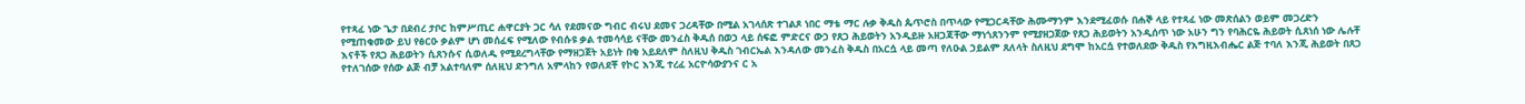የተጻፈ ነው ጌታ በደብረ ታቦር ከምሥጢር ሐዋርያት ጋር ሳለ የደመናው ግብር ብሩህ ደመና ጋረዳቸው በሚል አገላሰጽ ተገልጾ ነበር ማቴ ማር ሉቃ ቅዱስ ጴጥሮስ በጥላው የሚጋርዳቸው ሕሙማንም እንደሚፈወሱ በሐኞ ላይ የተጻፈ ነው መጽሰልን ወይም መጋረድን የሚጠቁመው ይህ የፅርዑ ቃልም ሆነ መሰፈፍ የሚለው የብሱዩ ቃል ተመሳሳይ ናቸው መንፈስ ቅዱሰ በወኃ ላይ ሰፍፎ ምድርና ውኃ የጸጋ ሕይወትን አንዲይዙ አዘጋጃቸው ማነጎጸንንም የሚያዘጋጀው የጸጋ ሕይወትን አንዲሰጥ ነው አሁን ግን የባሕርዬ ሕይወት ሲጸነሰ ነው ሌሉቸ እናቶች የጸጋ ሕይወትን ሲጸንሱና ሲወለዱ የሚደረግላቸው የማዘጋጀት አይነት በቂ አይደለም ስለዚህ ቅዱስ ገብርኤል እንዳለው መንፈስ ቅዱስ በአርሷ ላይ መጣ የለዑል ኃይልም ጸለላት ስለዚህ ደግሞ ከአርሷ የተወለደው ቅዱስ የእግዚእብሔር ልጅ ተባለ እንጂ ሕይወት በጸጋ የተለገሰው የሰው ልጅ ብቻ አልተባለም ሰለዚህ ድንግለ አምላከን የወለደቾ የኮር እንጂ ተረፈ አርዮሳውያንና ር አ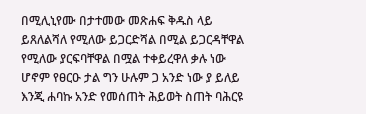በሚሊኒየሙ በታተመው መጽሐፍ ቅዱስ ላይ ይጸለልሻለ የሚለው ይጋርድሻል በሚል ይጋርዳቸዋል የሚለው ያርፍባቸዋል በሟል ተቀይረዋለ ቃሉ ነው ሆኖም የፀርዑ ታል ግን ሁሉም ጋ አንድ ነው ያ ይለይ እንጂ ሐባኩ አንድ የመሰጠት ሕይወት ስጠት ባሕርዩ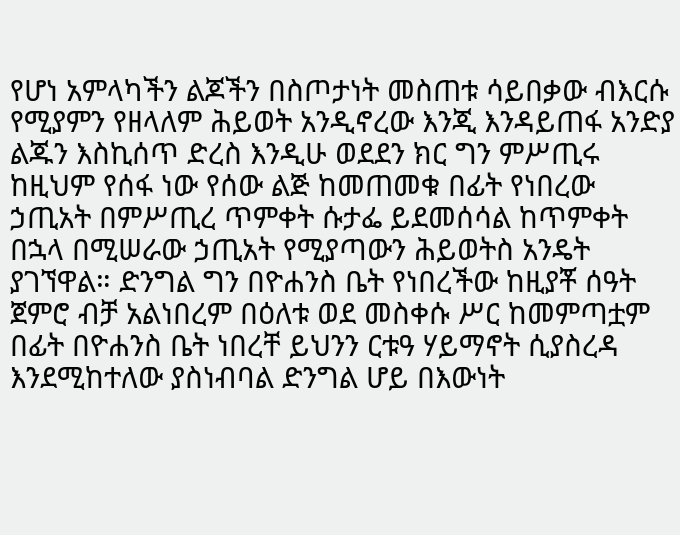የሆነ አምላካችን ልጆችን በስጦታነት መስጠቱ ሳይበቃው ብእርሱ የሚያምን የዘላለም ሕይወት አንዲኖረው እንጂ እንዳይጠፋ አንድያ ልጁን እስኪሰጥ ድረስ እንዲሁ ወደደን ክር ግን ምሥጢሩ ከዚህም የሰፋ ነው የሰው ልጅ ከመጠመቁ በፊት የነበረው ኃጢአት በምሥጢረ ጥምቀት ሱታፌ ይደመሰሳል ከጥምቀት በኋላ በሚሠራው ኃጢአት የሚያጣውን ሕይወትስ አንዴት ያገኘዋል። ድንግል ግን በዮሐንስ ቤት የነበረችው ከዚያቾ ሰዓት ጀምሮ ብቻ አልነበረም በዕለቱ ወደ መስቀሱ ሥር ከመምጣቷም በፊት በዮሐንስ ቤት ነበረቸ ይህንን ርቱዓ ሃይማኖት ሲያስረዳ እንደሚከተለው ያስነብባል ድንግል ሆይ በእውነት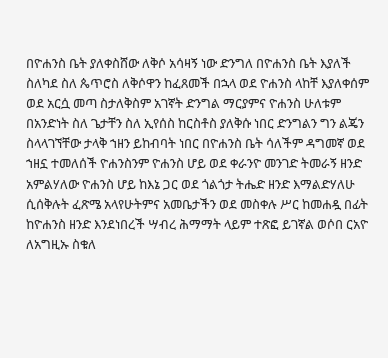በዮሐንስ ቤት ያለቀስሸው ለቅሶ አሳዛኝ ነው ድንግለ በዮሐንስ ቤት እያለች ስለካደ ስለ ጴጥሮስ ለቅሶዋን ከፈጸመች በኋላ ወደ ዮሐንስ ላከቸ እያለቀሰም ወደ አርሷ መጣ ስታለቅስም አገኛት ድንግል ማርያምና ዮሐንስ ሁለቱም በአንድነት ስለ ጌታቸን ስለ ኢየሰስ ከርስቶስ ያለቅሱ ነበር ድንግልን ግን ልጄን ስላላገኘቸው ታላቅ ኀዘን ይከብባት ነበር በዮሐንስ ቤት ሳለችም ዳግመኛ ወደ ኀዘኗ ተመለሰች ዮሐንስንም ዮሐንስ ሆይ ወደ ቀራንዮ መንገድ ትመራኝ ዘንድ አምልሃለው ዮሐንስ ሆይ ከእኔ ጋር ወደ ጎልጎታ ትሔድ ዘንድ እማልድሃለሁ ሲሰቅሉት ፈጽሜ አላየሁትምና አመቤታችን ወደ መስቀሉ ሥር ከመሐዷ በፊት ከዮሐንስ ዘንድ እንደነበረች ሣብረ ሕማማት ላይም ተጽፎ ይገኛል ወሶበ ርአዮ ለአግዚኡ ስቁለ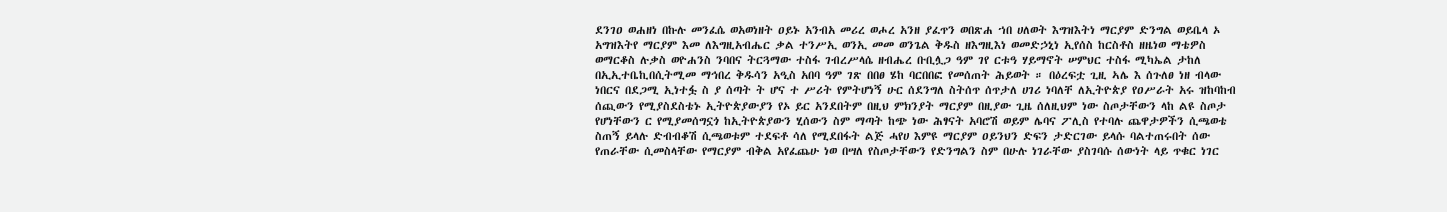ደንገዐ ወሐዘነ በኩሉ መንፈሴ ወአወነዘት ዐይኑ አንብአ መሪረ ወሖረ አንዘ ያፈጥን ወበጽሐ ኀበ ሀለወት እግዝእትነ ማርያም ድንግል ወይቤላ ኦ አግዝእትየ ማርያም እመ ለእግዚአብሔር ቃል ተንሥኢ ወንኢ መመ ወንጌል ቅዱስ ዘእግዚእነ ወመድኃኒነ ኢየሰስ ከርስቶስ ዘዜነወ ማቴዎስ ወማርቆስ ሉቃስ ወዮሐንስ ንባበና ትርጓማው ተስፋ ገብረሥላሴ ዘብሔረ ቡቢሏጋ ዓም ገየ ርቱዓ ሃይማኖት ሠምህር ተስፋ ሚካኤል ታከለ በኢኢተቤኪበሲትሚመ ማኅበረ ቅዱሳን አዒስ አበባ ዓም ገጽ በበፀ ሄከ ባርበበፎ የመሰጠት ሕይወት ። በዕረፍቷ ጊዚ ኣሌ እ ሰጉለፀ ነዘ ብላው ነበርና በደጋሚ ኢነተፏ ስ ያ ሰጣት ት ሆና ተ ሥሪት የምትሆነኝ ሁር ሰደንግለ ስትሰጥ ሰጥታለ ሀገሪ ነባለቸ ለኢትዮጵያ የዐሥራት አሩ ዝከባከብ ሰጪውን የሚያስደስቴኑ ኢትዮጵያውያን የኦ ይር አንደበትም በዚህ ምክንያት ማርያም በዚያው ጊዜ ሰለዚህም ነው ስጦታቸውን ላከ ልዩ ስጦታ የሆነቸውን ር የሚያመሰግኗጎ ከኢትዮጵያውን ሂሰውን ስም ማጣት ከጭ ነው ሕፃናት አባሮሽ ወይም ሌባና ፖሊስ የተባሉ ጨዋታዎችን ሲጫወቴ ስጠኝ ይላሉ ድብብቆሽ ሲጫወቱም ተደፍቶ ሳለ የሚደበፋት ልጅ ሓየሀ እምዩ ማርያም ዐይንህን ድፍን ታድርገው ይላሱ ባልተጠሩበት ሰው የጠራቸው ሲመስላቸው የማርያም ብቅል አየፈጨሁ ነወ በሣለ የስጦታቸውን የድንግልን ስም በሁሉ ነገራቸው ያስገባሱ ሰውነት ላይ ጥቁር ነገር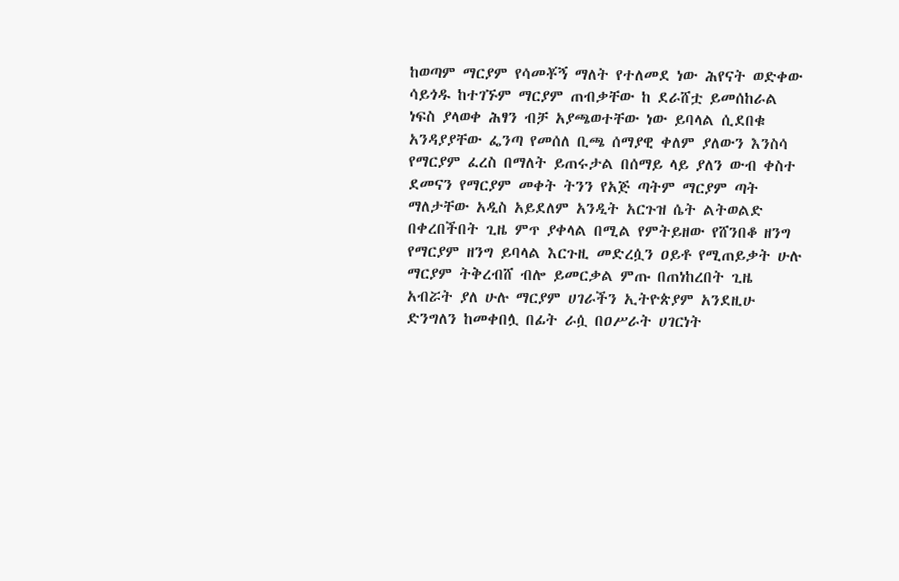ከወጣም ማርያም የሳመቾኝ ማለት የተለመደ ነው ሕየናት ወድቀው ሳይጎዱ ከተገኙም ማርያም ጠብቃቸው ከ ደራሸቷ ይመሰከራል ነፍስ ያላወቀ ሕፃን ብቻ አያጫወተቸው ነው ይባላል ሲደበቁ አንዳያያቸው ፌንጣ የመሰለ ቢጫ ሰማያዊ ቀለም ያለውን እንስሳ የማርያም ፈረስ በማለት ይጠሩታል በሰማይ ላይ ያለን ውብ ቀስተ ደመናን የማርያም መቀት ትንን የአጅ ጣትም ማርያም ጣት ማለታቸው አዲስ አይደለም አንዲት አርጉዝ ሴት ልትወልድ በቀረበችበት ጊዜ ምጥ ያቀላል በሚል የምትይዘው የሸንበቆ ዘንግ የማርያም ዘንግ ይባላል እርጉዚ መድረሷን ዐይቶ የሚጠይቃት ሁሉ ማርያም ትቅረብሸ ብሎ ይመርቃል ምጡ በጠነከረበት ጊዜ አብሯት ያለ ሁሉ ማርያም ሀገራችን ኢትዮጵያም አንደዚሁ ድንግለን ከመቀበሏ በፊት ራሷ በዐሥራት ሀገርነት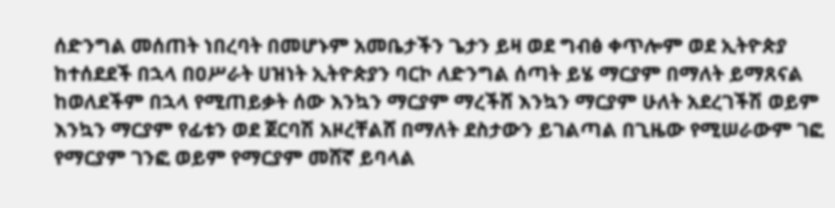ሰድንግል መሰጠት ነበረባት በመሆኑም አመቤታችን ጌታን ይዛ ወደ ግብፅ ቀጥሎም ወደ ኢትዮጵያ ከተሰደደች በኋላ በዐሥራት ሀዝነት ኢትዮጵያን ባርኮ ለድንግል ሰጣት ይሄ ማርያም በማለት ይማጸናል ከወለደችም በኋላ የሚጠይቃት ሰው እንኳን ማርያም ማረችሸ እንኳን ማርያም ሁለት አደረገችሽ ወይም እንኳን ማርያም የፊቱን ወደ ጀርባሽ አዞረቸልሸ በማለት ደስታውን ይገልጣል በጊዜው የሚሠራውም ገፎ የማርያም ገንፎ ወይም የማርያም መሸኛ ይባላል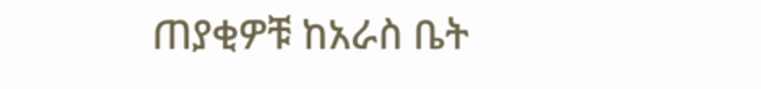ጠያቂዎቹ ከአራስ ቤት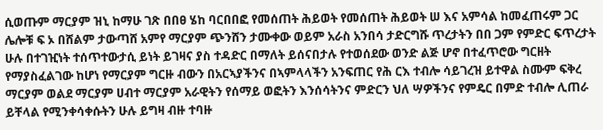ሲወጡም ማርያም ዝኒ ከማሁ ገጽ በበፀ ሄከ ባርበበፎ የመሰጠት ሕይወት የመሰጠት ሕይወት ሠ እና አምሳል ከመፈጠሩም ጋር ሌሎቹ ፍ ኦ በሸልም ታውጣሸ አምየ ማርያም ጭንሸን ታሙቀው ወይም አራስ አንበሳ ታድርግሹ ጥረታትን በበ ጋም የምድር ፍጥረታት ሁሉ በተገዢነት ተሰጥተውታሲ ይነት ይገዛና ያስ ተዳድር በማለት ይሰናበታሉ የተወሰደው ወንድ ልጅ ሆኖ በተፈጥሮው ግርዘት የማያስፈልገው ከሆነ የማርያም ግርዙ ብውን በአርኣያችንና በኣምላላችን አንፍጠር የሕ ርእ ተብሎ ሳይገረዝ ይተዋል ስሙም ፍቅረ ማርያም ወልደ ማርያም ሀብተ ማርያም አራዊትን የሰማይ ወፎትን እንሰሳትንና ምድርን ህለ ሣዎችንና የምዴር በምድ ተብሎ ሊጠራ ይቸላል የሚንቀሳቀሱትን ሁሉ ይግዛ ብዙ ተባዙ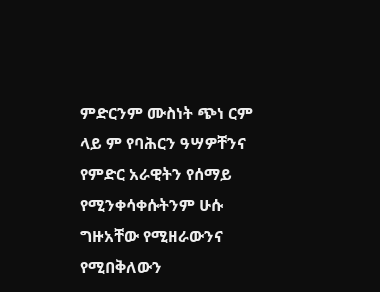ምድርንም ሙስነት ጭነ ርም ላይ ም የባሕርን ዓሣዎቸንና የምድር አራዊትን የሰማይ የሚንቀሳቀሱትንም ሁሱ ግዙአቸው የሚዘራውንና የሚበቅለውን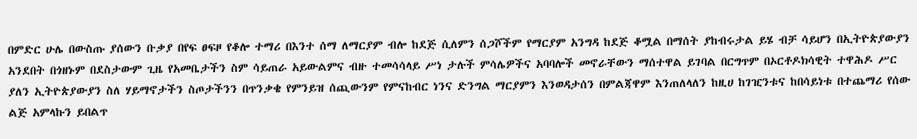በምድር ሁሌ በውስጡ ያሰውን ቡቃያ በየፍ ፀፍዞ የቆሎ ተማሪ በእንተ ሰማ ለማርያም ብሎ ከደጅ ሲለምን ሰጋሾችም የማርያም አንግዳ ከደጅ ቆሟል በማሰት ያከብሩታል ይሄ ብቻ ሳይሆን በኢትዮጵያውያን አንደበት በጎዘኑም በደስታውም ጊዜ የአመቤታችን ስም ሳይጠራ አይውልምና ብዙ ተመሳሳላይ ሥነ ታሉች ምሳሌዎችና አባባሎች መኖራቸውን ማሰተዋል ይገባል በርግጥም በኦርቶዶክሳዊት ተዋሕዶ ሥር ያለን ኢትዮጵያውያን ስለ ሃይማኖታችን ስጦታችንን በጥንቃቄ የምንይዝ ሰጪውንም የምናከብር ነንና ድንግል ማርያምን እንወዳታሰን በምልጃዋም እንጠለላለን ከዚሀ ከገዢንቱና ከበሳይነቱ በተጨማሪ የሰው ልጅ አምላኩን ይበልጥ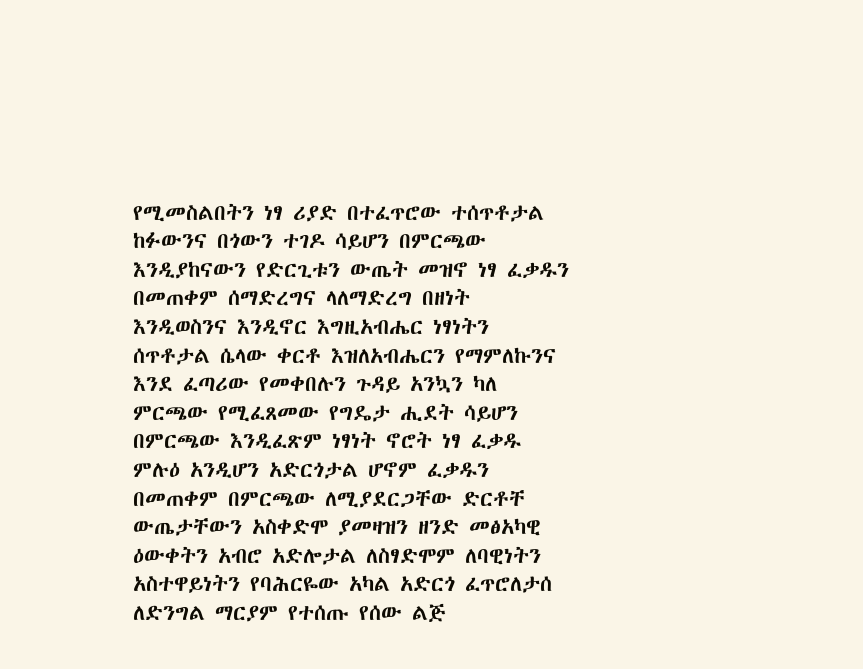የሚመስልበትን ነፃ ሪያድ በተፈጥሮው ተሰጥቶታል ከፉውንና በጎውን ተገዶ ሳይሆን በምርጫው እንዲያከናውን የድርጊቱን ውጤት መዝኖ ነፃ ፈቃዱን በመጠቀም ሰማድረግና ላለማድረግ በዘነት እንዲወስንና እንዲኖር እግዚአብሔር ነፃነትን ሰጥቶታል ሴላው ቀርቶ እዝለአብሔርን የማምለኩንና እንደ ፈጣሪው የመቀበሉን ጉዳይ አንኳን ካለ ምርጫው የሚፈጸመው የግዴታ ሒደት ሳይሆን በምርጫው እንዲፈጽም ነፃነት ኖሮት ነፃ ፈቃዱ ምሉዕ አንዲሆን አድርጎታል ሆኖም ፈቃዱን በመጠቀም በምርጫው ለሚያደርጋቸው ድርቶቸ ውጤታቸውን አስቀድሞ ያመዛዝን ዘንድ መፅአካዊ ዕውቀትን አብሮ አድሎታል ለስፃድሞም ለባዊነትን አስተዋይነትን የባሕርዬው አካል አድርጎ ፈጥሮለታሰ ለድንግል ማርያም የተሰጡ የሰው ልጅ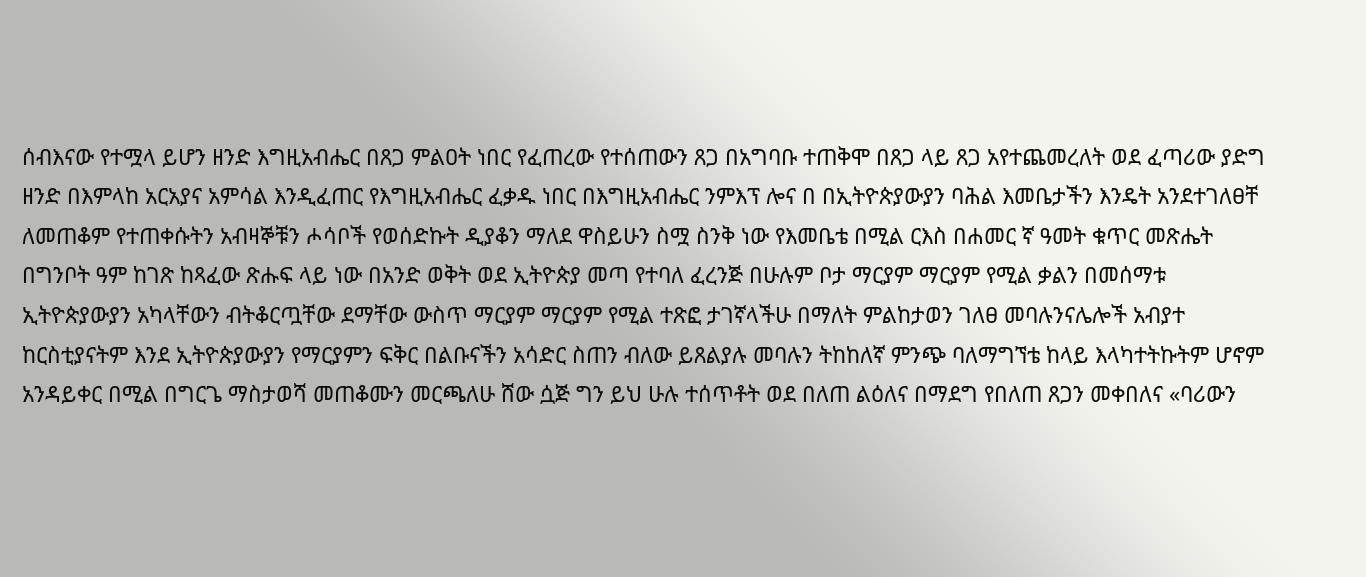ሰብእናው የተሟላ ይሆን ዘንድ እግዚአብሔር በጸጋ ምልዐት ነበር የፈጠረው የተሰጠውን ጸጋ በአግባቡ ተጠቅሞ በጸጋ ላይ ጸጋ አየተጨመረለት ወደ ፈጣሪው ያድግ ዘንድ በእምላከ አርአያና አምሳል እንዲፈጠር የእግዚአብሔር ፈቃዱ ነበር በእግዚአብሔር ንምእፕ ሎና በ በኢትዮጵያውያን ባሕል እመቤታችን እንዴት አንደተገለፀቸ ለመጠቆም የተጠቀሱትን አብዛኞቹን ሖሳቦች የወሰድኩት ዲያቆን ማለደ ዋስይሁን ስሟ ስንቅ ነው የእመቤቴ በሚል ርእስ በሐመር ኛ ዓመት ቁጥር መጽሔት በግንቦት ዓም ከገጽ ከጻፈው ጽሑፍ ላይ ነው በአንድ ወቅት ወደ ኢትዮጵያ መጣ የተባለ ፈረንጅ በሁሉም ቦታ ማርያም ማርያም የሚል ቃልን በመሰማቱ ኢትዮጵያውያን አካላቸውን ብትቆርጧቸው ደማቸው ውስጥ ማርያም ማርያም የሚል ተጽፎ ታገኛላችሁ በማለት ምልከታወን ገለፀ መባሉንናሌሎች አብያተ ከርስቲያናትም እንደ ኢትዮጵያውያን የማርያምን ፍቅር በልቡናችን አሳድር ስጠን ብለው ይጸልያሉ መባሉን ትከከለኛ ምንጭ ባለማግኘቴ ከላይ እላካተትኩትም ሆኖም አንዳይቀር በሚል በግርጌ ማስታወሻ መጠቆሙን መርጫለሁ ሸው ሷጅ ግን ይህ ሁሉ ተሰጥቶት ወደ በለጠ ልዕለና በማደግ የበለጠ ጸጋን መቀበለና «ባሪውን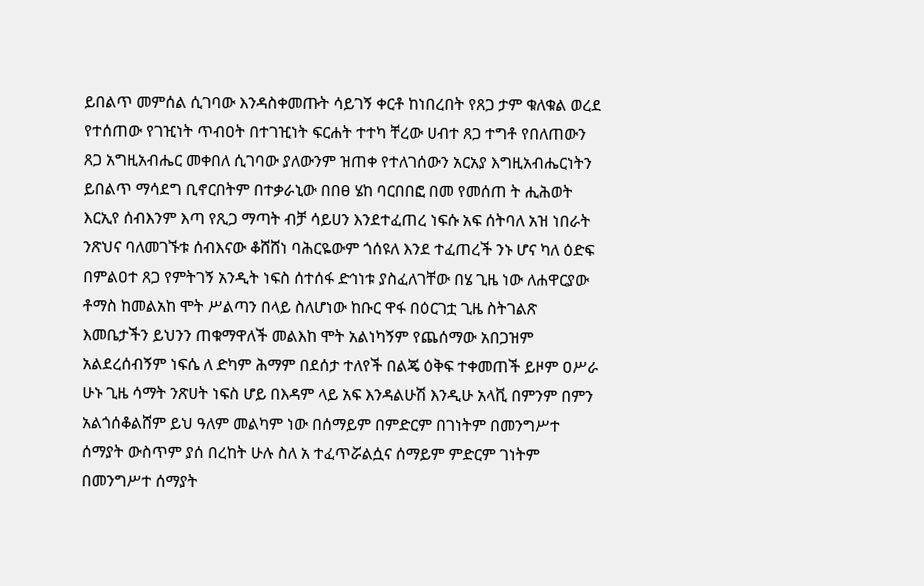ይበልጥ መምሰል ሲገባው እንዳስቀመጡት ሳይገኝ ቀርቶ ከነበረበት የጸጋ ታም ቁለቁል ወረደ የተሰጠው የገዢነት ጥብዐት በተገዢነት ፍርሐት ተተካ ቸረው ሀብተ ጸጋ ተግቶ የበለጠውን ጸጋ አግዚአብሔር መቀበለ ሲገባው ያለውንም ዝጠቀ የተለገሰውን አርአያ እግዚአብሔርነትን ይበልጥ ማሳደግ ቢኖርበትም በተቃራኒው በበፀ ሄከ ባርበበፎ በመ የመሰጠ ት ሒሕወት እርኢየ ሰብእንም እጣ የጺጋ ማጣት ብቻ ሳይሀን እንደተፈጠረ ነፍሱ አፍ ሰትባለ አዝ ነበራት ንጽህና ባለመገኙቱ ሰብእናው ቆሸሸነ ባሕርዬውም ጎሰዩለ እንደ ተፈጠረች ንኑ ሆና ካለ ዕድፍ በምልዐተ ጸጋ የምትገኝ አንዲት ነፍስ ሰተሰፋ ድኅነቱ ያስፈለገቸው በሄ ጊዜ ነው ለሐዋርያው ቶማስ ከመልአከ ሞት ሥልጣን በላይ ስለሆነው ከቡር ዋፋ በዕርገቷ ጊዜ ስትገልጽ እመቤታችን ይህንን ጠቁማዋለች መልእከ ሞት አልነካኝም የጨሰማው አበጋዝም አልደረሰብኝም ነፍሴ ለ ድካም ሕማም በደሰታ ተለየች በልጄ ዕቅፍ ተቀመጠች ይዞም ዐሥራ ሁኑ ጊዜ ሳማት ንጽሀት ነፍስ ሆይ በእዳም ላይ አፍ እንዳልሁሽ እንዲሁ አላቪ በምንም በምን አልጎሰቆልሸም ይህ ዓለም መልካም ነው በሰማይም በምድርም በገነትም በመንግሥተ ሰማያት ውስጥም ያሰ በረከት ሁሉ ስለ አ ተፈጥሯልሷና ሰማይም ምድርም ገነትም በመንግሥተ ሰማያት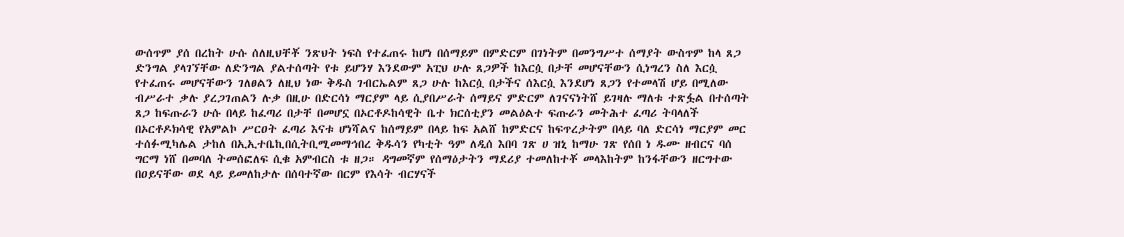ውሰጥም ያሰ በረከት ሁሱ ሰለዚህቸቾ ንጽህት ነፍስ የተፈጠሩ ከሆነ በሰማይም በምድርም በገነትም በመንግሥተ ሰማያት ውስጥም ከላ ጸጋ ድንግል ያላገኘቸው ለድንግል ያልተሰጣት የቱ ይሆንሃ እንደውም አፒህ ሁሉ ጸጋዎች ከእርሷ በታቸ መሆናቸውን ሲነግረን ስለ እርሷ የተፈጠሩ መሆናቸውን ገለፀልን ለዚህ ነው ቅዱስ ገብርኤልም ጸጋ ሁሉ ከእርሷ በታችና ሰእርሷ እንደሆነ ጸጋን የተመላሽ ሆይ በሚለው ብሥራተ ቃሉ ያረጋገጠልን ሉቃ በዚሁ በድርሳነ ማርያም ላይ ሲያበሥራት ሰማይና ምድርም ለገናናነትሸ ይገዛሉ ማለቱ ተጽፏል በተሰጣት ጸጋ ከፍጡራን ሁሱ በላይ ከፈጣሪ በታቸ በመሆኗ በኦርቶዶከሳዊት ቤተ ክርሰቲያን መልዕልተ ፍጡራን መትሕተ ፈጣሪ ትባላለች በኦርቶዶክሳዊ የአምልኮ ሥርዐት ፈጣሪ እናቱ ሆነሻልና ከሰማይም በላይ ከፍ አልሸ ከምድርና ከፍጥረታትም በላይ ባለ ድርሳነ ማርያም መር ተሰፉሚካሌል ታከለ በኢኢተቤኪበሲትቢሚመማኅበረ ቅዱሳን የካቲት ዓም ለዲሰ እበባ ገጽ ሀ ዝኒ ከማሁ ገጽ የሰበ ነ ዱሙ ዘብርና ባሰ ግርማ ነሸ በመባለ ትመሰፎለፍ ሲቁ አምብርስ ቱ ዘጋ። ዳግመኛም የሰማዕታትን ማደሪያ ተመለከተቾ መላእከትም ከንፋቸውን ዘርግተው በዐይናቸው ወደ ላይ ይመለከታሉ በሰባተኛው በርም የእሳት ብርሃናች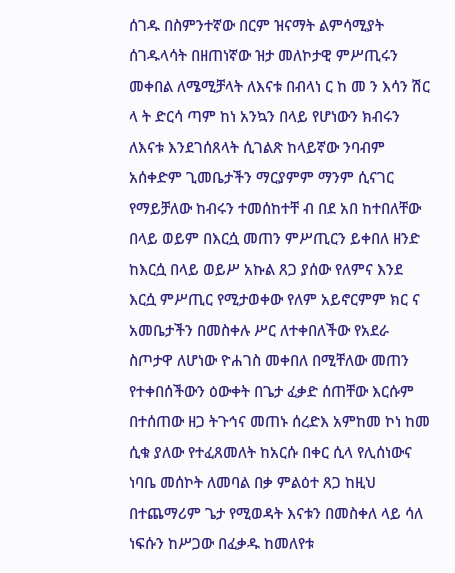ሰገዱ በስምንተኛው በርም ዝናማት ልምሳሚያት ሰገዱላሳት በዘጠነኛው ዝታ መለኮታዊ ምሥጢሩን መቀበል ለሜሚቻላት ለእናቱ በብላነ ር ከ መ ን እሳን ሽር ላ ት ድርሳ ጣም ከነ አንኳን በላይ የሆነውን ክብሩን ለእናቱ እንደገሰጸላት ሲገልጽ ከላይኛው ንባብም አሰቀድም ጊመቤታችን ማርያምም ማንም ሲናገር የማይቻለው ከብሩን ተመሰከተቸ ብ በደ አበ ከተበለቸው በላይ ወይም በእርሷ መጠን ምሥጢርን ይቀበለ ዘንድ ከእርሷ በላይ ወይሥ አኩል ጸጋ ያሰው የለምና እንደ እርሷ ምሥጢር የሚታወቀው የለም አይኖርምም ክር ና አመቤታችን በመስቀሉ ሥር ለተቀበለችው የአደራ ስጦታዋ ለሆነው ዮሐገስ መቀበለ በሚቸለው መጠን የተቀበሰችውን ዕውቀት በጌታ ፈቃድ ሰጠቸው እርሱም በተሰጠው ዘጋ ትጉኅና መጠኑ ሰረድእ አምከመ ኮነ ከመ ሲቁ ያለው የተፈጸመለት ከአርሱ በቀር ሲላ የሊሰነውና ነባቤ መሰኮት ለመባል በቃ ምልዕተ ጸጋ ከዚህ በተጨማሪም ጌታ የሚወዳት እናቱን በመስቀለ ላይ ሳለ ነፍሱን ከሥጋው በፈቃዱ ከመለየቱ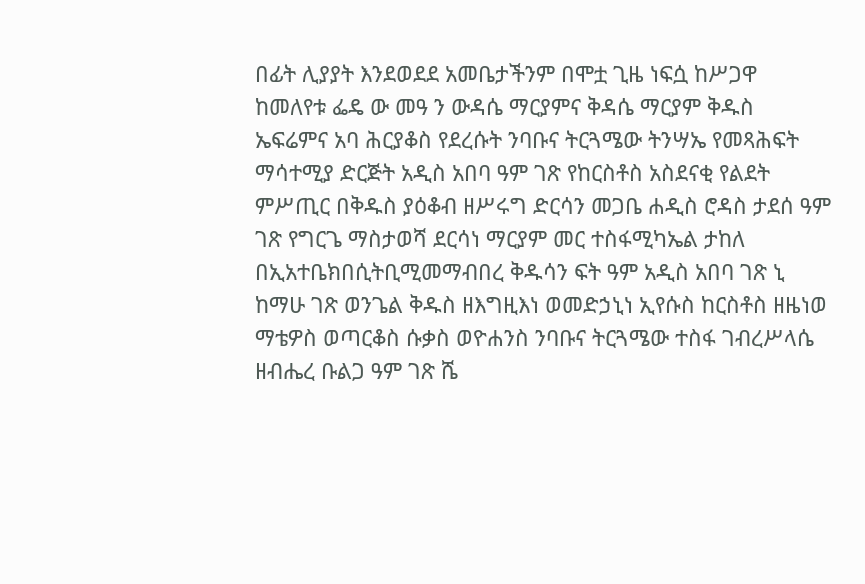በፊት ሊያያት እንደወደደ አመቤታችንም በሞቷ ጊዜ ነፍሷ ከሥጋዋ ከመለየቱ ፌዴ ው መዓ ን ውዳሴ ማርያምና ቅዳሴ ማርያም ቅዱስ ኤፍሬምና አባ ሕርያቆስ የደረሱት ንባቡና ትርጓሜው ትንሣኤ የመጻሕፍት ማሳተሚያ ድርጅት አዲስ አበባ ዓም ገጽ የከርስቶስ አስደናቂ የልደት ምሥጢር በቅዱስ ያዕቆብ ዘሥሩግ ድርሳን መጋቤ ሐዲስ ሮዳስ ታደሰ ዓም ገጽ የግርጌ ማስታወሻ ደርሳነ ማርያም መር ተስፋሚካኤል ታከለ በኢአተቤክበሲትቢሚመማብበረ ቅዱሳን ፍት ዓም አዲስ አበባ ገጽ ኒ ከማሁ ገጽ ወንጌል ቅዱስ ዘእግዚእነ ወመድኃኒነ ኢየሱስ ከርስቶስ ዘዜነወ ማቴዎስ ወጣርቆስ ሱቃስ ወዮሐንስ ንባቡና ትርጓሜው ተስፋ ገብረሥላሴ ዘብሔረ ቡልጋ ዓም ገጽ ሼ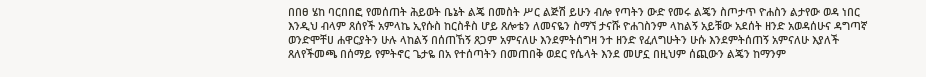በበፀ ሄከ ባርበበፎ የመሰጠት ሕይወት ቤኔት ልጄ በመስት ሥር ልጅሽ ይሁን ብሎ የጣትን ውድ የመሩ ልጄን ስጦታጥ ዮሐስን ልታየው ወዳ ነበር እንዲህ ብላም ጸሰየች አምላኬ ኢየሱስ ከርስቶስ ሆይ ጸሎቴን ለመናዬን ስማኘ ታናሹ ዮሐገስንም ላከልኝ አይቹው አደሰት ዘንድ አወዳሰሁና ዳግጣኛ ወንድሞቸሀ ሐዋርያትን ሁሉ ላከልኝ በሰጠኸኝ ጸጋም አምናለሁ እንደምትሰግዛ ንተ ዘንድ የፈለግሁትን ሁሱ እንደምትሰጠኝ አምናለሁ እያለች ጸለየችመጫ በሰማይ የምትኖር ጌታዬ በአ የተሰጣትን በመጠበቅ ወደር የሴላት እንደ መሆኗ በዚህም ሰጪውን ልጄን ከማንም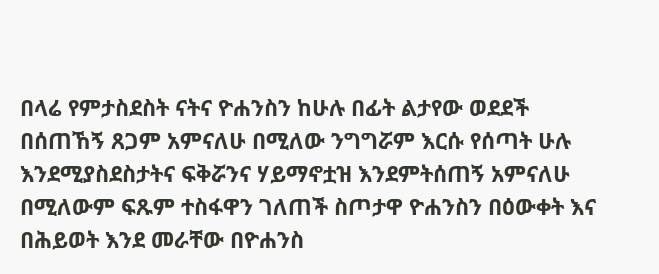በላሬ የምታስደስት ናትና ዮሐንስን ከሁሉ በፊት ልታየው ወደደች በሰጠኸኝ ጸጋም አምናለሁ በሚለው ንግግሯም እርሱ የሰጣት ሁሉ እንደሚያስደስታትና ፍቅሯንና ሃይማኖቷዝ እንደምትሰጠኝ አምናለሁ በሚለውም ፍጹም ተስፋዋን ገለጠች ስጦታዋ ዮሐንስን በዕውቀት እና በሕይወት እንደ መራቸው በዮሐንስ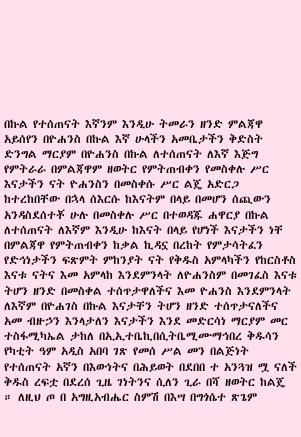በኩል የተሰጠናት እኛንም እንዲሁ ትመራን ዘንድ ምልጃዋ አይሰየን በዮሐንስ በኩል እኛ ሁላችን አመቤታችን ቅድስት ድንግል ማርያም በዮሐንስ በኩል ለተሰጠናት ለእኛ እጅግ የምትራራ በምልጃዋም ዘወትር የምትጠብቀን የመስቀሉ ሥር እናታችን ናት ዮሐንስን በመስቀሱ ሥር ልጄ አድርጋ ከተረከበቸው በኋላ ሰእርሱ ከእናትም በላይ በመሆን ሰጪውን አንዳስደሰተቾ ሁሉ በመስቀሉ ሥር በተወዳጁ ሐዋርያ በኩል ለተሰጠናት ለእኛም እንዲሁ ከእናት በላይ የሆነች እናታችን ነቸ በምልጃዋ የምትጠብቀን ከቃል ኪዳኗ በረከት የምታሳትፈን የድኅነታችን ፍጽምት ምከንያት ናት የቅዱስ አምላካችን የከርስቶስ እናቱ ናትና እመ አምላከ እንደምንላት ለዮሐንስም በመገፈስ እናቱ ትሆን ዘንድ በመስቀል ተሰጥታዋለችና እመ ዮሐንስ እንደምንላት ለእኛም በዮሐገስ በኩል እናታቸን ትሆን ዘንድ ተሰጥታናለችና አመ ብዙኃን እንላታለን እናታችን እንደ መድርሳነ ማርያም መር ተስፋሚካኤል ታከለ በኢኢተቤኪበሲትቤሚሙማኅበረ ቅዱሳን የካቲት ዓም አዲስ አበባ ገጽ የመሰ ሥል መን በልጅነት የተሰጠናት አኛን በእውነትና በሕይወት በደበበ ተ አንጓዝ ሟ ናለች ቅዱስ ረፍቷ በደረሰ ጊዜ ገነትንና ሲለን ጊራ በሻ ዘወትር ከልጄ ። ለዚህ ጦ በ አግዚአብሔር ስምሽ በእሣ በግጎሴተ ጽጌም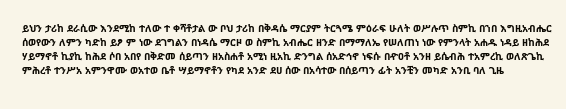ይህን ታሪከ ደራሲው እንደሚከ ተለው ተ ቀሻቶታል ው ቦህ ታሪከ በቅዳሴ ማርያም ትርጓሜ ምዕራፍ ሁለት ወሥሉጥ ስምኪ በኀበ እግዚአብሔር ሰወየውን ለምን ካድከ ይፆ ም ነው ደገግልን በነዳሴ ማርዞ ወ ስምኪ አብሔር ዘንድ በማማለኤ የሠለጠነ ነው የምንላት አሐዱ ነዳይ ዘከሕደ ሃይማኖቶ ኪያኪ ከሕደ ሶበ አበየ በቅድመ ሰይጣን ዘአስሐቶ አሚነ ዚአኪ ድንግል ሰአድኅኖ ነፍሱ በዯዐቶ አንዘ ይሴብሕ ተአምረኪ ወለጽጌኪ ምሕረቶ ተንሥአ አምንዋሙ ወአተወ ቤቶ ሣይማኖቶን የካደ አንድ ደሀ ሰው በአሳተው በሰይጣን ፊት አንቺን መካድ አንቢ ባለ ጊዜ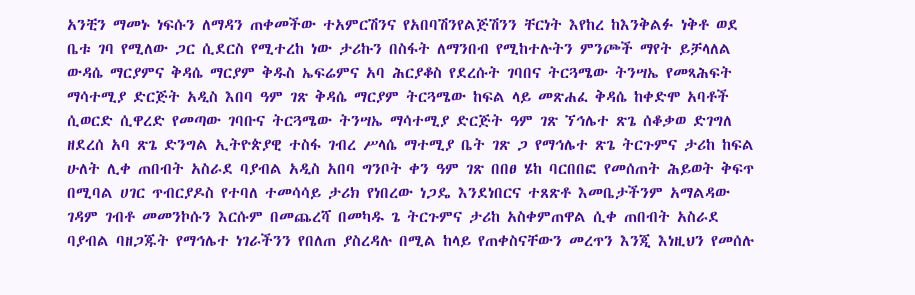አንቺን ማመኑ ነፍሱን ለማዳን ጠቀመችው ተአምርሽንና የአበባሽንየልጅሽንን ቸርነት እየከረ ከእንቅልፉ ነቅቶ ወደ ቤቱ ገባ የሚለው ጋር ሲደርስ የሚተረከ ነው ታሪኩን በስፋት ለማንበብ የሚከተሉትን ምንጮች ማየት ይቻላለል ውዳሴ ማርያምና ቅዳሴ ማርያም ቅዱስ ኤፍሬምና አባ ሕርያቆስ የደረሱት ገባበና ትርጓሜው ትንሣኤ የመጻሕፍት ማሳተሚያ ድርጅት አዲስ እበባ ዓም ገጽ ቅዳሴ ማርያም ትርጓሜው ከፍል ላይ መጽሐፈ ቅዳሴ ከቀድሞ አባቶች ሲወርድ ሲዋረድ የመጣው ገባቡና ትርጓሜው ትንሣኤ ማሳተሚያ ድርጅት ዓም ገጽ ኘኅሌተ ጽጌ ሰቆቃወ ድገግለ ዘደረሰ አባ ጽጌ ድንግል ኢትዮጵያዊ ተስፋ ገብረ ሥላሴ ማተሚያ ቤት ገጽ ጋ የማኅሌተ ጽጌ ትርጉምና ታሪከ ከፍል ሁለት ሊቀ ጠበብት አስራደ ባያብል አዲስ አበባ ግንቦት ቀን ዓም ገጽ በበፀ ሄከ ባርበበፎ የመሰጠት ሕይወት ቅፍጥ በሚባል ሀገር ጥብርያዶስ የተባለ ተመሳሳይ ታሪክ የነበረው ነጋዴ እንደነበርና ተጸጽቶ እመቤታችንም አማልዳው ገዳም ገብቶ መመንኮሱን እርሱም በመጨረሻ በመካዱ ጌ ትርጉምና ታሪከ አስቀምጠዋል ሲቀ ጠበብት አስራደ ባያብል ባዘጋጁት የማኅሌተ ነገራችንን የበለጠ ያስረዳሉ በሚል ከላይ የጠቀስናቸውን መረጥን እንጂ እነዚህን የመሰሉ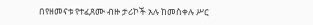በየዘመናቱ የተፈጸሙ ብዙ ታሪኮች አሉ ከመስቀሉ ሥር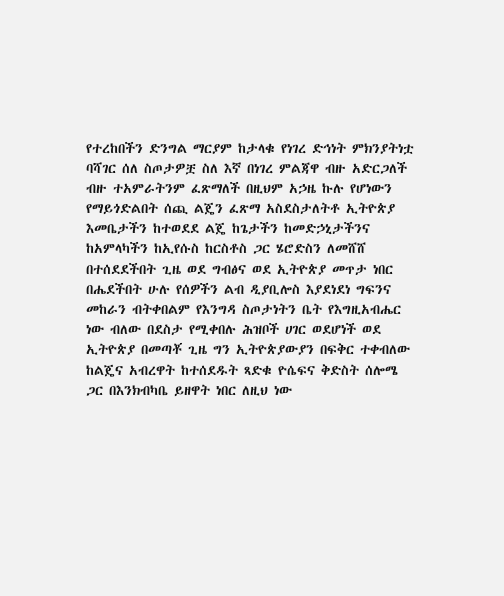የተረከበችን ድንግል ማርያም ከታላቁ የነገረ ድኅነት ምክንያትነቷ ባሻገር ሰለ ስጦታዎቿ ስለ እኛ በነገረ ምልጃዋ ብዙ አድርጋለች ብዙ ተአምራትንም ፈጽማለች በዚህም አኃዜ ኩሉ የሆነውን የማይጎድልበት ሰጪ ልጄን ፈጽማ አስደስታለትቶ ኢትዮጵያ እመቤታችን ከተወደደ ልጄ ከጌታችን ከመድኃኒታችንና ከአምላካችን ከኢየሱስ ከርስቶስ ጋር ሄሮድስን ለመሸሸ በተሰደደችበት ጊዜ ወደ ግብፅና ወደ ኢትዮጵያ መጥታ ነበር በሔደችበት ሁሉ የሰዎችን ልብ ዲያቢሎስ እያደነደነ ግፍንና መከራን ብትቀበልም የእንግዳ ስጦታነትን ቤት የእግዚአብሔር ነው ብለው በደስታ የሚቀበሉ ሕዝቦች ሀገር ወደሆነች ወደ ኢትዮጵያ በመጣቾ ጊዜ ግን ኢትዮጵያውያን በፍቅር ተቀብለው ከልጄና አብረዋት ከተሰደዱት ጻድቁ ዮሴፍና ቅድስት ሰሎሜ ጋር በእንክብካቤ ይዘዋት ነበር ለዚህ ነው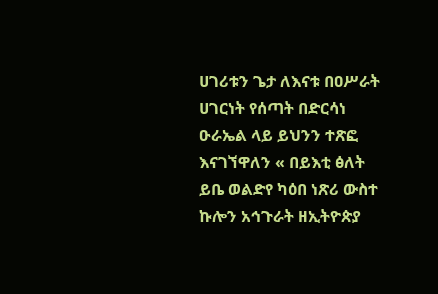ሀገሪቱን ጌታ ለእናቱ በዐሥራት ሀገርነት የሰጣት በድርሳነ ዑራኤል ላይ ይህንን ተጽፎ እናገኘዋለን « በይእቲ ፅለት ይቤ ወልድየ ካዕበ ነጽሪ ውስተ ኩሎን አኅጉራት ዘኢትዮጵያ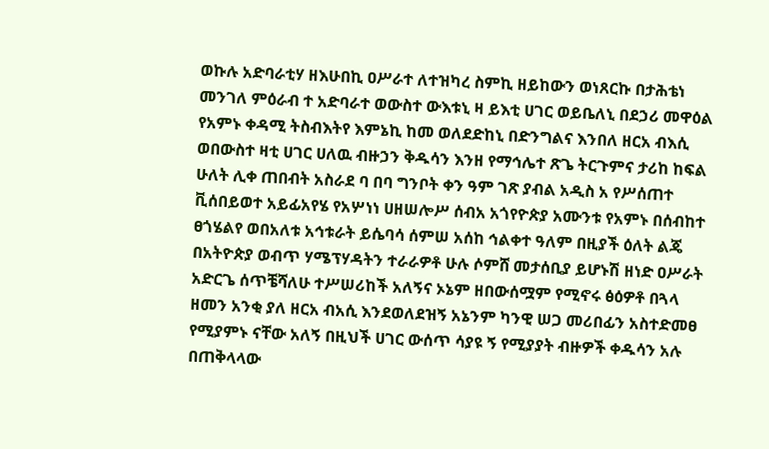ወኩሉ አድባራቲሃ ዘእሁበኪ ዐሥራተ ለተዝካረ ስምኪ ዘይከውን ወነጸርኩ በታሕቴነ መንገለ ምዕራብ ተ አድባራተ ወውስተ ውእቱኒ ዛ ይእቲ ሀገር ወይቤለኒ በደኃሪ መዋዕል የአምኑ ቀዳሚ ትስብእትየ እምኔኪ ከመ ወለደድከኒ በድንግልና እንበለ ዘርአ ብእሲ ወበውስተ ዛቲ ሀገር ሀለዉ ብዙኃን ቅዱሳን እንዘ የማኅሌተ ጽጌ ትርጉምና ታሪከ ከፍል ሁለት ሊቀ ጠበብት አስራደ ባ በባ ግንቦት ቀን ዓም ገጽ ያብል አዲስ አ የሥሰጠተ ቪሰበይወተ አይፊአየሄ የአሦነነ ሀዘሠሎሥ ሰብአ አጎየዮጵያ አሙንቱ የአምኑ በሰብከተ ፀጎሄልየ ወበአለቱ አኅቱራት ይሴባሳ ሰምሠ አሰከ ኅልቀተ ዓለም በዚያች ዕለት ልጄ በአትዮጵያ ወብጥ ሃሜፕሃዳትን ተራራዎቶ ሁሉ ሶምሸ መታሰቢያ ይሆኑሽ ዘነድ ዐሥራት አድርጌ ሰጥቼሻለሁ ተሥሠሪከች አለኝና ኦኔም ዘበውሰሟም የሚኖሩ ፅዕዎቶ በጓላ ዘመን አንቂ ያለ ዘርአ ብአሲ እንደወለደዝኝ አኔንም ካንዊ ሠጋ መሪበፊን አስተድመፀ የሚያምኑ ናቸው አለኝ በዚህች ሀገር ውሰጥ ሳያዩ ኝ የሚያያት ብዙዎች ቀዱሳን አሉ በጠቅላላው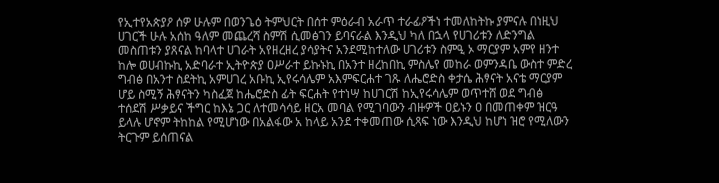የኢተየአጵያዖ ሰዎ ሁሉም በወንጌዕ ትምህርት በሰተ ምዕራብ አራጥ ተራፊዖችነ ተመለከትኩ ያምናሉ በነዚህ ሀገርች ሁሉ አሰከ ዓለም መጨረሻ ስምሽ ሲመፅገን ይባናራል እንዲህ ካለ በኋላ የሀገሪቱን ለድንግል መስጠቱን ያጸናል ከባላተ ሀገራት አየዘረዘረ ያሳያትና አንደሚከተለው ሀገሪቱን ስምዒ ኦ ማርያም አምየ ዘንተ ከሎ ወሀብኩኪ አድባራተ ኢትዮጵያ ዐሥራተ ይኩኑኪ በአንተ ዘረከበኪ ምስሌየ መከራ ወምንዳቤ ውስተ ምድረ ግብፅ በአንተ ስደትኪ አምሀገረ አቡኪ ኢየሩሳሌም አእምፍርሐተ ገጹ ለሔሮድስ ቀታሴ ሕፃናት አናቴ ማርያም ሆይ ስሚኝ ሕፃናትን ካስፈጀ ከሔሮድስ ፊት ፍርሐት የተነሣ ከሀገርሽ ከኢየሩሳሌም ወጥተሸ ወደ ግብፅ ተሰደሽ ሥቃይና ችግር ከእኔ ጋር ለተመሳሳይ ዘርአ መባል የሚገባውን ብዙዎች ዐይኑን ዐ በመጠቀም ዝርዓ ይላሉ ሆኖም ትከከል የሚሆነው በአልፋው አ ከላይ አንደ ተቀመጠው ሲጻፍ ነው እንዲህ ከሆነ ዝሮ የሚለውን ትርጉም ይሰጠናል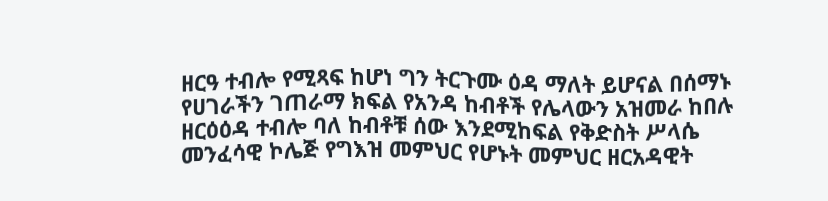ዘርዓ ተብሎ የሚጻፍ ከሆነ ግን ትርጉሙ ዕዳ ማለት ይሆናል በሰማኑ የሀገራችን ገጠራማ ክፍል የአንዳ ከብቶች የሌላውን አዝመራ ከበሉ ዘርዕዕዳ ተብሎ ባለ ከብቶቹ ሰው እንደሚከፍል የቅድስት ሥላሴ መንፈሳዊ ኮሌጅ የግእዝ መምህር የሆኑት መምህር ዘርአዳዊት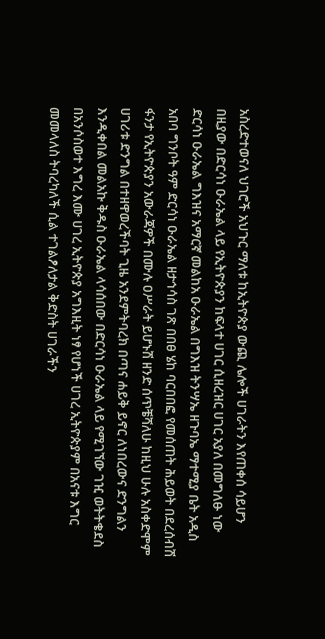አስረድተወናለ ህገሮች አህጉር ማለቱ ከኢትዮጵያ ውጪ ሌሎች ሀገራትን እየጠቀሰ ሳይሆን በዚያው በድርሳነ ዑራኤል ላይ የኢትዮጵያን ከፍላተ ሀገር ሲዘረዝር ሀገር አያለ በመግለፁ ነው ድርሳነ ዑራኤል ግእዝና አማርኛ መልከአ ዑራኤል በግእዝ ትንሣኤ ዘጉባኤ ማተሚያ ቤት አዲስ አበባ ግንቦት ዓም ድርሳነ ዑራኤል ዘታኅሳስ ገጽ በበፀ ሄከ ባርበበፎ የመሰጠት ሕይወት በደረሰብሽ ፋንታ የኢትዮጵያን አውራጃዎች በሙሉ ዐሥራት ይሆኑሽ ዘንድ ሰጥቼሻለሁ ከዚህ ሁሉ አስቀድሞም ሀገሪቱ ድንግል በተዘዋወረችባት ጊዜ አንደምትባረክ በጣና ሐይቅ ይኖር ለነበረውና ድንግልን እንዲቀበል መልአኩ ቅዱስ ዑራኤል ላሳሰበው በድርሳነ ዑራኤል ላይ የሚገኘው ገዢ ወትትቄደስ በአንሶስወተ እግረ እሙ ሀገረ ኢትዮጵያ አግእዚት ነፃ የሆነች ሀገረ ኢትዮጵያም በአናቱ እግር መመላለስ ትባረካለች ሲል ተገልፆለታል ቅድስት ሀገራችን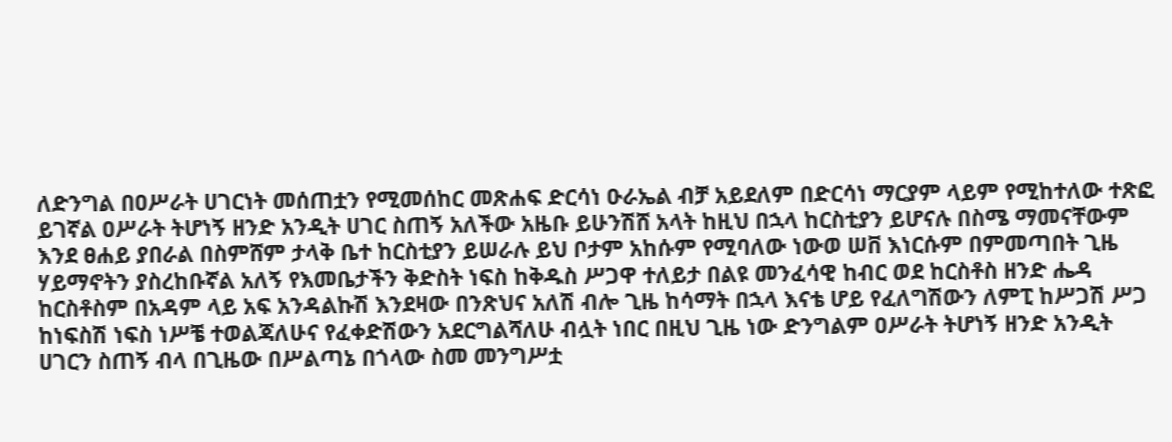ለድንግል በዐሥራት ሀገርነት መሰጠቷን የሚመሰከር መጽሐፍ ድርሳነ ዑራኤል ብቻ አይደለም በድርሳነ ማርያም ላይም የሚከተለው ተጽፎ ይገኛል ዐሥራት ትሆነኝ ዘንድ አንዲት ሀገር ስጠኝ አለችው አዜቡ ይሁንሽሸ አላት ከዚህ በኋላ ከርስቲያን ይሆናሉ በስሜ ማመናቸውም እንደ ፀሐይ ያበራል በስምሸም ታላቅ ቤተ ከርስቲያን ይሠራሉ ይህ ቦታም አከሱም የሚባለው ነውወ ሠቨ እነርሱም በምመጣበት ጊዜ ሃይማኖትን ያስረከቡኛል አለኝ የእመቤታችን ቅድስት ነፍስ ከቅዱስ ሥጋዋ ተለይታ በልዩ መንፈሳዊ ከብር ወደ ከርስቶስ ዘንድ ሔዳ ከርስቶስም በአዳም ላይ አፍ አንዳልኩሽ እንደዛው በንጽህና አለሽ ብሎ ጊዜ ከሳማት በኋላ እናቴ ሆይ የፈለግሽውን ለምፒ ከሥጋሽ ሥጋ ከነፍስሽ ነፍስ ነሥቼ ተወልጃለሁና የፈቀድሽውን አደርግልሻለሁ ብሏት ነበር በዚህ ጊዜ ነው ድንግልም ዐሥራት ትሆነኝ ዘንድ አንዲት ሀገርን ስጠኝ ብላ በጊዜው በሥልጣኔ በጎላው ስመ መንግሥቷ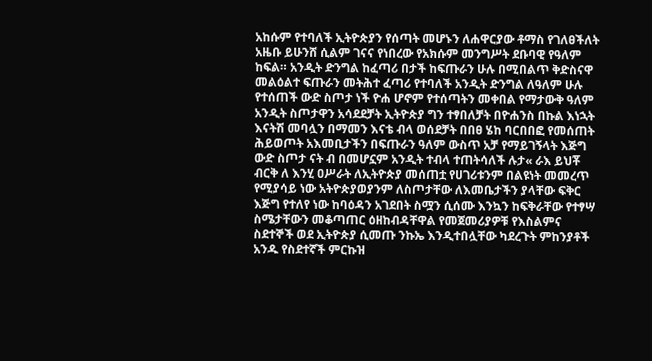አከሱም የተባለች ኢትዮጵያን የሰጣት መሆኑን ለሐዋርያው ቶማስ የገለፀችለት አዜቡ ይሁንሸ ሲልም ገናና የነበረው የአክሱም መንግሥት ደቡባዊ የዓለም ከፍል። አንዲት ድንግል ከፈጣሪ በታች ከፍጡራን ሁሉ በሚበልጥ ቅድስናዋ መልዕልተ ፍጡራን መትሕተ ፈጣሪ የተባለች አንዲት ድንግል ለዓለም ሁሉ የተሰጠች ውድ ስጦታ ነች ዮሐ ሆኖም የተሰጣትን መቀበል የማታውቅ ዓለም አንዲት ስጦታዋን አሳደደቻት ኢትዮጵያ ግን ተፃበለቻት በዮሐንስ በኩል እነኋት እናትሽ መባሏን በማመን እናቴ ብላ ወሰደቻት በበፀ ሄከ ባርበበፎ የመሰጠት ሕይወጦት አእመቢታችን በፍጡራን ዓለም ውስጥ አቻ የማይገኝላት እጅግ ውድ ስጦታ ናት ብ በመሆኗም አንዲት ተብላ ተጠትሳለች ሉታ« ራእ ይህቾ ብርቅ ለ እንሂ ዐሥራት ለኢትዮጵያ መሰጠቷ የሀገሪቱንም በልዩነት መመረጥ የሚያሳይ ነው አትዮጵያወያንም ለስጦታቸው ለእመቤታችን ያላቸው ፍቅር እጅግ የተለየ ነው ከባዕዳን አገደበት ስሟን ሲሰሙ እንኳን ከፍቅራቸው የተፃሣ ስሜታቸውን መቆጣጠር ዕዘከብዳቸዋል የመጀመሪያዎቹ የእስልምና ስደተኞች ወደ ኢትዮጵያ ሲመጡ ንኩኤ እንዲተበሏቸው ካደረጉት ምከንያቶች አንዱ የስደተኛች ምርኩዝ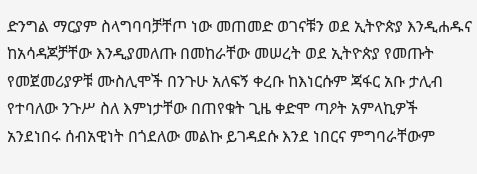ድንግል ማርያም ስላግባባቻቸጦ ነው መጠመድ ወገናቹን ወደ ኢትዮጵያ እንዲሐዱና ከአሳዳጆቻቸው እንዲያመለጡ በመከራቸው መሠረት ወደ ኢትዮጵያ የመጡት የመጀመሪያዎቹ ሙስሊሞች በንጉሁ አለፍኝ ቀረቡ ከእነርሱም ጃፋር አቡ ታሊብ የተባለው ንጉሥ ስለ እምነታቸው በጠየቁት ጊዜ ቀድሞ ጣዖት አምላኪዎች አንደነበሩ ሰብአዊነት በጎደለው መልኩ ይገዳደሱ እንደ ነበርና ምግባራቸውም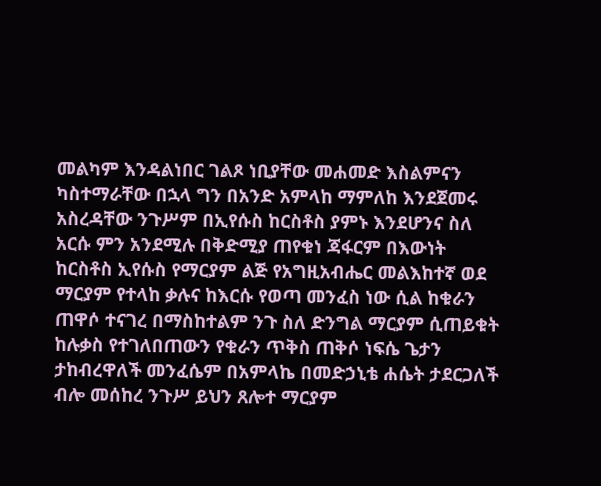መልካም እንዳልነበር ገልጾ ነቢያቸው መሐመድ እስልምናን ካስተማራቸው በኋላ ግን በአንድ አምላከ ማምለከ እንደጀመሩ አስረዳቸው ንጉሥም በኢየሱስ ከርስቶስ ያምኑ እንደሆንና ስለ አርሱ ምን አንደሚሉ በቅድሚያ ጠየቁነ ጃፋርም በእውነት ከርስቶስ ኢየሱስ የማርያም ልጅ የአግዚአብሔር መልእከተኛ ወደ ማርያም የተላከ ቃሉና ከእርሱ የወጣ መንፈስ ነው ሲል ከቁራን ጠዋሶ ተናገረ በማስከተልም ንጉ ስለ ድንግል ማርያም ሲጠይቁት ከሉቃስ የተገለበጠውን የቁራን ጥቅስ ጠቅሶ ነፍሴ ጌታን ታከብረዋለች መንፈሴም በአምላኬ በመድኃኒቴ ሐሴት ታደርጋለች ብሎ መሰከረ ንጉሥ ይህን ጸሎተ ማርያም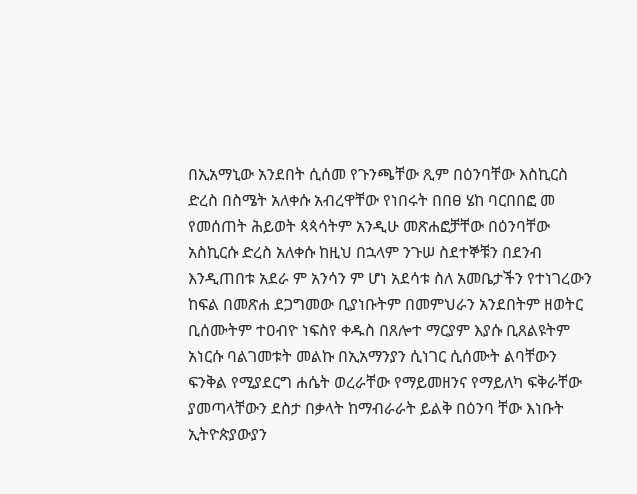በኢአማኒው አንደበት ሲሰመ የጉንጫቸው ጺም በዕንባቸው እስኪርስ ድረስ በስሜት አለቀሱ አብረዋቸው የነበሩት በበፀ ሄከ ባርበበፎ መ የመሰጠት ሕይወት ጳጳሳትም አንዲሁ መጽሐፎቻቸው በዕንባቸው አስኪርሱ ድረስ አለቀሱ ከዚህ በኋላም ንጉሠ ስደተኞቹን በደንብ እንዲጠበቱ አደራ ም አንሳን ም ሆነ አደሳቱ ስለ አመቤታችን የተነገረውን ከፍል በመጽሐ ደጋግመው ቢያነቡትም በመምህራን አንደበትም ዘወትር ቢሰሙትም ተዐብዮ ነፍስየ ቀዱስ በጸሎተ ማርያም እያሱ ቢጸልዩትም አነርሱ ባልገመቱት መልኩ በኢአማንያን ሲነገር ሲሰሙት ልባቸውን ፍንቅል የሚያደርግ ሐሴት ወረራቸው የማይመዘንና የማይለካ ፍቅራቸው ያመጣላቸውን ደስታ በቃላት ከማብራራት ይልቅ በዕንባ ቸው እነቡት ኢትዮጵያውያን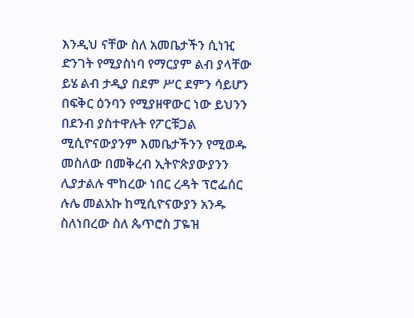እንዲህ ናቸው ስለ አመቤታችን ሲነዢ ድንገት የሚያስነባ የማርያም ልብ ያላቸው ይሄ ልብ ታዲያ በደም ሥር ደምን ሳይሆን በፍቅር ዕንባን የሚያዘዋውር ነው ይህንን በደንብ ያስተዋሉት የፖርቹጋል ሚሲዮናውያንም እመቤታችንን የሚወዱ መስለው በመቅረብ ኢትዮጵያውያንን ሊያታልሉ ሞከረው ነበር ረዳት ፕሮፌሰር ሉሌ መልአኩ ከሚሲዮናውያን አንዱ ስለነበረው ስለ ጴጥሮስ ፓዬዝ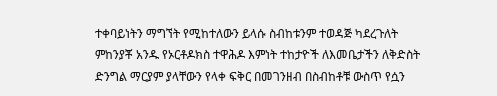ተቀባይነትን ማግኘት የሚከተለውን ይላሱ ስብከቱንም ተወዳጅ ካደረጉለት ምከንያቾ አንዱ የኦርቶዶክስ ተዋሕዶ እምነት ተከታዮች ለእመቤታችን ለቅድስት ድንግል ማርያም ያላቸውን የላቀ ፍቅር በመገንዘብ በስብከቶቹ ውስጥ የሷን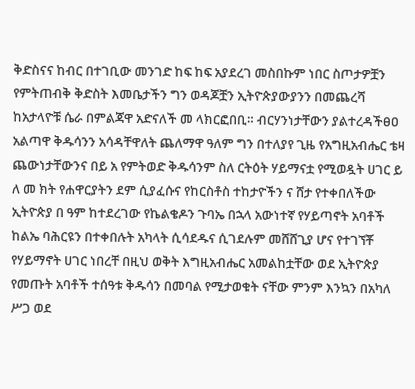ቅድስናና ከብር በተገቢው መንገድ ከፍ ከፍ አያደረገ መስበኩም ነበር ስጦታዎቿን የምትጠብቅ ቅድስት እመቤታችን ግን ወዳጆቿን ኢትዮጵያውያንን በመጨረሻ ከአታላዮቹ ሴራ በምልጃዋ አድናለች መ ላክርፎበቢ። ብርሃንነታቸውን ያልተረዳችፀዐ አልጣዋ ቅዱሳንን አሳዳቸዋለት ጨለማዋ ዓለም ግን በተለያየ ጊዜ የአግዚአብሔር ቴዛ ጨውነታቸውንና በይ አ የምትወድ ቅዱሳንም ስለ ርትዕት ሃይማናቷ የሚወዷት ሀገር ይ ለ መ ክት የሐዋርያትን ደም ሲያፈሱና የከርስቶስ ተከታዮችን ና ሸታ የተቀበለችው ኢትዮጵያ በ ዓም ከተደረገው የኬልቄዶን ጉባኤ በኋላ አውነተኛ የሃይጣኖት አባቶች ከልኤ ባሕርዩን በተቀበሉት አካላት ሲሳደዱና ሲገደሉም መሸሸጊያ ሆና የተገኘቾ የሃይማኖት ሀገር ነበረቸ በዚህ ወቅት እግዚአብሔር አመልከቷቸው ወደ ኢትዮጵያ የመጡት አባቶች ተሰዓቱ ቅዱሳን በመባል የሚታወቁት ናቸው ምንም እንኳን በአካለ ሥጋ ወደ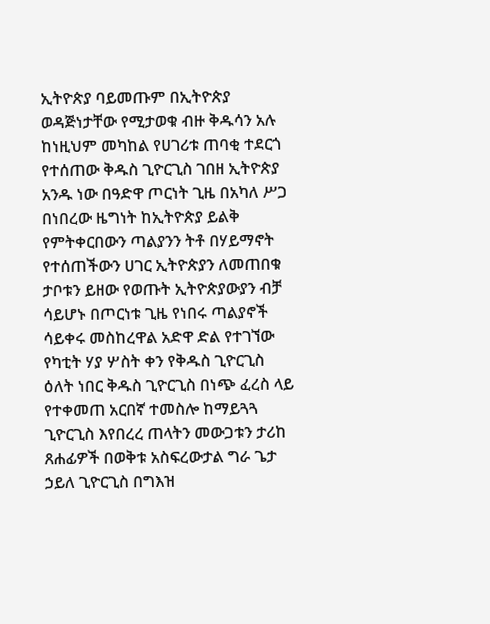ኢትዮጵያ ባይመጡም በኢትዮጵያ ወዳጅነታቸው የሚታወቁ ብዙ ቅዱሳን አሉ ከነዚህም መካከል የሀገሪቱ ጠባቂ ተደርጎ የተሰጠው ቅዱስ ጊዮርጊስ ገበዘ ኢትዮጵያ አንዱ ነው በዓድዋ ጦርነት ጊዜ በአካለ ሥጋ በነበረው ዜግነት ከኢትዮጵያ ይልቅ የምትቀርበውን ጣልያንን ትቶ በሃይማኖት የተሰጠችውን ሀገር ኢትዮጵያን ለመጠበቁ ታቦቱን ይዘው የወጡት ኢትዮጵያውያን ብቻ ሳይሆኑ በጦርነቱ ጊዜ የነበሩ ጣልያኖች ሳይቀሩ መስከረዋል አድዋ ድል የተገኘው የካቲት ሃያ ሦስት ቀን የቅዱስ ጊዮርጊስ ዕለት ነበር ቅዱስ ጊዮርጊስ በነጭ ፈረስ ላይ የተቀመጠ አርበኛ ተመስሎ ከማይጓጓ ጊዮርጊስ እየበረረ ጠላትን መውጋቱን ታሪከ ጸሐፊዎች በወቅቱ አስፍረውታል ግራ ጌታ ኃይለ ጊዮርጊስ በግእዝ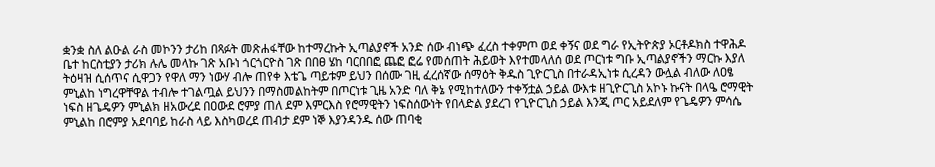ቋንቋ ስለ ልዑል ራስ መኮንን ታሪከ በጻፉት መጽሐፋቸው ከተማረኩት ኢጣልያኖች አንድ ሰው ብነጭ ፈረስ ተቀምጦ ወደ ቀኝና ወደ ግራ የኢትዮጵያ ኦርቶዶክስ ተዋሕዶ ቤተ ከርስቲያን ታሪክ ሉሌ መላኩ ገጽ አቡነ ጎርጎርዮስ ገጽ በበፀ ሄከ ባርበበፎ ጨፎ ፎሬ የመሰጠት ሕይወት እየተመላለሰ ወደ ጦርነቱ ግቡ ኢጣልያኖችን ማርኩ እያለ ትዕዛዝ ሲሰጥና ሲዋጋን የዋለ ማን ነውሃ ብሎ ጠየቀ እቴጌ ጣይቱም ይህን በሰሙ ገዚ ፈረሰኛው ሰማዕት ቅዱስ ጊዮርጊስ በተራዳኢነቱ ሲረዳን ውሏል ብለው ለዐፄ ምኒልከ ነግረዋቸዋል ተብሎ ተገልጧል ይህንን በማስመልከትም በጦርነቱ ጊዜ አንድ ባለ ቅኔ የሚከተለውን ተቀኝቷል ኃይል ውእቱ ዘጊዮርጊስ አኮኑ ኩናት በላዔ ሮማዊት ነፍስ ዘጌዴዎን ምኒልክ ዘአውረደ በዐውደ ሮምያ ጠለ ደም እምርእስ የሮማዊትን ነፍስሰውነት የበላድል ያደረገ የጊዮርጊስ ኃይል እንጂ ጦር አይደለም የጌዴዎን ምሳሴ ምኒልከ በሮምያ አደባባይ ከራስ ላይ እስካወረደ ጠብታ ደም ነኞ እያንዳንዱ ሰው ጠባቂ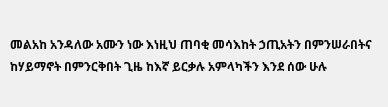መልአከ አንዳለው አሙን ነው እነዚህ ጠባቂ መሳእከት ኃጢአትን በምንሠራበትና ከሃይማኖት በምንርቅበት ጊዜ ከእኛ ይርቃሉ አምላካችን እንደ ሰው ሁሉ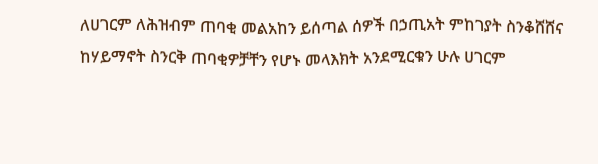ለሀገርም ለሕዝብም ጠባቂ መልአከን ይሰጣል ሰዎች በኃጢአት ምከገያት ስንቆሸሸና ከሃይማኖት ስንርቅ ጠባቂዎቻቸን የሆኑ መላእክት አንደሚርቁን ሁሉ ሀገርም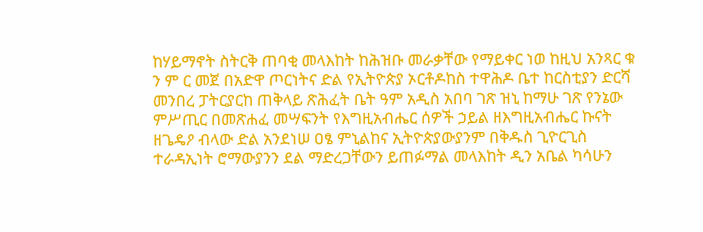ከሃይማኖት ስትርቅ ጠባቂ መላእከት ከሕዝቡ መራቃቸው የማይቀር ነወ ከዚህ አንጻር ቁ ን ም ር መጀ በአድዋ ጦርነትና ድል የኢትዮጵያ ኦርቶዶከስ ተዋሕዶ ቤተ ከርስቲያን ድርሻ መንበረ ፓትርያርከ ጠቅላይ ጽሕፈት ቤት ዓም አዲስ አበባ ገጽ ዝኒ ከማሁ ገጽ የንኔው ምሥጢር በመጽሐፈ መሣፍንት የእግዚአብሔር ሰዎች ኃይል ዘእግዚአብሔር ኩናት ዘጌዴዖ ብላው ድል አንደነሠ ዐፄ ምኒልከና ኢትዮጵያውያንም በቅዱስ ጊዮርጊስ ተራዳኢነት ሮማውያንን ደል ማድረጋቸውን ይጠፉማል መላእከት ዲን አቤል ካሳሁን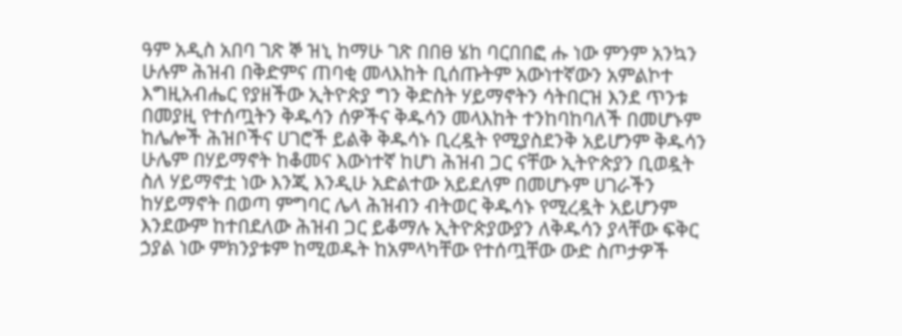ዓም አዲስ አበባ ገጽ ኞ ዝኒ ከማሁ ገጽ በበፀ ሄከ ባርበበፎ ሑ ነው ምንም አንኳን ሁሉም ሕዝብ በቅድምና ጠባቂ መላእከት ቢሰጡትም አውነተኛውን አምልኮተ እግዚአብሔር የያዘችው ኢትዮጵያ ግን ቅድስት ሃይማኖትን ሳትበርዝ እንደ ጥንቱ በመያዚ የተሰጧትን ቅዱሳን ሰዎችና ቅዱሳን መላእከት ተንከባከባለች በመሆኑም ከሌሎች ሕዝቦችና ሀገሮች ይልቅ ቅዱሳኑ ቢረዷት የሚያስደንቅ አይሆንም ቅዱሳን ሁሌም በሃይማኖት ከቆመና እውነተኛ ከሆነ ሕዝብ ጋር ናቸው ኢትዮጵያን ቢወዷት ስለ ሃይማኖቷ ነው እንጂ እንዲሁ አድልተው አይደለም በመሆኑም ሀገራችን ከሃይማኖት በወጣ ምግባር ሌላ ሕዝብን ብትወር ቅዱሳኑ የሚረዷት አይሆንም እንደውም ከተበደለው ሕዝብ ጋር ይቆማሉ ኢትዮጵያውያን ለቅዱሳን ያላቸው ፍቅር ኃያል ነው ምክንያቱም ከሚወዱት ከአምላካቸው የተሰጧቸው ውድ ስጦታዎች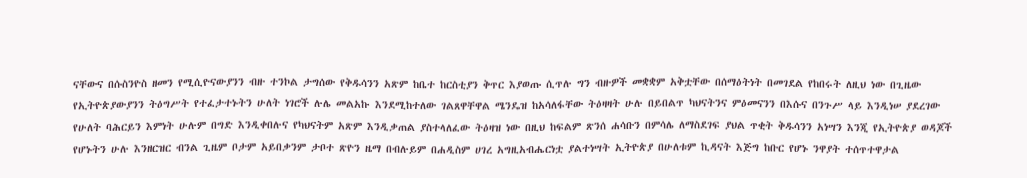ናቸውና በሱስንዮስ ዘመን የሚሲዮናውያንን ብዙ ተንኮል ታግሰው የቅዱሳንን አጽም ከቤተ ከርስቲያን ቅጥር እያወጡ ሲጥሉ ግን ብዙዎች መቋቋም አቅቷቸው በሰማዕትነት በመገደል የከበሩት ለዚህ ነው በጊዜው የኢትዮጵያውያንን ትዕግሥት የተፈታተኑትን ሁለት ነገሮች ሉሌ መልአኩ እንደሚከተለው ገልጸዋቸዋል ሜንዴዝ ከአሳለፋቸው ትዕዛዛት ሁሉ በይበልጥ ካህናትንና ምዕመናንን በእሱና በንጉሥ ላይ እንዲነሠ ያደረገው የሁለት ባሕርይን እምነት ሁሉም በግድ እንዲቀበሉና የካህናትም አጽም እንዲቃጠል ያስተላለፈው ትዕዛዝ ነው በዚህ ከፍልም ጽንሰ ሐሳቡን በምሳሌ ለማስደገፍ ያህል ጥቂት ቅዱሳንን አነሣን እንጂ የኢትዮጵያ ወዳጆች የሆኑትን ሁሉ እንዘርዝር ብንል ጊዜም ቦታም አይበቃንም ታቦተ ጽዮን ዜማ በብሉይም በሐዲስም ሀገረ አግዚአብሔርነቷ ያልተነሣት ኢትዮጵያ በሁለቱም ኪዳናት እጅግ ከቡር የሆኑ ንዋያት ተሰጥተዋታል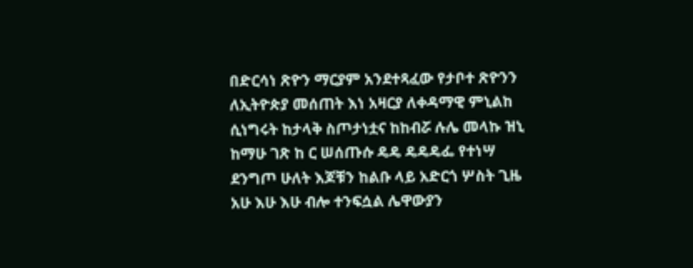በድርሳነ ጽዮን ማርያም አንደተጻፈው የታቦተ ጽዮንን ለኢትዮጵያ መሰጠት እነ አዛርያ ለቀዳማዊ ምኒልከ ሲነግሩት ከታላቅ ስጦታነቷና ከከብሯ ሉሌ መላኩ ዝኒ ከማሁ ገጽ ከ ር ሠሰጡሱ ዴዴ ዴዴዴፌ የተነሣ ደንግጦ ሁለት እጆቹን ከልቡ ላይ አድርጎ ሦስት ጊዜ አሁ እሁ እሁ ብሎ ተንፍሷል ሌዋውያን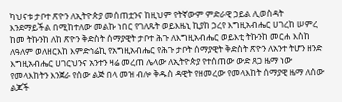ካህናቱ ታቦተ ጽዮን ለኢትዮጵያ መሰጠቷንና ከዚህም የትኛውም ምድራዊ ኃይል ሊወስዳት እንደማይችል በሚከተለው መልኩ ነበር የገለጹት ወይእዜኒ ኪያከ ኃረየ እግዚአብሔር ሀገረከ ሠምረ ከመ ትኩንከ ለከ ጽዮን ቅድስት ሰማያዊት ታቦተ ሕጉ ለእግዚአብሔር ወይእቲ ትኩንከ መርሐ እስከ ለዓለም ወለዘርእከ እምድኅሬኪ የአግዚአብሔር የሕጉ ታቦት ሰማያዊት ቅድስት ጽዮን ለአንተ ትሆን ዘንድ እግዚአብሔር ሀገርህንና አንተን ዛሬ መረጠ ሌላው ለኢትዮጵያ የተሰጠው ውድ ጸጋ ዜማ ነው የመላእከትን እንጀራ የሰው ልጅ በላ መዝ ብሎ ቅዱስ ዳዊት የዘመረው የመላእከት ሰማያዊ ዜማ ለሰው ልጆች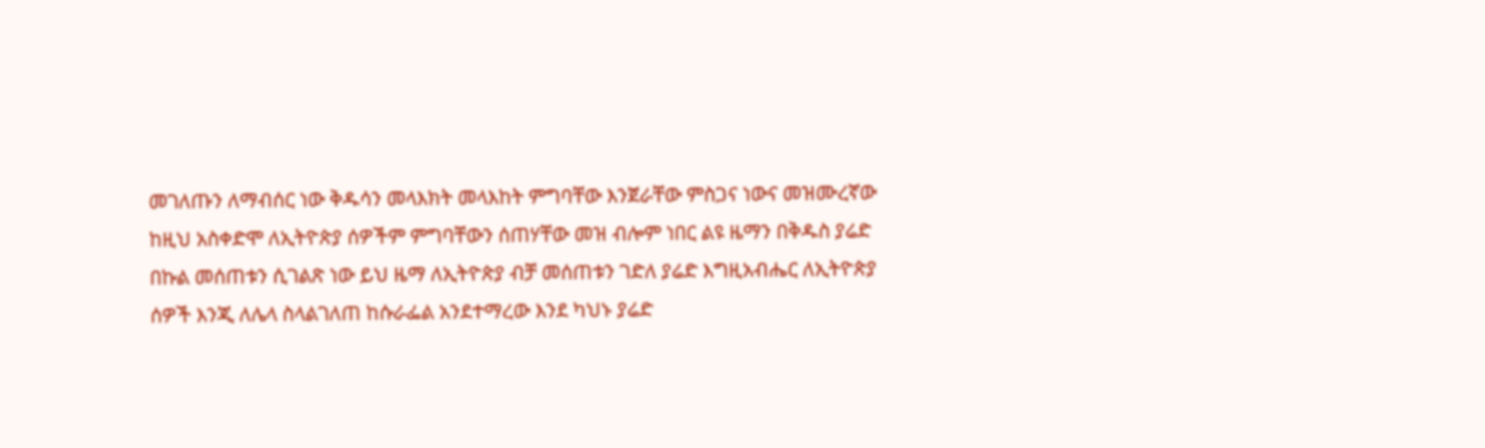መገለጡን ለማብሰር ነው ቅዱሳን መላእክት መላእከት ምግባቸው እንጀራቸው ምስጋና ነውና መዝሙረኛው ከዚህ አስቀድሞ ለኢትዮጵያ ሰዎችም ምግባቸውን ሰጠሃቸው መዝ ብሎም ነበር ልዩ ዜማን በቅዱስ ያሬድ በኩል መሰጠቱን ሲገልጽ ነው ይህ ዜማ ለኢትዮጵያ ብቻ መሰጠቱን ገድለ ያሬድ እግዚአብሔር ለኢትዮጵያ ሰዎች እንጂ ለሌላ ስላልገለጠ ከሱራፌል አንደተማረው እንደ ካህኑ ያሬድ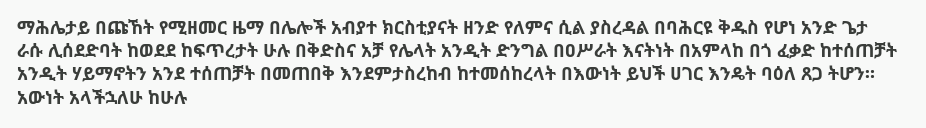ማሕሌታይ በጩኸት የሚዘመር ዜማ በሌሎች አብያተ ክርስቲያናት ዘንድ የለምና ሲል ያስረዳል በባሕርዩ ቅዱስ የሆነ አንድ ጌታ ራሱ ሊሰደድባት ከወደደ ከፍጥረታት ሁሉ በቅድስና አቻ የሌላት አንዲት ድንግል በዐሥራት እናትነት በአምላከ በጎ ፈቃድ ከተሰጠቻት አንዲት ሃይማኖትን አንደ ተሰጠቻት በመጠበቅ እንደምታስረከብ ከተመሰከረላት በእውነት ይህች ሀገር እንዴት ባዕለ ጸጋ ትሆን። አውነት አላችኋለሁ ከሁሉ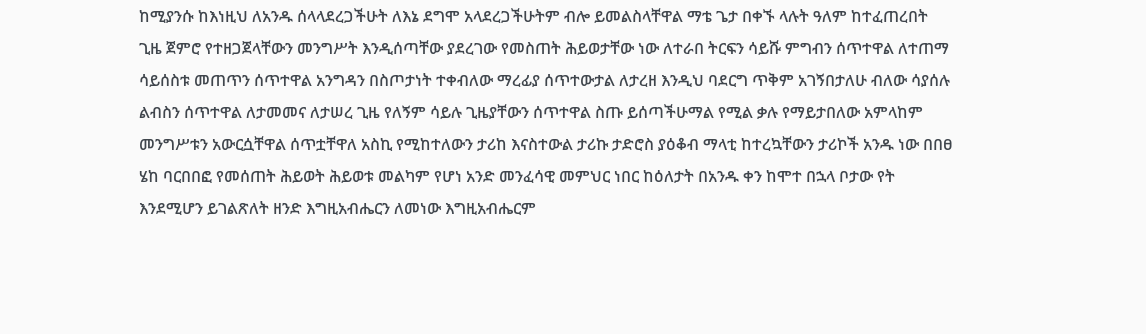ከሚያንሱ ከእነዚህ ለአንዱ ሰላላደረጋችሁት ለእኔ ደግሞ አላደረጋችሁትም ብሎ ይመልስላቸዋል ማቴ ጌታ በቀኙ ላሉት ዓለም ከተፈጠረበት ጊዜ ጀምሮ የተዘጋጀላቸውን መንግሥት እንዲሰጣቸው ያደረገው የመስጠት ሕይወታቸው ነው ለተራበ ትርፍን ሳይሹ ምግብን ሰጥተዋል ለተጠማ ሳይሰስቱ መጠጥን ሰጥተዋል አንግዳን በስጦታነት ተቀብለው ማረፊያ ሰጥተውታል ለታረዘ እንዲህ ባደርግ ጥቅም አገኝበታለሁ ብለው ሳያሰሉ ልብስን ሰጥተዋል ለታመመና ለታሠረ ጊዜ የለኝም ሳይሉ ጊዜያቸውን ሰጥተዋል ስጡ ይሰጣችሁማል የሚል ቃሉ የማይታበለው አምላከም መንግሥቱን አውርሷቸዋል ሰጥቷቸዋለ አስኪ የሚከተለውን ታሪከ እናስተውል ታሪኩ ታድሮስ ያዕቆብ ማላቲ ከተረኳቸውን ታሪኮች አንዱ ነው በበፀ ሄከ ባርበበፎ የመሰጠት ሕይወት ሕይወቱ መልካም የሆነ አንድ መንፈሳዊ መምህር ነበር ከዕለታት በአንዱ ቀን ከሞተ በኋላ ቦታው የት እንደሚሆን ይገልጽለት ዘንድ እግዚአብሔርን ለመነው እግዚአብሔርም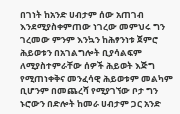በገነት ከአንድ ሀብታም ሰው አጠገብ እንደሚያስቀምጠው ነገረው መምህሩ ግን ገረመው ምንም እንኳን ከሕፃንነቱ ጀምሮ ሕይወቱን በአገልግሎት ቢያሳልፍም ለሚያስተምራቸው ሰዎች ሕይወት እጅግ የሚጠነቀቅና መንፈሳዊ ሕይወቱም መልካም ቢሆንም በመጨረሻ የሚያገኘው ቦታ ግን ኑሮውን በድሎት ከመራ ሀብታም ጋር አንድ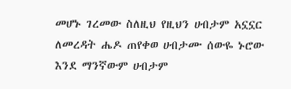መሆኑ ገረመው ስለዚህ የዚህን ሀብታም አኗኗር ለመረዳት ሔዶ ጠየቀወ ሀብታሙ ሰውዬ ኑሮው እንደ ማንኛውም ሀብታም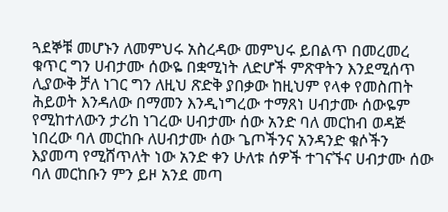ጓደኞቹ መሆኑን ለመምህሩ አስረዳው መምህሩ ይበልጥ በመረመረ ቁጥር ግን ሀብታሙ ሰውዬ በቋሚነት ለድሆች ምጽዋትን እንደሚሰጥ ሊያውቅ ቻለ ነገር ግን ለዚህ ጽድቅ ያበቃው ከዚህም የላቀ የመስጠት ሕይወት እንዳለው በማመን እንዲነግረው ተማጸነ ሀብታሙ ሰውዬም የሚከተለውን ታሪከ ነገረው ሀብታሙ ሰው አንድ ባለ መርከብ ወዳጅ ነበረው ባለ መርከቡ ለሀብታሙ ሰው ጌጦችንና አንዳንድ ቁሶችን እያመጣ የሚሸጥለት ነው አንድ ቀን ሁለቱ ሰዎች ተገናኙና ሀብታሙ ሰው ባለ መርከቡን ምን ይዞ አንደ መጣ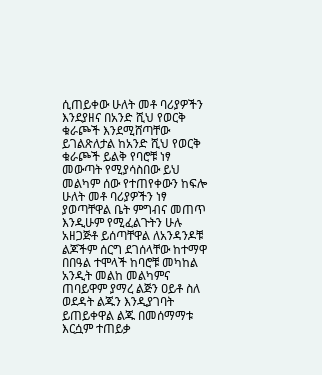ሲጠይቀው ሁለት መቶ ባሪያዎችን እንደያዘና በአንድ ሺህ የወርቅ ቁራጮች እንደሚሸጣቸው ይገልጽለታል ከአንድ ሺህ የወርቅ ቁራጮች ይልቅ የባሮቹ ነፃ መውጣት የሚያሳስበው ይህ መልካም ሰው የተጠየቀውን ከፍሎ ሁለት መቶ ባሪያዎችን ነፃ ያወጣቸዋል ቤት ምግብና መጠጥ እንዲሁም የሚፈልጉትን ሁሉ አዘጋጅቶ ይሰጣቸዋል ለአንዳንዶቹ ልጆችም ሰርግ ደገሰላቸው ከተማዋ በበዓል ተሞላች ከባሮቹ መካከል አንዲት መልከ መልካምና ጠባይዋም ያማረ ልጅን ዐይቶ ስለ ወደዳት ልጁን እንዲያገባት ይጠይቀዋል ልጁ በመሰማማቱ እርሷም ተጠይቃ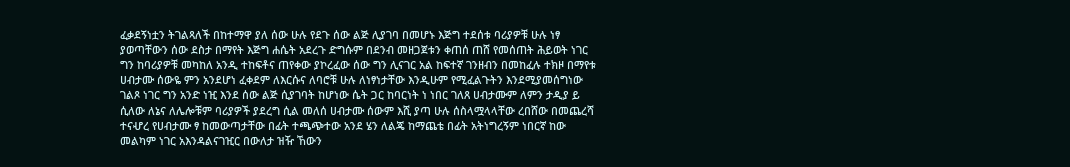ፈቃደኝነቷን ትገልጻለች በከተማዋ ያለ ሰው ሁሉ የደጉ ሰው ልጅ ሊያገባ በመሆኑ እጅግ ተደሰቱ ባሪያዎቹ ሁሉ ነፃ ያወጣቸውን ሰው ደስታ በማየት እጅግ ሐሴት አደረጉ ድግሱም በደንብ መዘጋጀቱን ቀጠሰ ጠሸ የመሰጠት ሕይወት ነገር ግን ከባሪያዎቹ መካከለ አንዲ ተከፍቶና ጠየቀው ያኮረፈው ሰው ግን ሊናገር አል ከፍተኛ ገንዘብን በመከፈሉ ተክዞ በማየቱ ሀብታሙ ሰውዬ ምን አንደሆነ ፈቀደም ለእርሱና ለባሮቹ ሁሉ ለነፃነታቸው እንዲሁም የሚፈልጉትን እንደሚያመሰግነው ገልጾ ነገር ግን አንድ ነዢ እንደ ሰው ልጅ ሲያገባት ከሆነው ሴት ጋር ከባርነት ነ ነበር ገለጸ ሀብታሙም ለምን ታዲያ ይ ሲለው ለኔና ለሌሎቹም ባሪያዎች ያደረግ ሲል መለሰ ሀብታሙ ሰውም እሺ ያጣ ሁሉ ሰስላሟላላቸው ረበሸው በመጨረሻ ተናሇረ የሀብታሙ ፃ ከመውጣታቸው በፊት ተጫጭተው አንደ ሄን ለልጄ ከማጨቴ በፊት አትነግረኝም ነበርኛ ከው መልካም ነገር አእንዳልናገዢር በውለታ ዝዥ ኸውን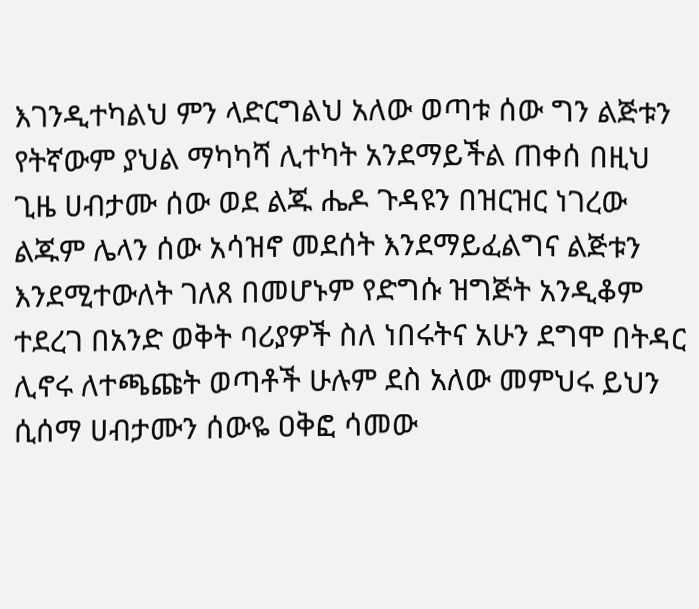እገንዲተካልህ ምን ላድርግልህ አለው ወጣቱ ሰው ግን ልጅቱን የትኛውም ያህል ማካካሻ ሊተካት አንደማይችል ጠቀሰ በዚህ ጊዜ ሀብታሙ ሰው ወደ ልጁ ሔዶ ጉዳዩን በዝርዝር ነገረው ልጁም ሌላን ሰው አሳዝኖ መደሰት እንደማይፈልግና ልጅቱን እንደሚተውለት ገለጸ በመሆኑም የድግሱ ዝግጅት አንዲቆም ተደረገ በአንድ ወቅት ባሪያዎች ስለ ነበሩትና አሁን ደግሞ በትዳር ሊኖሩ ለተጫጩት ወጣቶች ሁሉም ደስ አለው መምህሩ ይህን ሲሰማ ሀብታሙን ሰውዬ ዐቅፎ ሳመው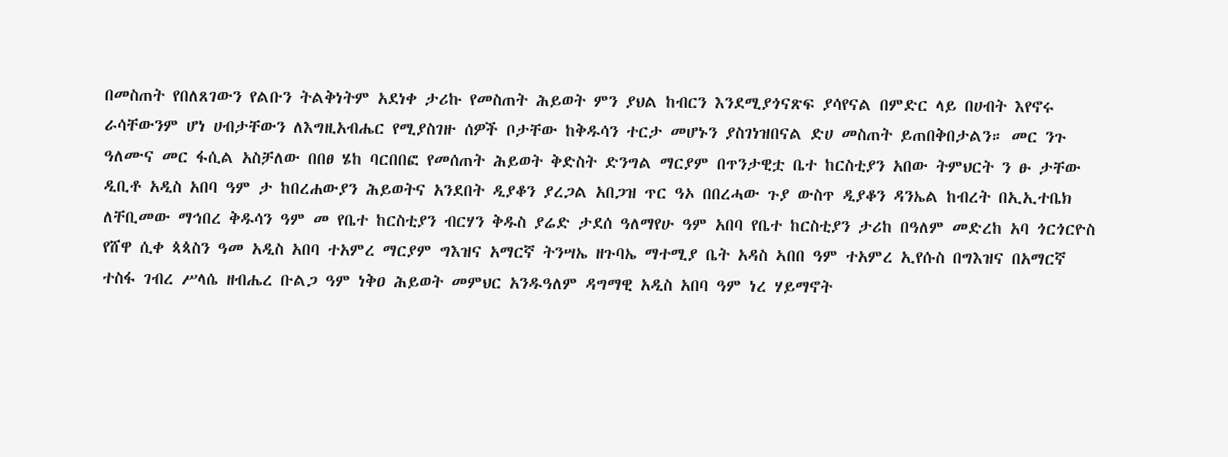በመስጠት የበለጸገውን የልቡን ትልቅነትም አደነቀ ታሪኩ የመስጠት ሕይወት ምን ያህል ከብርን እንደሚያጎናጽፍ ያሳየናል በምድር ላይ በሀብት እየኖሩ ራሳቸውንም ሆነ ሀብታቸውን ለእግዚአብሔር የሚያስገዙ ሰዎች ቦታቸው ከቅዱሳን ተርታ መሆኑን ያስገነዝበናል ድሀ መስጠት ይጠበቅበታልን። መር ንጉ ዓለሙና መር ፋሲል አስቻለው በበፀ ሄከ ባርበበፎ የመሰጠት ሕይወት ቅድስት ድንግል ማርያም በጥንታዊቷ ቤተ ከርስቲያን አበው ትምህርት ን ፁ ታቸው ዲቢቶ አዲስ አበባ ዓም ታ ከበረሐውያን ሕይወትና አንደበት ዲያቆን ያረጋል አበጋዝ ጥር ዓኦ በበረሓው ጉያ ውስጥ ዲያቆን ዳንኤል ከብረት በኢኢተቤክ ለቸቢመው ማኅበረ ቅዱሳን ዓም መ የቤተ ከርስቲያን ብርሃን ቅዱስ ያሬድ ታደሰ ዓለማየሁ ዓም አበባ የቤተ ከርስቲያን ታሪከ በዓለም መድረከ አባ ጎርጎርዮስ የሸዋ ሲቀ ጳጳስን ዓመ አዲስ አበባ ተአምረ ማርያም ግእዝና አማርኛ ትንሣኤ ዘጉባኤ ማተሚያ ቤት አዳስ ኣበበ ዓም ተአምረ ኢየሱስ በግእዝና በአማርኛ ተስፋ ገብረ ሥላሴ ዘብሔረ ቡልጋ ዓም ነቅዐ ሕይወት መምህር አንዱዓለም ዳግማዊ አዲስ አበባ ዓም ነረ ሃይማኖት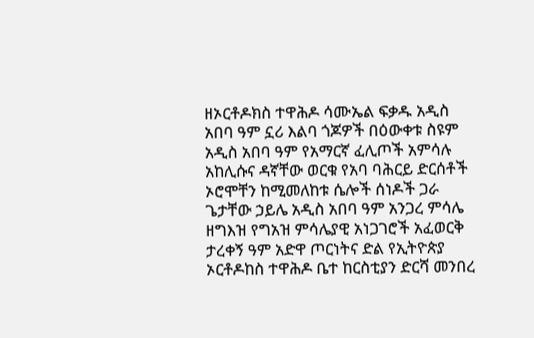ዘኦርቶዶክስ ተዋሕዶ ሳሙኤል ፍቃዱ አዲስ አበባ ዓም ኗሪ እልባ ጎጆዎች በዕውቀቱ ስዩም አዲስ አበባ ዓም የአማርኛ ፈሊጦች አምሳሉ አከሊሱና ዳኛቸው ወርቁ የአባ ባሕርይ ድርሰቶች ኦሮሞቸን ከሚመለከቱ ሴሎች ሰነዶች ጋራ ጌታቸው ኃይሌ አዲስ አበባ ዓም አንጋረ ምሳሌ ዘግእዝ የግአዝ ምሳሌያዊ አነጋገሮች አፈወርቅ ታረቀኝ ዓም አድዋ ጦርነትና ድል የኢትዮጵያ ኦርቶዶከስ ተዋሕዶ ቤተ ከርስቲያን ድርሻ መንበረ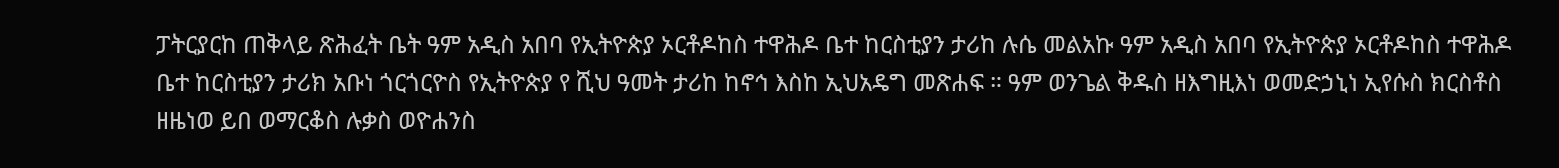ፓትርያርከ ጠቅላይ ጽሕፈት ቤት ዓም አዲስ አበባ የኢትዮጵያ ኦርቶዶከስ ተዋሕዶ ቤተ ከርስቲያን ታሪከ ሉሴ መልአኩ ዓም አዲስ አበባ የኢትዮጵያ ኦርቶዶከስ ተዋሕዶ ቤተ ከርስቲያን ታሪክ አቡነ ጎርጎርዮስ የኢትዮጵያ የ ሺህ ዓመት ታሪከ ከኖኅ እስከ ኢህአዴግ መጽሐፍ ። ዓም ወንጌል ቅዱስ ዘእግዚእነ ወመድኃኒነ ኢየሱስ ክርስቶስ ዘዜነወ ይበ ወማርቆስ ሉቃስ ወዮሐንስ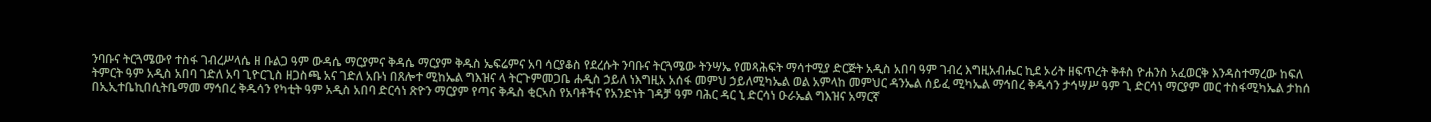ንባቡና ትርጓሜውየ ተስፋ ገብረሥላሴ ዘ ቡልጋ ዓም ውዳሴ ማርያምና ቅዳሴ ማርያም ቅዱስ ኤፍሬምና አባ ሳርያቆስ የደረሱት ንባቡና ትርጓሜው ትንሣኤ የመጻሕፍት ማሳተሚያ ድርጅት አዲስ አበባ ዓም ገብረ እግዚአብሔር ኪደ ኦሪት ዘፍጥረት ቅቶስ ዮሐንስ አፈወርቅ እንዳስተማረው ከፍለ ትምርት ዓም አዲስ አበባ ገድለ አባ ጊዮርጊስ ዘጋስጫ አና ገድለ አቡነ በጸሎተ ሚከኤል ግእዝና ላ ትርጉምመጋቤ ሐዲስ ኃይለ ነእግዚአ አሰፋ መምህ ኃይለሚካኤል ወል አምላከ መምህር ዳንኤል ሰይፈ ሚካኤል ማኅበረ ቅዱሳን ታኅሣሥ ዓም ጊ ድርሳነ ማርያም መር ተስፋሚካኤል ታከሰ በኢኢተቤኪበሲትቤማመ ማኅበረ ቅዱሳን የካቲት ዓም አዲስ አበባ ድርሳነ ጽዮን ማርያም የጣና ቅዱስ ቂርኣስ የአባቶችና የአንድነት ገዳቻ ዓም ባሕር ዳር ኒ ድርሳነ ዑራኤል ግእዝና አማርኛ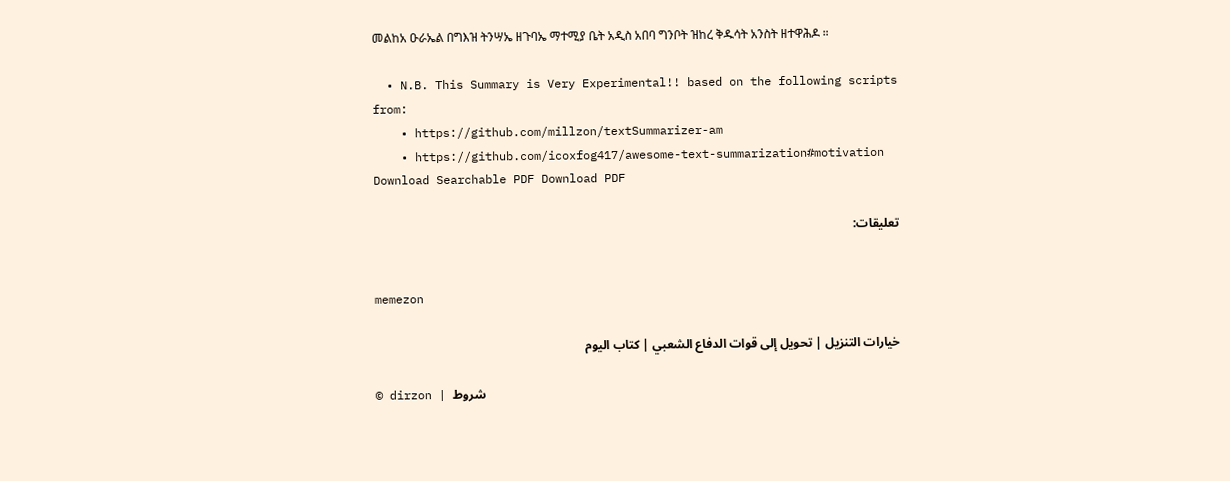መልከአ ዑራኤል በግእዝ ትንሣኤ ዘጉባኤ ማተሚያ ቤት አዲስ አበባ ግንቦት ዝከረ ቅዱሳት አንስት ዘተዋሕዶ ።

  • N.B. This Summary is Very Experimental!! based on the following scripts from:
    • https://github.com/millzon/textSummarizer-am
    • https://github.com/icoxfog417/awesome-text-summarization#motivation
Download Searchable PDF Download PDF

تعليقات:


memezon

خيارات التنزيل | تحويل إلى قوات الدفاع الشعبي | كتاب اليوم

© dirzon | شروط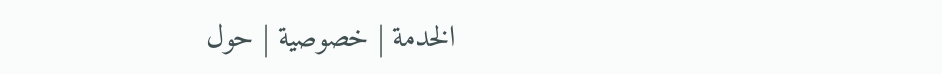الخدمة | خصوصية | حول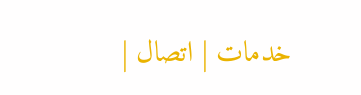| خدمات | اتصال